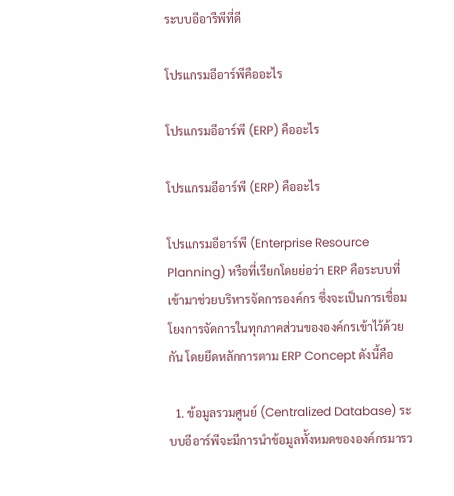ระบบอีอารืพีที่ดี

โปรแกรมอีอาร์พีคืออะไร

โปรแกรมอีอาร์พี (ERP) คืออะไร

โปรแกรมอีอาร์พี (ERP) คืออะไร

โปรแกรมอีอาร์พี (Enterprise Resource Planning) หรือที่เรียกโดยย่อว่า ERP คือระบบที่เข้ามาช่วยบริหารจัดการองค์กร ซึ่งจะเป็นการเชื่อมโยงการจัดการในทุกภาคส่วนขององค์กรเข้าไว้ด้วยกัน โดยยึดหลักการตาม ERP Concept ดังนี้คือ

  1. ข้อมูลรวมศูนย์ (Centralized Database) ระบบอีอาร์พีจะมีการนำข้อมูลทั้งหมดขององค์กรมารว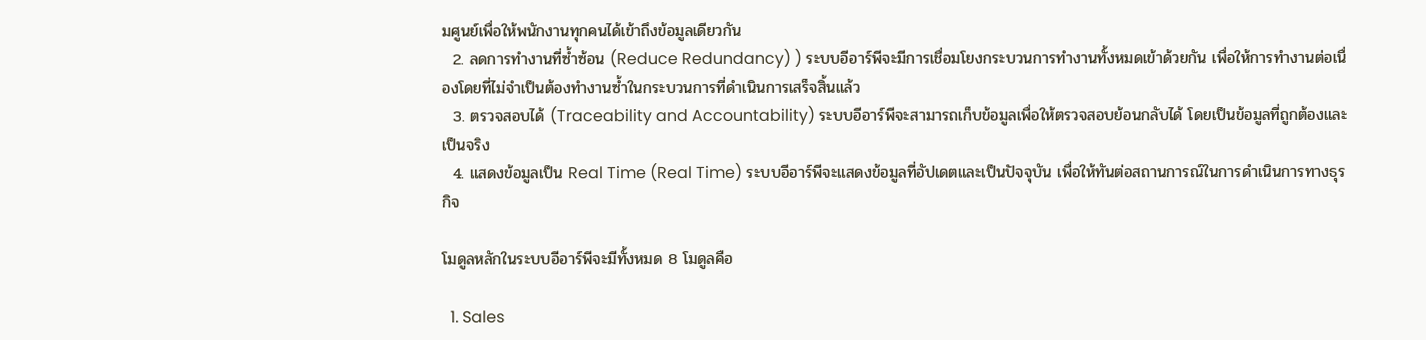มศูนย์เพื่อให้พนักงานทุกคนได้เข้าถึงข้อมูลเดียวกัน
  2. ลดการทำงานที่ซ้ำซ้อน (Reduce Redundancy) ) ระบบอีอาร์พีจะมีการเชื่อมโยงกระบวนการทำงานทั้งหมดเข้าด้วยกัน เพื่อให้การทำงานต่อเนื่องโดยที่ไม่จำเป็นต้องทำงานซ้ำในกระบวนการที่ดำเนินการเสร็จสิ้นแล้ว
  3. ตรวจสอบได้ (Traceability and Accountability) ระบบอีอาร์พีจะสามารถเก็บข้อมูลเพื่อให้ตรวจสอบย้อนกลับได้ โดยเป็นข้อมูลที่ถูกต้องและเป็นจริง
  4. แสดงข้อมูลเป็น Real Time (Real Time) ระบบอีอาร์พีจะแสดงข้อมูลที่อัปเดตและเป็นปัจจุบัน เพื่อให้ทันต่อสถานการณ์ในการดำเนินการทางธุรกิจ

โมดูลหลักในระบบอีอาร์พีจะมีทั้งหมด 8 โมดูลคือ

  1. Sales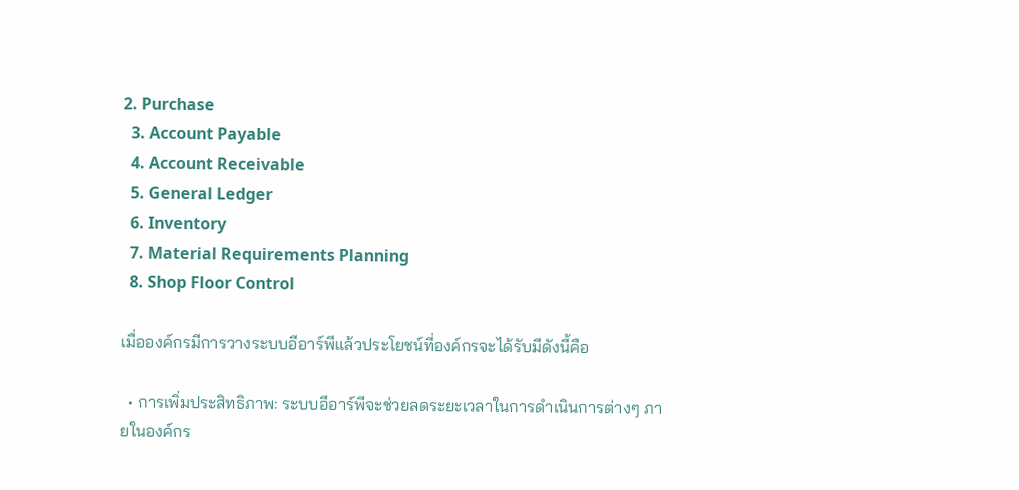2. Purchase
  3. Account Payable
  4. Account Receivable
  5. General Ledger
  6. Inventory
  7. Material Requirements Planning
  8. Shop Floor Control

เมื่อองค์กรมีการวางระบบอีอาร์พีแล้วประโยชน์ที่องค์กรจะได้รับมีดังนี้คือ

  • การเพิ่มประสิทธิภาพ: ระบบอีอาร์พีจะช่วยลดระยะเวลาในการดำเนินการต่างๆ ภายในองค์กร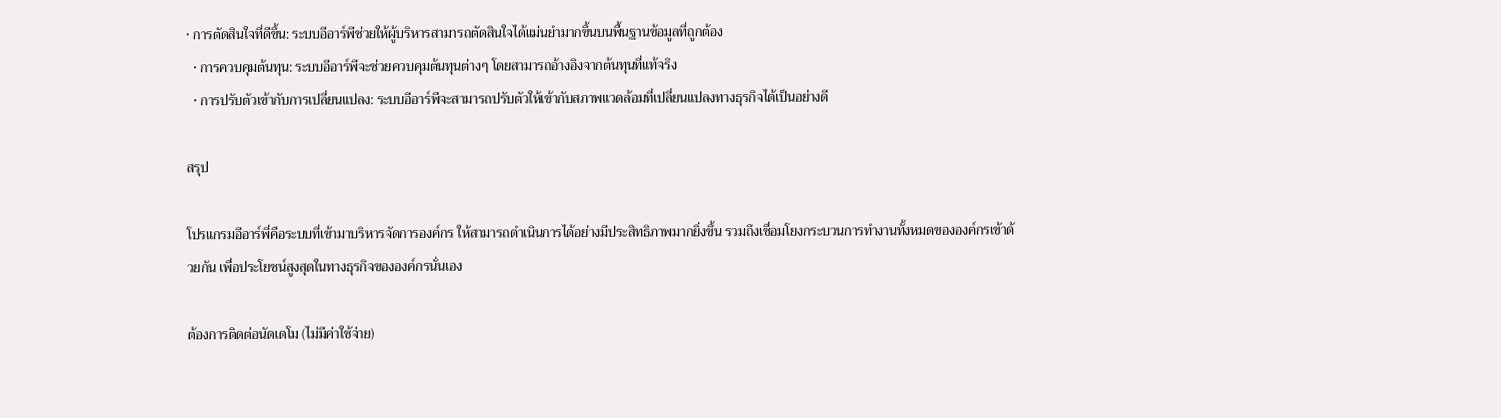• การตัดสินใจที่ดีขึ้น: ระบบอีอาร์พีช่วยให้ผู้บริหารสามารถตัดสินใจได้แม่นยำมากขึ้นบนพื้นฐานข้อมูลที่ถูกต้อง
  • การควบคุมต้นทุน: ระบบอีอาร์พีจะช่วยควบคุมต้นทุนต่างๆ โดยสามารถอ้างอิงจากต้นทุนที่แท้จริง
  • การปรับตัวเข้ากับการเปลี่ยนแปลง: ระบบอีอาร์พีจะสามารถปรับตัวให้เข้ากับสภาพแวดล้อมที่เปลี่ยนแปลงทางธุรกิจได้เป็นอย่างดี

สรุป

โปรแกรมอีอาร์พี่คือระบบที่เข้ามาบริหารจัดการองค์กร ให้สามารถดำเนินการได้อย่างมีประสิทธิภาพมากยิ่งขึ้น รวมถึงเชื่อมโยงกระบวนการทำงานทั้งหมดขององค์กรเข้าด้วยกัน เพื่อประโยชน์สูงสุดในทางธุรกิจขององค์กรนั่นเอง

ต้องการติดต่อนัดเดโม (ไม่มีค่าใช้จ่าย)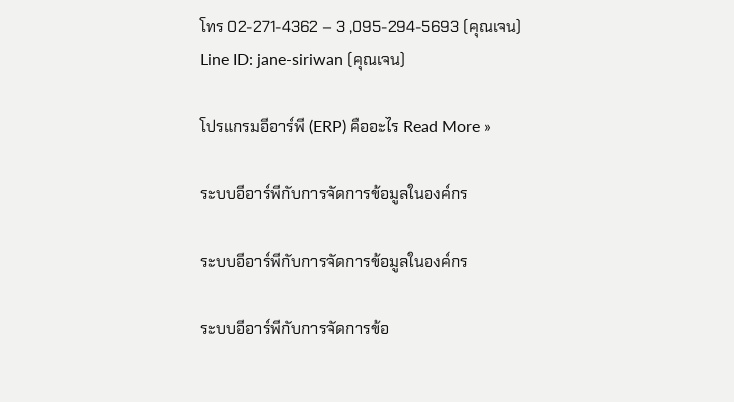โทร 02-271-4362 – 3 ,095-294-5693 (คุณเจน)
Line ID: jane-siriwan (คุณเจน)

โปรแกรมอีอาร์พี (ERP) คืออะไร Read More »

ระบบอีอาร์พีกับการจัดการข้อมูลในองค์กร

ระบบอีอาร์พีกับการจัดการข้อมูลในองค์กร

ระบบอีอาร์พีกับการจัดการข้อ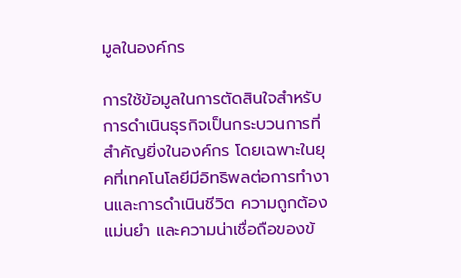มูลในองค์กร

การใช้ข้อมูลในการตัดสินใจสำหรับการดำเนินธุรกิจเป็นกระบวนการที่สำคัญยิ่งในองค์กร โดยเฉพาะในยุคที่เทคโนโลยีมีอิทธิพลต่อการทำงานและการดำเนินชีวิต ความถูกต้อง แม่นยำ และความน่าเชื่อถือของข้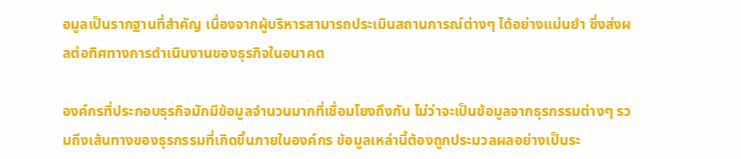อมูลเป็นรากฐานที่สำคัญ เนื่องจากผู้บริหารสามารถประเมินสถานการณ์ต่างๆ ได้อย่างแม่นยำ ซึ่งส่งผลต่อทิศทางการดำเนินงานของธุรกิจในอนาคต

องค์กรที่ประกอบธุรกิจมักมีข้อมูลจำนวนมากที่เชื่อมโยงถึงกัน ไม่ว่าจะเป็นข้อมูลจากธุรกรรมต่างๆ รวมถึงเส้นทางของธุรกรรมที่เกิดขึ้นภายในองค์กร ข้อมูลเหล่านี้ต้องถูกประมวลผลอย่างเป็นระ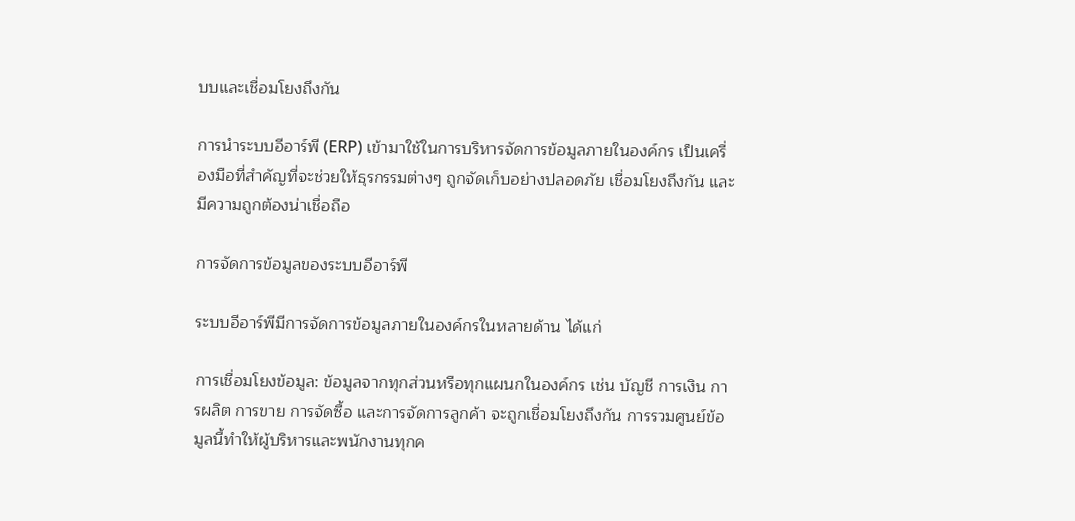บบและเชื่อมโยงถึงกัน

การนำระบบอีอาร์พี (ERP) เข้ามาใช้ในการบริหารจัดการข้อมูลภายในองค์กร เป็นเครื่องมือที่สำคัญที่จะช่วยให้ธุรกรรมต่างๆ ถูกจัดเก็บอย่างปลอดภัย เชื่อมโยงถึงกัน และมีความถูกต้องน่าเชื่อถือ

การจัดการข้อมูลของระบบอีอาร์พี

ระบบอีอาร์พีมีการจัดการข้อมูลภายในองค์กรในหลายด้าน ได้แก่

การเชื่อมโยงข้อมูล: ข้อมูลจากทุกส่วนหรือทุกแผนกในองค์กร เช่น บัญชี การเงิน การผลิต การขาย การจัดซื้อ และการจัดการลูกค้า จะถูกเชื่อมโยงถึงกัน การรวมศูนย์ข้อมูลนี้ทำให้ผู้บริหารและพนักงานทุกค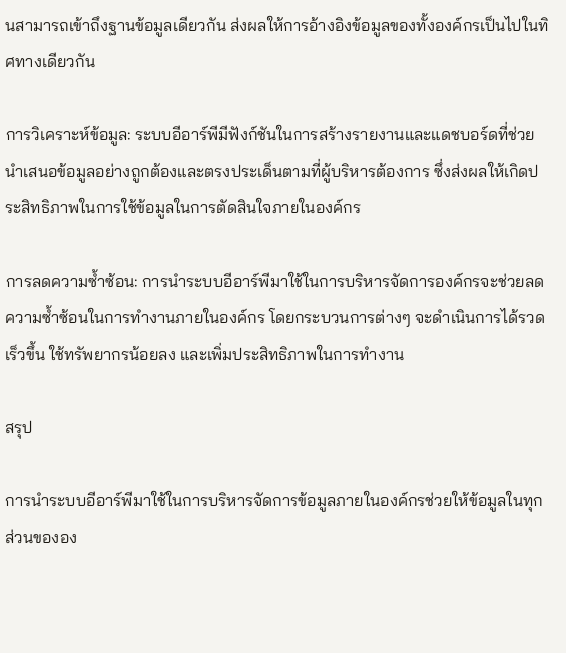นสามารถเข้าถึงฐานข้อมูลเดียวกัน ส่งผลให้การอ้างอิงข้อมูลของทั้งองค์กรเป็นไปในทิศทางเดียวกัน

การวิเคราะห์ข้อมูล: ระบบอีอาร์พีมีฟังก์ชันในการสร้างรายงานและแดชบอร์ดที่ช่วยนำเสนอข้อมูลอย่างถูกต้องและตรงประเด็นตามที่ผู้บริหารต้องการ ซึ่งส่งผลให้เกิดประสิทธิภาพในการใช้ข้อมูลในการตัดสินใจภายในองค์กร

การลดความซ้ำซ้อน: การนำระบบอีอาร์พีมาใช้ในการบริหารจัดการองค์กรจะช่วยลดความซ้ำซ้อนในการทำงานภายในองค์กร โดยกระบวนการต่างๆ จะดำเนินการได้รวดเร็วขึ้น ใช้ทรัพยากรน้อยลง และเพิ่มประสิทธิภาพในการทำงาน

สรุป

การนำระบบอีอาร์พีมาใช้ในการบริหารจัดการข้อมูลภายในองค์กรช่วยให้ข้อมูลในทุกส่วนขององ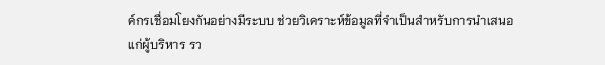ค์กรเชื่อมโยงกันอย่างมีระบบ ช่วยวิเคราะห์ข้อมูลที่จำเป็นสำหรับการนำเสนอแก่ผู้บริหาร รว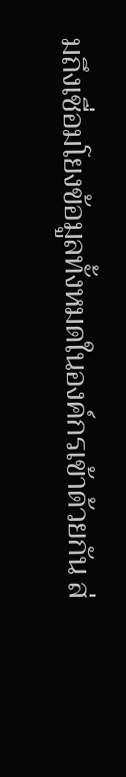มถึงเชื่อมโยงข้อมูลทั้งหมดในองค์กรเข้าด้วยกัน ส่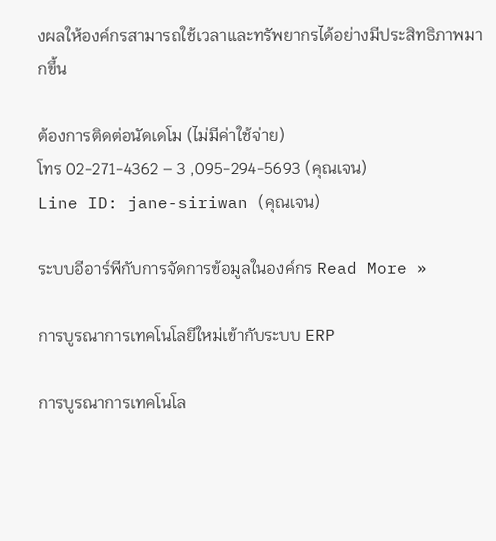งผลให้องค์กรสามารถใช้เวลาและทรัพยากรได้อย่างมีประสิทธิภาพมากขึ้น

ต้องการติดต่อนัดเดโม (ไม่มีค่าใช้จ่าย)
โทร 02-271-4362 – 3 ,095-294-5693 (คุณเจน)
Line ID: jane-siriwan (คุณเจน)

ระบบอีอาร์พีกับการจัดการข้อมูลในองค์กร Read More »

การบูรณาการเทคโนโลยีใหม่เข้ากับระบบ ERP

การบูรณาการเทคโนโล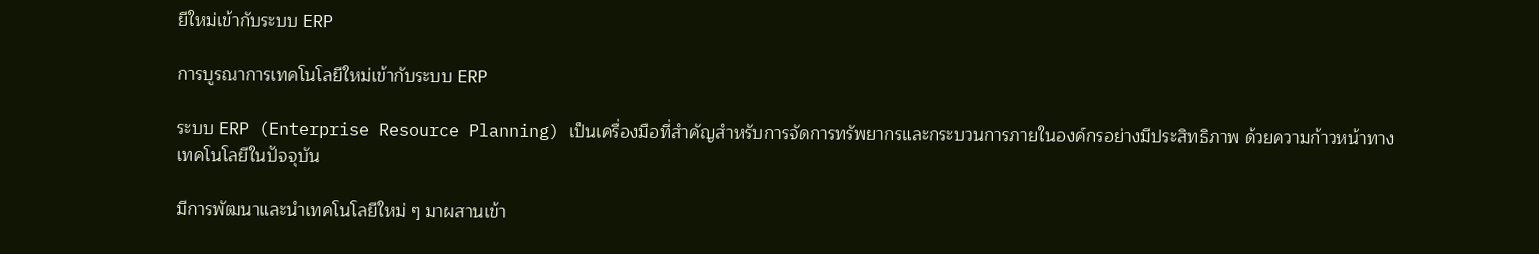ยีใหม่เข้ากับระบบ ERP

การบูรณาการเทคโนโลยีใหม่เข้ากับระบบ ERP

ระบบ ERP (Enterprise Resource Planning) เป็นเครื่องมือที่สำคัญสำหรับการจัดการทรัพยากรและกระบวนการภายในองค์กรอย่างมีประสิทธิภาพ ด้วยความก้าวหน้าทางเทคโนโลยีในปัจจุบัน

มีการพัฒนาและนำเทคโนโลยีใหม่ ๆ มาผสานเข้า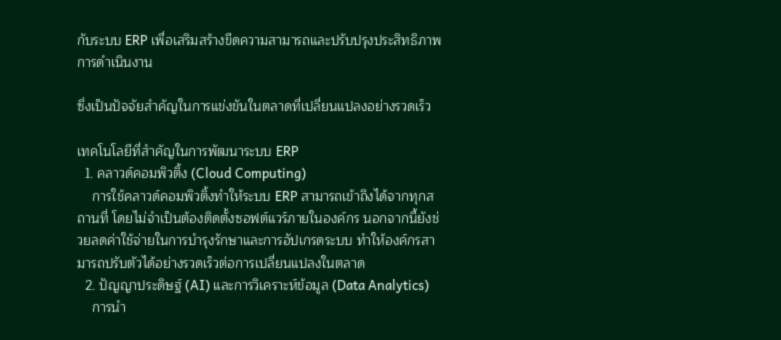กับระบบ ERP เพื่อเสริมสร้างขีดความสามารถและปรับปรุงประสิทธิภาพการดำเนินงาน

ซึ่งเป็นปัจจัยสำคัญในการแข่งขันในตลาดที่เปลี่ยนแปลงอย่างรวดเร็ว

เทคโนโลยีที่สำคัญในการพัฒนาระบบ ERP
  1. คลาวด์คอมพิวติ้ง (Cloud Computing)
    การใช้คลาวด์คอมพิวติ้งทำให้ระบบ ERP สามารถเข้าถึงได้จากทุกสถานที่ โดยไม่จำเป็นต้องติดตั้งซอฟต์แวร์ภายในองค์กร นอกจากนี้ยังช่วยลดค่าใช้จ่ายในการบำรุงรักษาและการอัปเกรดระบบ ทำให้องค์กรสามารถปรับตัวได้อย่างรวดเร็วต่อการเปลี่ยนแปลงในตลาด
  2. ปัญญาประดิษฐ์ (AI) และการวิเคราะห์ข้อมูล (Data Analytics)
    การนำ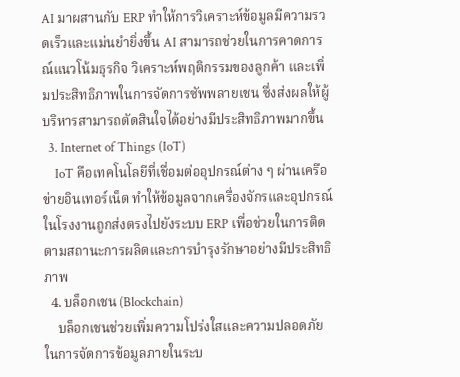AI มาผสานกับ ERP ทำให้การวิเคราะห์ข้อมูลมีความรวดเร็วและแม่นยำยิ่งขึ้น AI สามารถช่วยในการคาดการณ์แนวโน้มธุรกิจ วิเคราะห์พฤติกรรมของลูกค้า และเพิ่มประสิทธิภาพในการจัดการซัพพลายเชน ซึ่งส่งผลให้ผู้บริหารสามารถตัดสินใจได้อย่างมีประสิทธิภาพมากขึ้น
  3. Internet of Things (IoT)
    IoT คือเทคโนโลยีที่เชื่อมต่ออุปกรณ์ต่าง ๆ ผ่านเครือข่ายอินเทอร์เน็ต ทำให้ข้อมูลจากเครื่องจักรและอุปกรณ์ในโรงงานถูกส่งตรงไปยังระบบ ERP เพื่อช่วยในการติดตามสถานะการผลิตและการบำรุงรักษาอย่างมีประสิทธิภาพ
  4. บล็อกเชน (Blockchain)
    บล็อกเชนช่วยเพิ่มความโปร่งใสและความปลอดภัยในการจัดการข้อมูลภายในระบ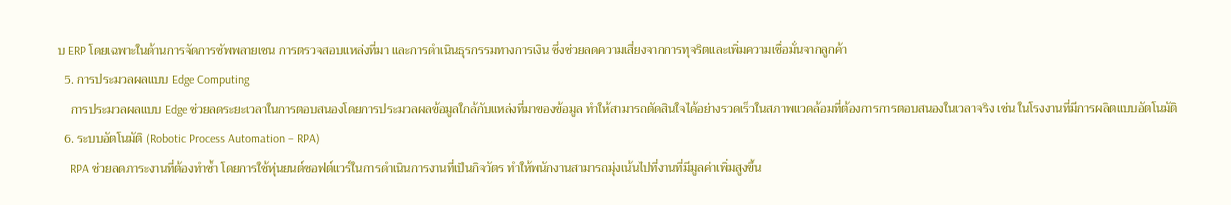บ ERP โดยเฉพาะในด้านการจัดการซัพพลายเชน การตรวจสอบแหล่งที่มา และการดำเนินธุรกรรมทางการเงิน ซึ่งช่วยลดความเสี่ยงจากการทุจริตและเพิ่มความเชื่อมั่นจากลูกค้า
  5. การประมวลผลแบบ Edge Computing
    การประมวลผลแบบ Edge ช่วยลดระยะเวลาในการตอบสนองโดยการประมวลผลข้อมูลใกล้กับแหล่งที่มาของข้อมูล ทำให้สามารถตัดสินใจได้อย่างรวดเร็วในสภาพแวดล้อมที่ต้องการการตอบสนองในเวลาจริง เช่น ในโรงงานที่มีการผลิตแบบอัตโนมัติ
  6. ระบบอัตโนมัติ (Robotic Process Automation – RPA)
    RPA ช่วยลดภาระงานที่ต้องทำซ้ำ โดยการใช้หุ่นยนต์ซอฟต์แวร์ในการดำเนินการงานที่เป็นกิจวัตร ทำให้พนักงานสามารถมุ่งเน้นไปที่งานที่มีมูลค่าเพิ่มสูงขึ้น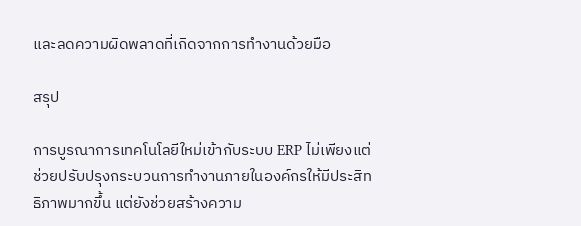และลดความผิดพลาดที่เกิดจากการทำงานด้วยมือ

สรุป

การบูรณาการเทคโนโลยีใหม่เข้ากับระบบ ERP ไม่เพียงแต่ช่วยปรับปรุงกระบวนการทำงานภายในองค์กรให้มีประสิทธิภาพมากขึ้น แต่ยังช่วยสร้างความ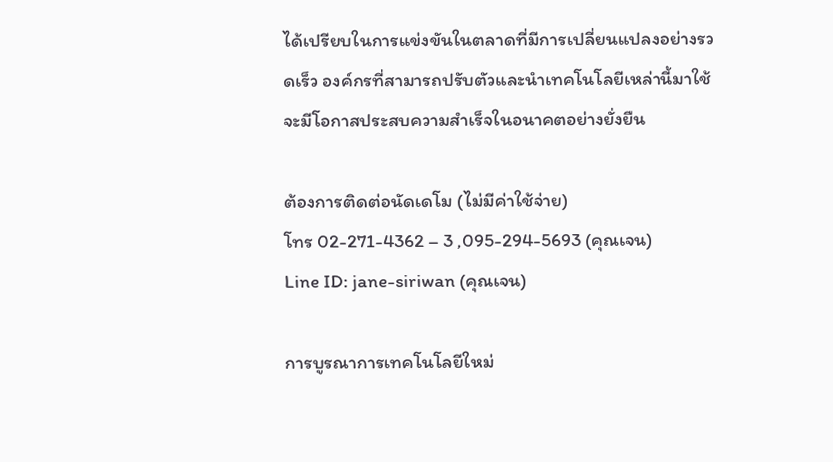ได้เปรียบในการแข่งขันในตลาดที่มีการเปลี่ยนแปลงอย่างรวดเร็ว องค์กรที่สามารถปรับตัวและนำเทคโนโลยีเหล่านี้มาใช้จะมีโอกาสประสบความสำเร็จในอนาคตอย่างยั่งยืน

ต้องการติดต่อนัดเดโม (ไม่มีค่าใช้จ่าย)
โทร 02-271-4362 – 3 ,095-294-5693 (คุณเจน)
Line ID: jane-siriwan (คุณเจน)

การบูรณาการเทคโนโลยีใหม่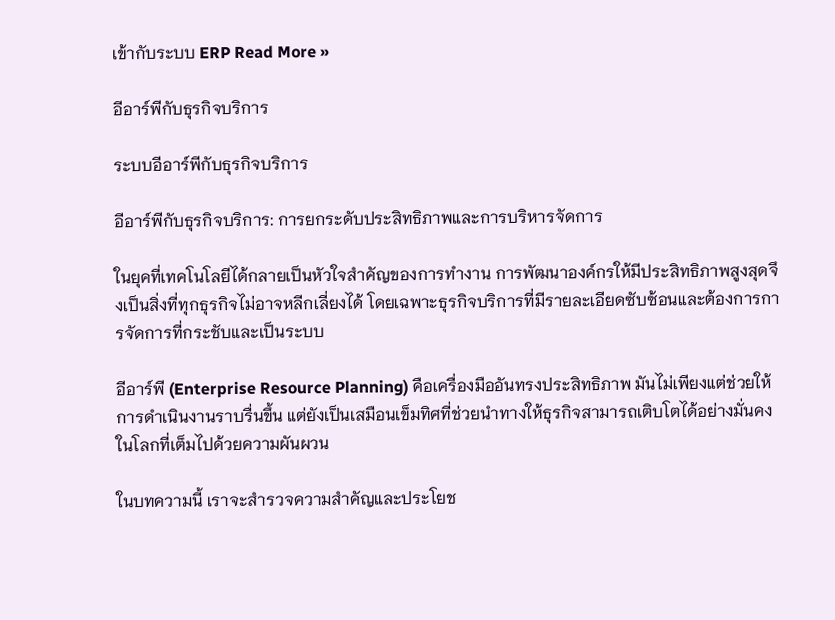เข้ากับระบบ ERP Read More »

อีอาร์พีกับธุรกิจบริการ

ระบบอีอาร์พีกับธุรกิจบริการ

อีอาร์พีกับธุรกิจบริการ: การยกระดับประสิทธิภาพและการบริหารจัดการ

ในยุคที่เทคโนโลยีได้กลายเป็นหัวใจสำคัญของการทำงาน การพัฒนาองค์กรให้มีประสิทธิภาพสูงสุดจึงเป็นสิ่งที่ทุกธุรกิจไม่อาจหลีกเลี่ยงได้ โดยเฉพาะธุรกิจบริการที่มีรายละเอียดซับซ้อนและต้องการการจัดการที่กระชับและเป็นระบบ

อีอาร์พี (Enterprise Resource Planning) คือเครื่องมืออันทรงประสิทธิภาพ มันไม่เพียงแต่ช่วยให้การดำเนินงานราบรื่นขึ้น แต่ยังเป็นเสมือนเข็มทิศที่ช่วยนำทางให้ธุรกิจสามารถเติบโตได้อย่างมั่นคงในโลกที่เต็มไปด้วยความผันผวน

ในบทความนี้ เราจะสำรวจความสำคัญและประโยช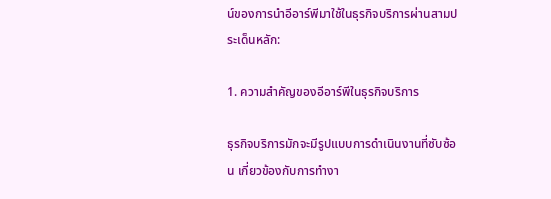น์ของการนำอีอาร์พีมาใช้ในธุรกิจบริการผ่านสามประเด็นหลัก:

1. ความสำคัญของอีอาร์พีในธุรกิจบริการ

ธุรกิจบริการมักจะมีรูปแบบการดำเนินงานที่ซับซ้อน เกี่ยวข้องกับการทำงา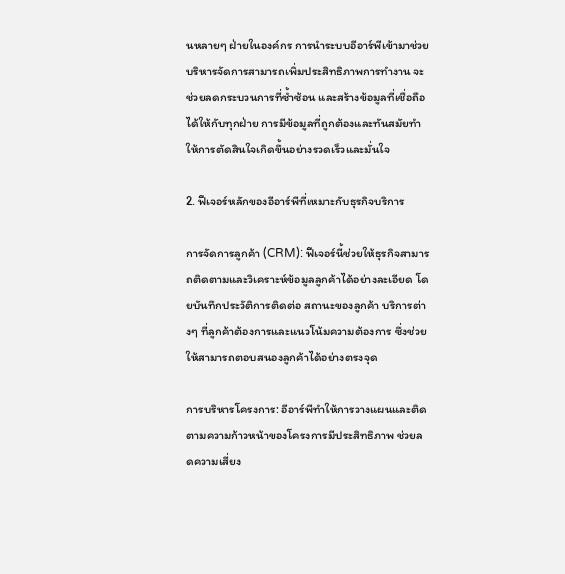นหลายๆ ฝ่ายในองค์กร การนำระบบอีอาร์พีเข้ามาช่วยบริหารจัดการสามารถเพิ่มประสิทธิภาพการทำงาน จะช่วยลดกระบวนการที่ซ้ำซ้อน และสร้างข้อมูลที่เชื่อถือได้ให้กับทุกฝ่าย การมีข้อมูลที่ถูกต้องและทันสมัยทำให้การตัดสินใจเกิดขึ้นอย่างรวดเร็วและมั่นใจ

2. ฟีเจอร์หลักของอีอาร์พีที่เหมาะกับธุรกิจบริการ

การจัดการลูกค้า (CRM): ฟีเจอร์นี้ช่วยให้ธุรกิจสามารถติดตามและวิเคราะห์ข้อมูลลูกค้าได้อย่างละเอียด โดยบันทึกประวัติการติดต่อ สถานะของลูกค้า บริการต่างๆ ที่ลูกค้าต้องการและแนวโน้มความต้องการ ซึ่งช่วยให้สามารถตอบสนองลูกค้าได้อย่างตรงจุด

การบริหารโครงการ: อีอาร์พีทำให้การวางแผนและติดตามความก้าวหน้าของโครงการมีประสิทธิภาพ ช่วยลดความเสี่ยง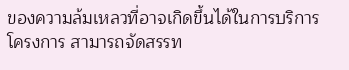ของความล้มเหลวที่อาจเกิดขึ้นได้ในการบริการโครงการ สามารถจัดสรรท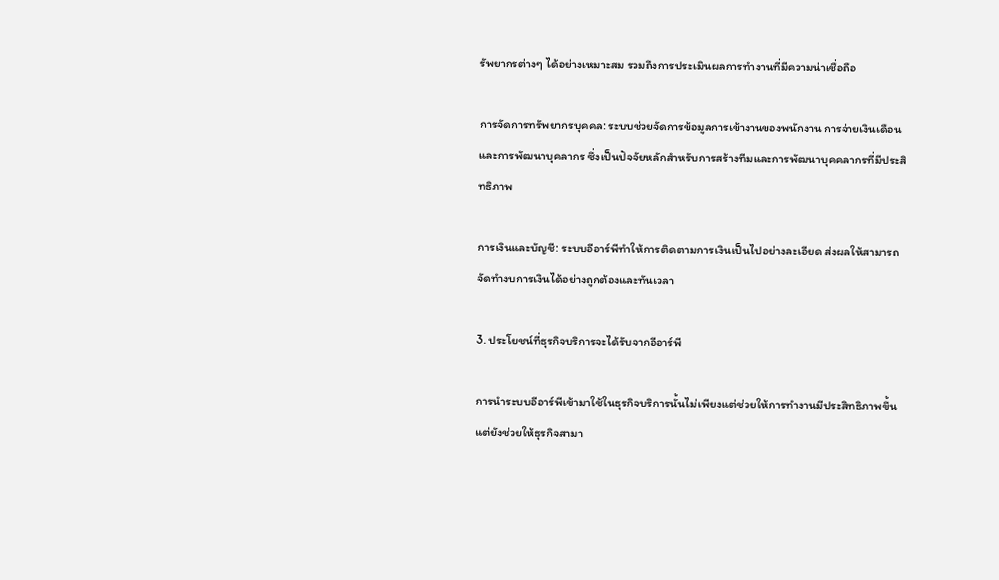รัพยากรต่างๆ ได้อย่างเหมาะสม รวมถึงการประเมินผลการทำงานที่มีความน่าเชื่อถือ

การจัดการทรัพยากรบุคคล: ระบบช่วยจัดการข้อมูลการเข้างานของพนักงาน การจ่ายเงินเดือน และการพัฒนาบุคลากร ซึ่งเป็นปัจจัยหลักสำหรับการสร้างทีมและการพัฒนาบุคคลากรที่มีประสิทธิภาพ

การเงินและบัญชี: ระบบอีอาร์พีทำให้การติดตามการเงินเป็นไปอย่างละเอียด ส่งผลให้สามารถจัดทำงบการเงินได้อย่างถูกต้องและทันเวลา

3. ประโยชน์ที่ธุรกิจบริการจะได้รับจากอีอาร์พี

การนำระบบอีอาร์พีเข้ามาใช้ในธุรกิจบริการนั้นไม่เพียงแต่ช่วยให้การทำงานมีประสิทธิภาพขึ้น แต่ยังช่วยให้ธุรกิจสามา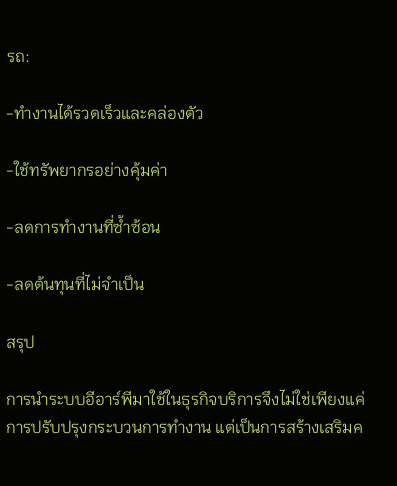รถ:

-ทำงานได้รวดเร็วและคล่องตัว

-ใช้ทรัพยากรอย่างคุ้มค่า

-ลดการทำงานที่ซ้ำซ้อน

-ลดต้นทุนที่ไม่จำเป็น

สรุป

การนำระบบอีอาร์พีมาใช้ในธุรกิจบริการจึงไม่ใช่เพียงแค่การปรับปรุงกระบวนการทำงาน แต่เป็นการสร้างเสริมค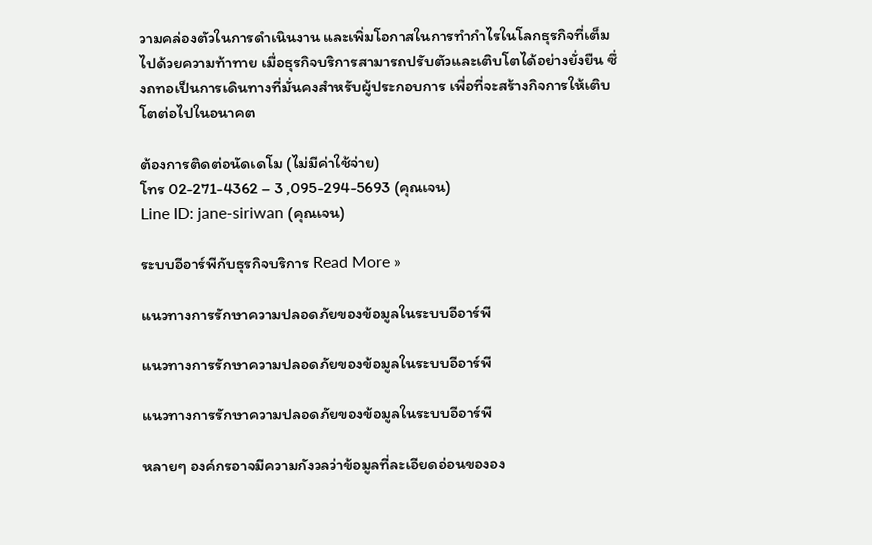วามคล่องตัวในการดำเนินงาน และเพิ่มโอกาสในการทำกำไรในโลกธุรกิจที่เต็มไปด้วยความท้าทาย เมื่อธุรกิจบริการสามารถปรับตัวและเติบโตได้อย่างยั่งยืน ซึ่งถทอเป็นการเดินทางที่มั่นคงสำหรับผู้ประกอบการ เพื่อที่จะสร้างกิจการให้เติบโตต่อไปในอนาคต

ต้องการติดต่อนัดเดโม (ไม่มีค่าใช้จ่าย)
โทร 02-271-4362 – 3 ,095-294-5693 (คุณเจน)
Line ID: jane-siriwan (คุณเจน)

ระบบอีอาร์พีกับธุรกิจบริการ Read More »

แนวทางการรักษาความปลอดภัยของข้อมูลในระบบอีอาร์พี

แนวทางการรักษาความปลอดภัยของข้อมูลในระบบอีอาร์พี

แนวทางการรักษาความปลอดภัยของข้อมูลในระบบอีอาร์พี

หลายๆ องค์กรอาจมีความกังวลว่าข้อมูลที่ละเอียดอ่อนขององ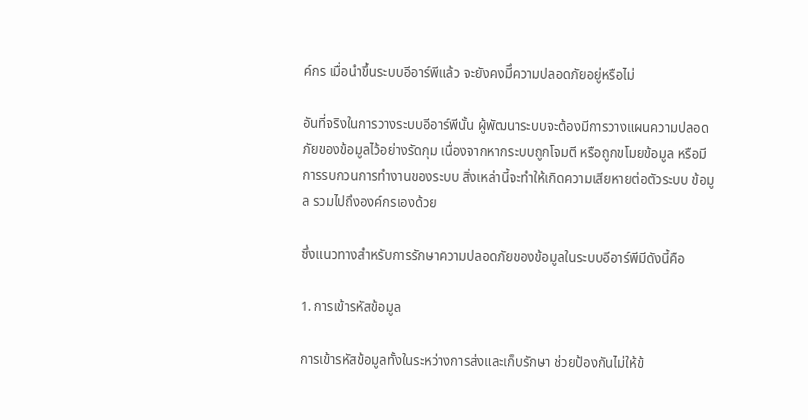ค์กร เมื่อนำขึ้นระบบอีอาร์พีแล้ว จะยังคงมีึความปลอดภัยอยู่หรือไม่

อันที่จริงในการวางระบบอีอาร์พีนั้น ผู้พัฒนาระบบจะต้องมีการวางแผนความปลอดภัยของข้อมูลไว้อย่างรัดกุม เนื่องจากหากระบบถูกโจมตี หรือถูกขโมยข้อมูล หรือมีการรบกวนการทำงานของระบบ สิ่งเหล่านี้จะทำให้เกิดความเสียหายต่อตัวระบบ ข้อมูล รวมไปถึงองค์กรเองด้วย

ซึ่งแนวทางสำหรับการรักษาความปลอดภัยของข้อมูลในระบบอีอาร์พีมีดังนี้คือ

1. การเข้ารหัสข้อมูล

การเข้ารหัสข้อมูลทั้งในระหว่างการส่งและเก็บรักษา ช่วยป้องกันไม่ให้ข้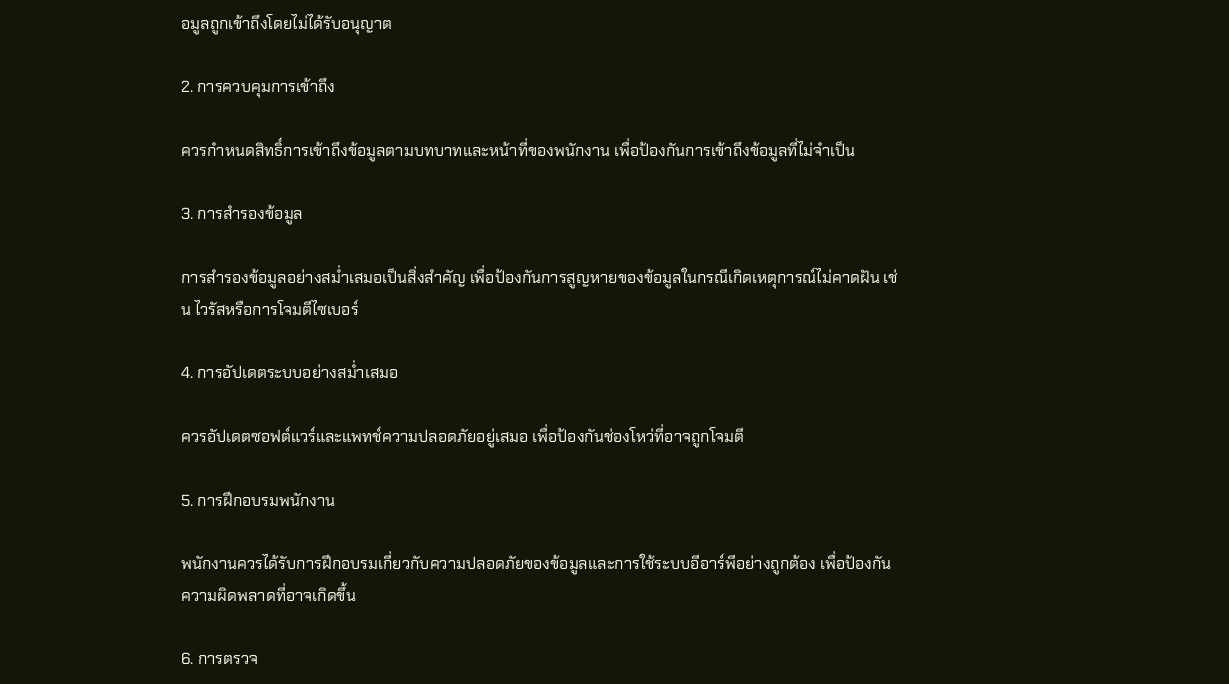อมูลถูกเข้าถึงโดยไม่ได้รับอนุญาต

2. การควบคุมการเข้าถึง

ควรกำหนดสิทธิ์การเข้าถึงข้อมูลตามบทบาทและหน้าที่ของพนักงาน เพื่อป้องกันการเข้าถึงข้อมูลที่ไม่จำเป็น

3. การสำรองข้อมูล

การสำรองข้อมูลอย่างสม่ำเสมอเป็นสิ่งสำคัญ เพื่อป้องกันการสูญหายของข้อมูลในกรณีเกิดเหตุการณ์ไม่คาดฝัน เช่น ไวรัสหรือการโจมตีไซเบอร์

4. การอัปเดตระบบอย่างสม่ำเสมอ

ควรอัปเดตซอฟต์แวร์และแพทช์ความปลอดภัยอยู่เสมอ เพื่อป้องกันช่องโหว่ที่อาจถูกโจมตี

5. การฝึกอบรมพนักงาน

พนักงานควรได้รับการฝึกอบรมเกี่ยวกับความปลอดภัยของข้อมูลและการใช้ระบบอีอาร์พีอย่างถูกต้อง เพื่อป้องกันความผิดพลาดที่อาจเกิดขึ้น

6. การตรวจ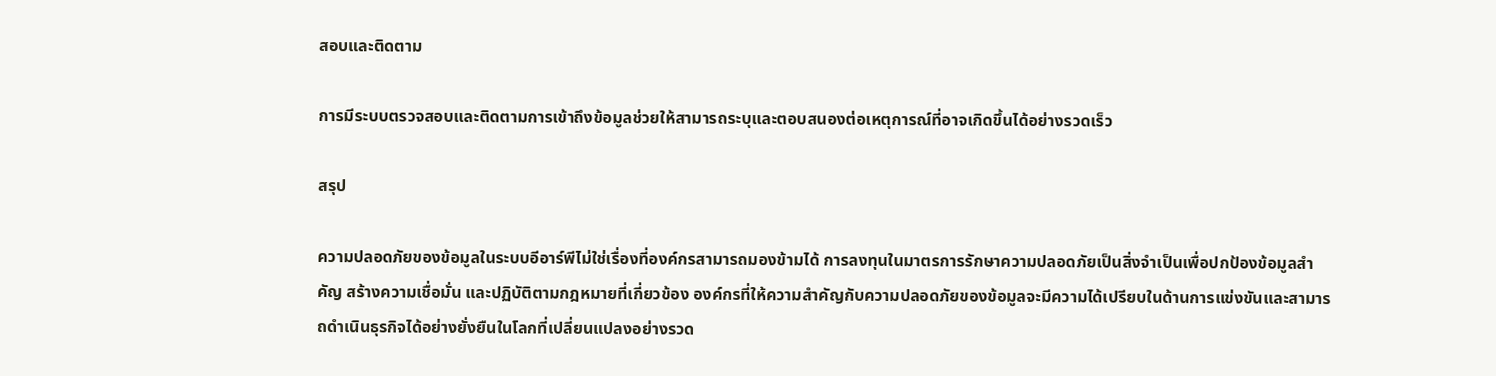สอบและติดตาม

การมีระบบตรวจสอบและติดตามการเข้าถึงข้อมูลช่วยให้สามารถระบุและตอบสนองต่อเหตุการณ์ที่อาจเกิดขึ้นได้อย่างรวดเร็ว

สรุป

ความปลอดภัยของข้อมูลในระบบอีอาร์พีไม่ใช่เรื่องที่องค์กรสามารถมองข้ามได้ การลงทุนในมาตรการรักษาความปลอดภัยเป็นสิ่งจำเป็นเพื่อปกป้องข้อมูลสำคัญ สร้างความเชื่อมั่น และปฏิบัติตามกฎหมายที่เกี่ยวข้อง องค์กรที่ให้ความสำคัญกับความปลอดภัยของข้อมูลจะมีความได้เปรียบในด้านการแข่งขันและสามารถดำเนินธุรกิจได้อย่างยั่งยืนในโลกที่เปลี่ยนแปลงอย่างรวด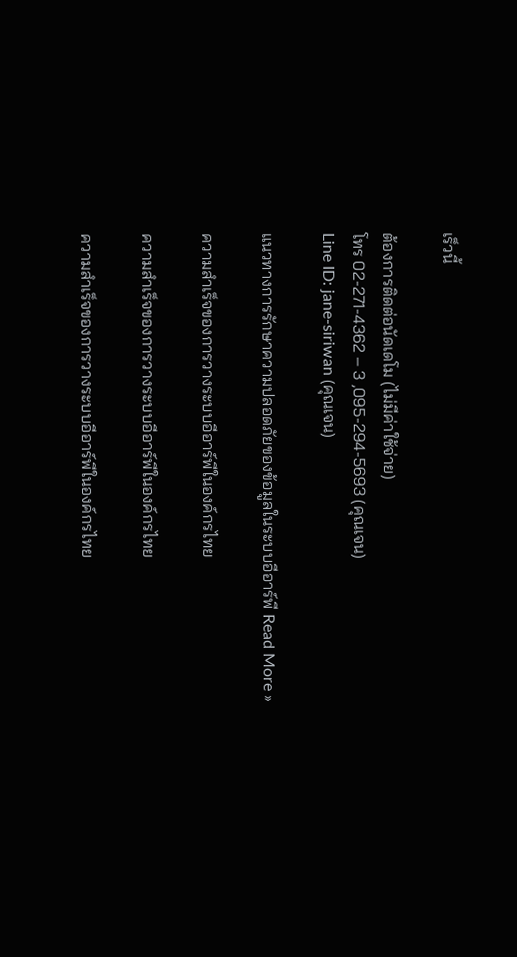เร็วนี้

ต้องการติดต่อนัดเดโม (ไม่มีค่าใช้จ่าย)
โทร 02-271-4362 – 3 ,095-294-5693 (คุณเจน)
Line ID: jane-siriwan (คุณเจน)

แนวทางการรักษาความปลอดภัยของข้อมูลในระบบอีอาร์พี Read More »

ความสำเร็จของการวางระบบอีอาร์พีในองค์กรไทย

ความสำเร็จของการวางระบบอีอาร์พีในองค์กรไทย

ความสำเร็จของการวางระบบอีอาร์พีในองค์กรไทย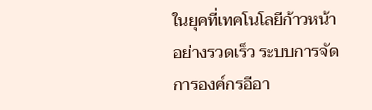ในยุคที่เทคโนโลยีก้าวหน้าอย่างรวดเร็ว ระบบการจัดการองค์กรอีอา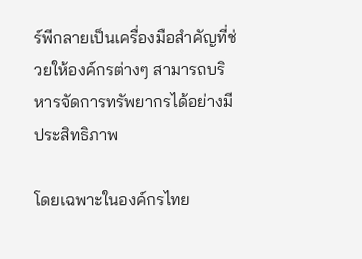ร์พีกลายเป็นเครื่องมือสำคัญที่ช่วยให้องค์กรต่างๆ สามารถบริหารจัดการทรัพยากรได้อย่างมีประสิทธิภาพ

โดยเฉพาะในองค์กรไทย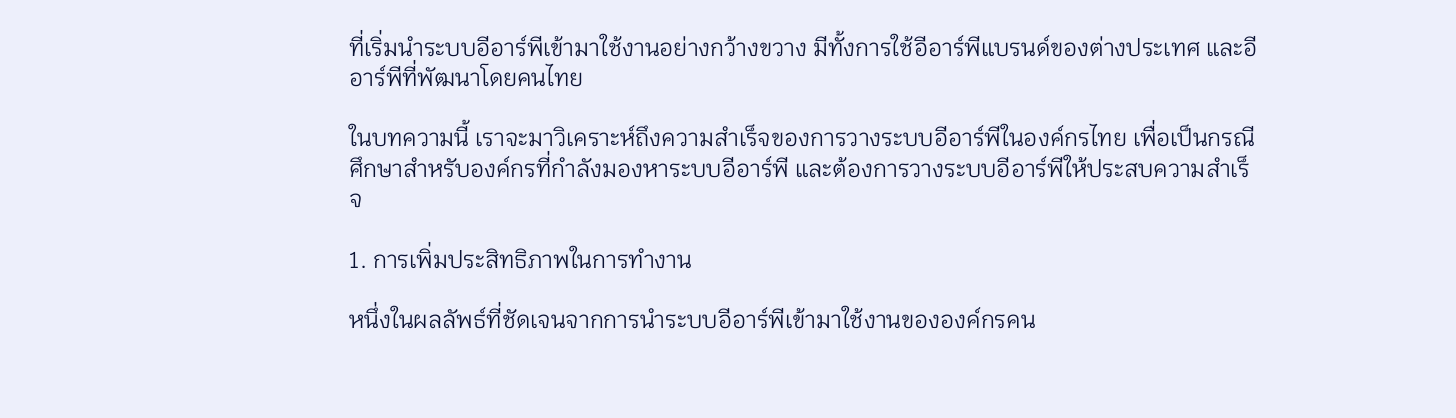ที่เริ่มนำระบบอีอาร์พีเข้ามาใช้งานอย่างกว้างขวาง มีทั้งการใช้อีอาร์พีแบรนด์ของต่างประเทศ และอีอาร์พีที่พัฒนาโดยคนไทย

ในบทความนี้ เราจะมาวิเคราะห์ถึงความสำเร็จของการวางระบบอีอาร์พีในองค์กรไทย เพื่อเป็นกรณีศึกษาสำหรับองค์กรที่กำลังมองหาระบบอีอาร์พี และต้องการวางระบบอีอาร์พีให้ประสบความสำเร็จ

1. การเพิ่มประสิทธิภาพในการทำงาน

หนึ่งในผลลัพธ์ที่ชัดเจนจากการนำระบบอีอาร์พีเข้ามาใช้งานขององค์กรคน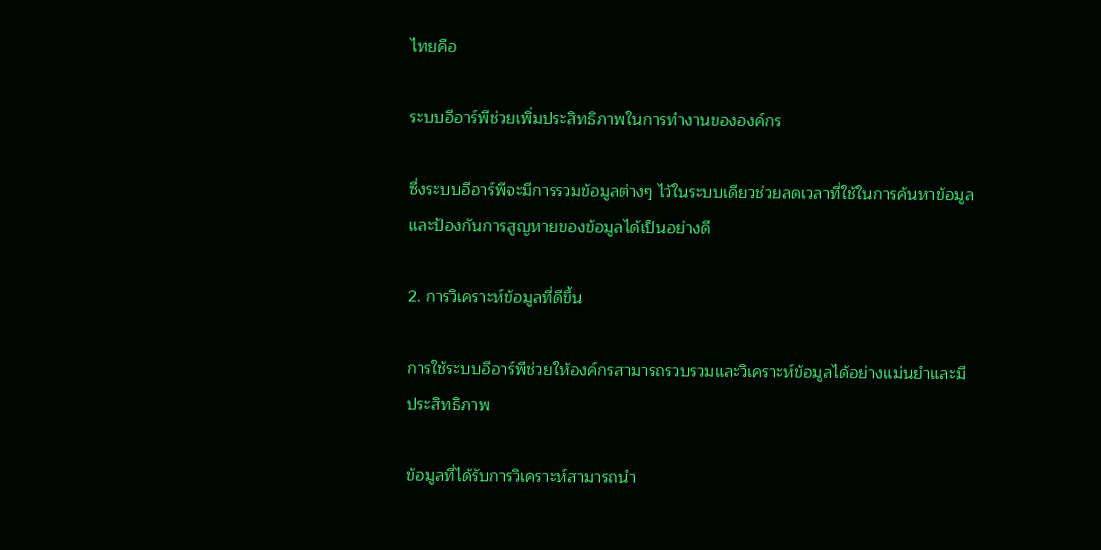ไทยคือ

ระบบอีอาร์พีช่วยเพิ่มประสิทธิภาพในการทำงานขององค์กร

ซึ่งระบบอีอาร์พีจะมีการรวมข้อมูลต่างๆ ไว้ในระบบเดียวช่วยลดเวลาที่ใช้ในการค้นหาข้อมูล และป้องกันการสูญหายของข้อมูลได้เป็นอย่างดี

2. การวิเคราะห์ข้อมูลที่ดีขึ้น

การใช้ระบบอีอาร์พีช่วยให้องค์กรสามารถรวบรวมและวิเคราะห์ข้อมูลได้อย่างแม่นยำและมีประสิทธิภาพ

ข้อมูลที่ได้รับการวิเคราะห์สามารถนำ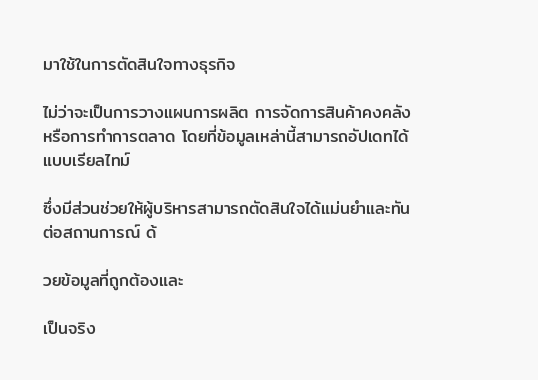มาใช้ในการตัดสินใจทางธุรกิจ

ไม่ว่าจะเป็นการวางแผนการผลิต การจัดการสินค้าคงคลัง หรือการทำการตลาด โดยที่ข้อมูลเหล่านี้สามารถอัปเดทได้แบบเรียลไทม์

ซึ่งมีส่วนช่วยให้ผู้บริหารสามารถตัดสินใจได้แม่นยำและทันต่อสถานการณ์ ด้

วยข้อมูลที่ถูกต้องและ

เป็นจริง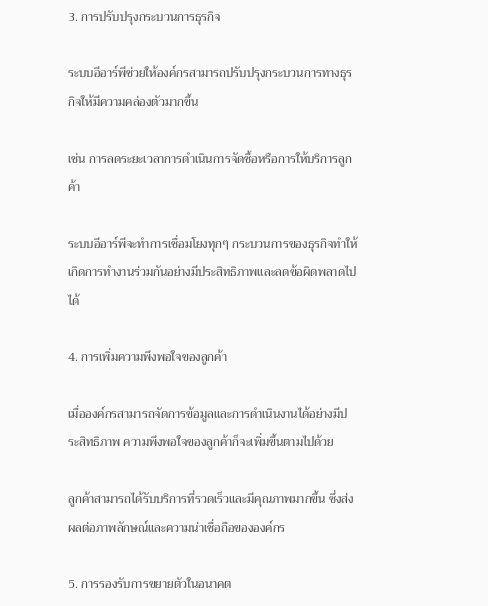3. การปรับปรุงกระบวนการธุรกิจ

ระบบอีอาร์พีช่วยให้องค์กรสามารถปรับปรุงกระบวนการทางธุรกิจให้มีความคล่องตัวมากขึ้น

เช่น การลดระยะเวลาการดำเนินการจัดซื้อหรือการให้บริการลูกค้า

ระบบอีอาร์พีจะทำการเชื่อมโยงทุกๆ กระบวนการของธุรกิจทำให้เกิดการทำงานร่วมกันอย่างมีประสิทธิภาพและลดข้อผิดพลาดไปได้

4. การเพิ่มความพึงพอใจของลูกค้า

เมื่อองค์กรสามารถจัดการข้อมูลและการดำเนินงานได้อย่างมีประสิทธิภาพ ความพึงพอใจของลูกค้าก็จะเพิ่มขึ้นตามไปด้วย

ลูกค้าสามารถได้รับบริการที่รวดเร็วและมีคุณภาพมากขึ้น ซึ่งส่งผลต่อภาพลักษณ์และความน่าเชื่อถือขององค์กร

5. การรองรับการขยายตัวในอนาคต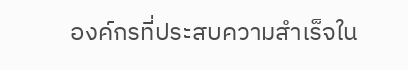องค์กรที่ประสบความสำเร็จใน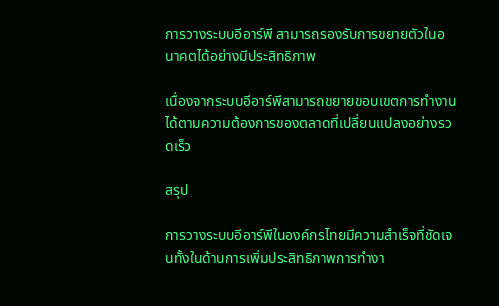การวางระบบอีอาร์พี สามารถรองรับการขยายตัวในอนาคตได้อย่างมีประสิทธิภาพ

เนื่องจากระบบอีอาร์พีสามารถขยายขอบเขตการทำงานได้ตามความต้องการของตลาดที่เปลี่ยนแปลงอย่างรวดเร็ว

สรุป

การวางระบบอีอาร์พีในองค์กรไทยมีความสำเร็จที่ชัดเจนทั้งในด้านการเพิ่มประสิทธิภาพการทำงา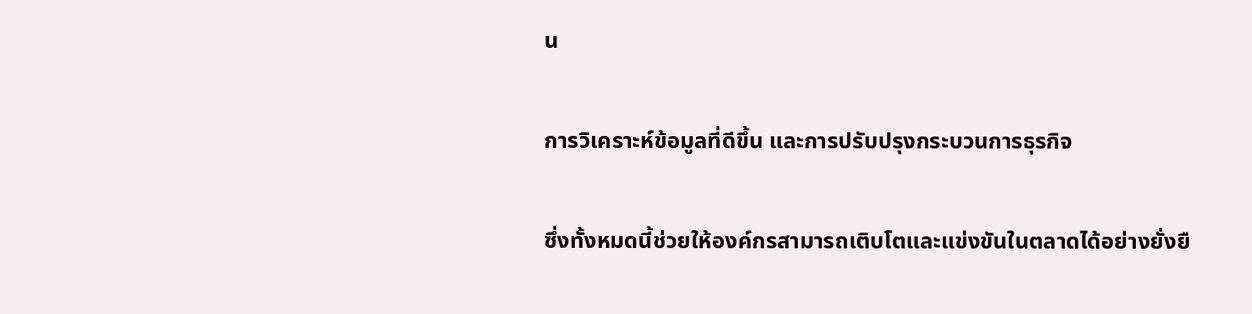น

การวิเคราะห์ข้อมูลที่ดีขึ้น และการปรับปรุงกระบวนการธุรกิจ

ซึ่งทั้งหมดนี้ช่วยให้องค์กรสามารถเติบโตและแข่งขันในตลาดได้อย่างยั่งยื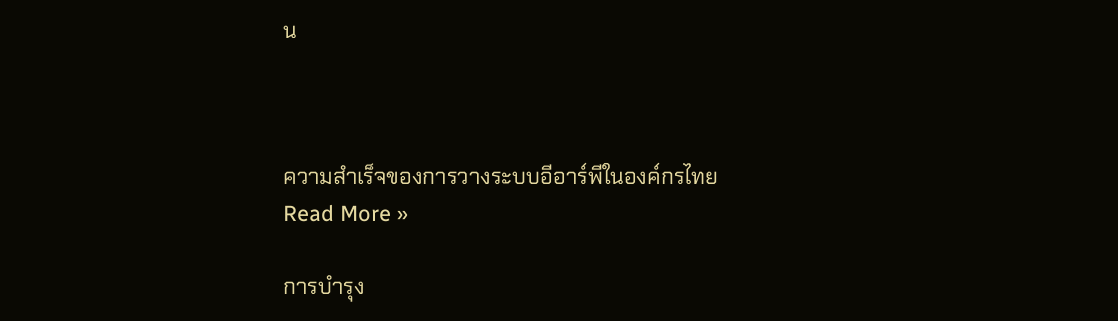น



ความสำเร็จของการวางระบบอีอาร์พีในองค์กรไทย Read More »

การบำรุง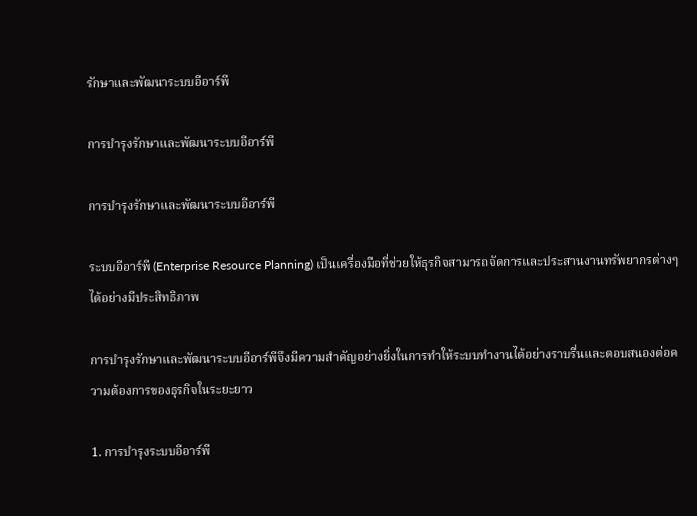รักษาและพัฒนาระบบอีอาร์พี

การบำรุงรักษาและพัฒนาระบบอีอาร์พี

การบำรุงรักษาและพัฒนาระบบอีอาร์พี

ระบบอีอาร์พี (Enterprise Resource Planning) เป็นเครื่องมือที่ช่วยให้ธุรกิจสามารถจัดการและประสานงานทรัพยากรต่างๆ ได้อย่างมีประสิทธิภาพ

การบำรุงรักษาและพัฒนาระบบอีอาร์พีจึงมีความสำคัญอย่างยิ่งในการทำให้ระบบทำงานได้อย่างราบรื่นและตอบสนองต่อความต้องการของธุรกิจในระยะยาว

1. การบำรุงระบบอีอาร์พี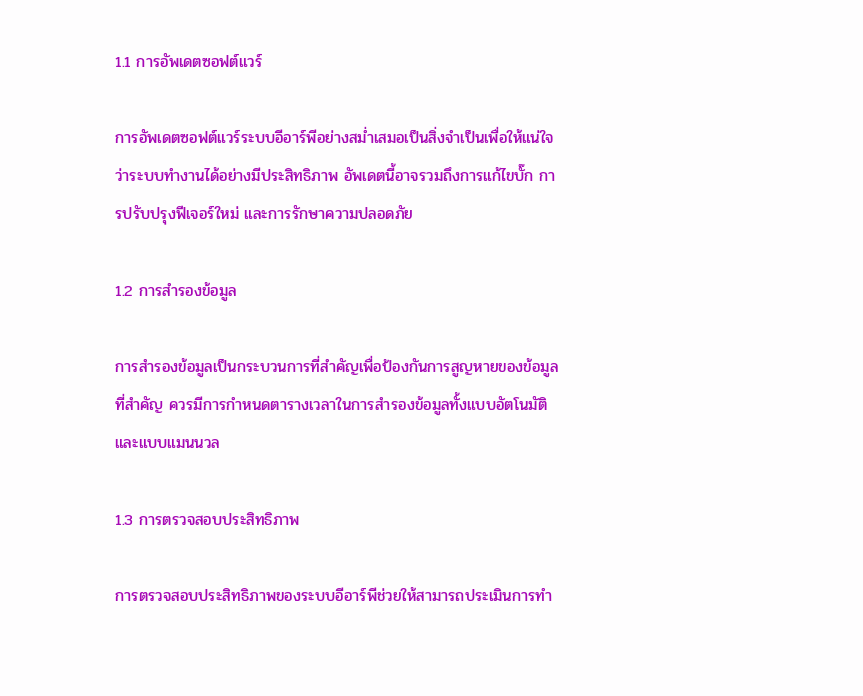1.1 การอัพเดตซอฟต์แวร์

การอัพเดตซอฟต์แวร์ระบบอีอาร์พีอย่างสม่ำเสมอเป็นสิ่งจำเป็นเพื่อให้แน่ใจว่าระบบทำงานได้อย่างมีประสิทธิภาพ อัพเดตนี้อาจรวมถึงการแก้ไขบั๊ก การปรับปรุงฟีเจอร์ใหม่ และการรักษาความปลอดภัย

1.2 การสำรองข้อมูล

การสำรองข้อมูลเป็นกระบวนการที่สำคัญเพื่อป้องกันการสูญหายของข้อมูลที่สำคัญ ควรมีการกำหนดตารางเวลาในการสำรองข้อมูลทั้งแบบอัตโนมัติและแบบแมนนวล

1.3 การตรวจสอบประสิทธิภาพ

การตรวจสอบประสิทธิภาพของระบบอีอาร์พีช่วยให้สามารถประเมินการทำ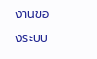งานของระบบ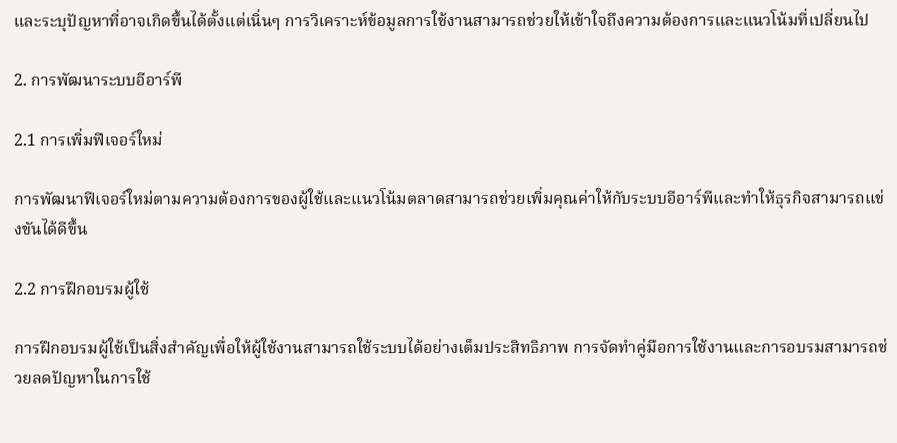และระบุปัญหาที่อาจเกิดขึ้นได้ตั้งแต่เนิ่นๆ การวิเคราะห์ข้อมูลการใช้งานสามารถช่วยให้เข้าใจถึงความต้องการและแนวโน้มที่เปลี่ยนไป

2. การพัฒนาระบบอีอาร์พี

2.1 การเพิ่มฟีเจอร์ใหม่

การพัฒนาฟีเจอร์ใหม่ตามความต้องการของผู้ใช้และแนวโน้มตลาดสามารถช่วยเพิ่มคุณค่าให้กับระบบอีอาร์พีและทำให้ธุรกิจสามารถแข่งขันได้ดีขึ้น

2.2 การฝึกอบรมผู้ใช้

การฝึกอบรมผู้ใช้เป็นสิ่งสำคัญเพื่อให้ผู้ใช้งานสามารถใช้ระบบได้อย่างเต็มประสิทธิภาพ การจัดทำคู่มือการใช้งานและการอบรมสามารถช่วยลดปัญหาในการใช้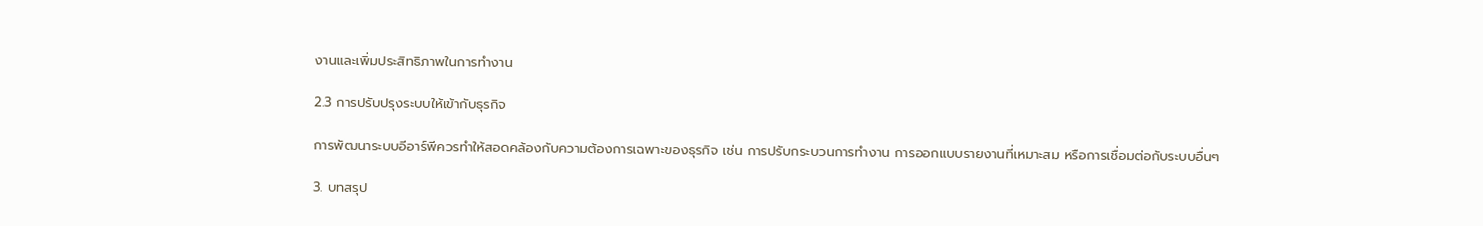งานและเพิ่มประสิทธิภาพในการทำงาน

2.3 การปรับปรุงระบบให้เข้ากับธุรกิจ

การพัฒนาระบบอีอาร์พีควรทำให้สอดคล้องกับความต้องการเฉพาะของธุรกิจ เช่น การปรับกระบวนการทำงาน การออกแบบรายงานที่เหมาะสม หรือการเชื่อมต่อกับระบบอื่นๆ

3. บทสรุป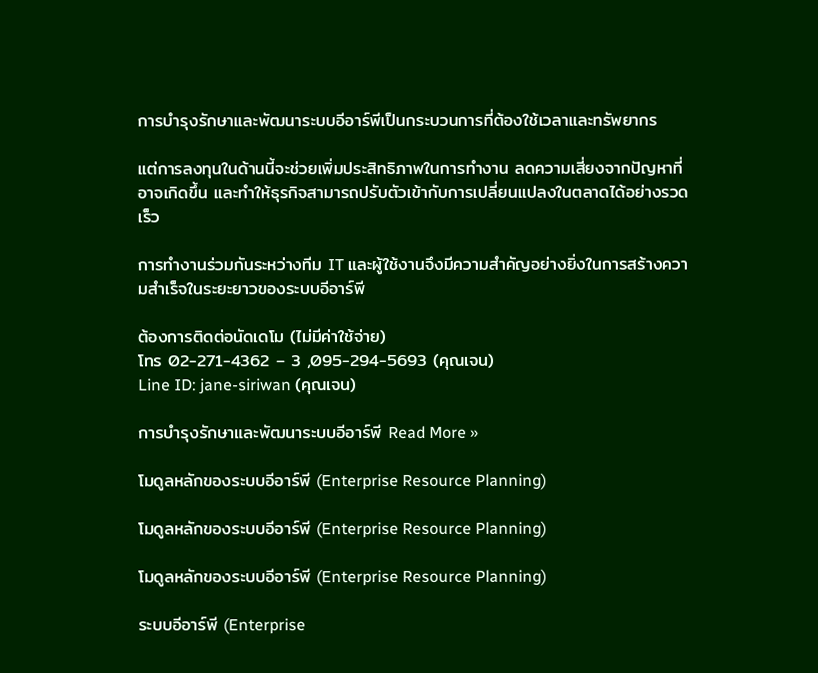การบำรุงรักษาและพัฒนาระบบอีอาร์พีเป็นกระบวนการที่ต้องใช้เวลาและทรัพยากร

แต่การลงทุนในด้านนี้จะช่วยเพิ่มประสิทธิภาพในการทำงาน ลดความเสี่ยงจากปัญหาที่อาจเกิดขึ้น และทำให้ธุรกิจสามารถปรับตัวเข้ากับการเปลี่ยนแปลงในตลาดได้อย่างรวดเร็ว

การทำงานร่วมกันระหว่างทีม IT และผู้ใช้งานจึงมีความสำคัญอย่างยิ่งในการสร้างความสำเร็จในระยะยาวของระบบอีอาร์พี

ต้องการติดต่อนัดเดโม (ไม่มีค่าใช้จ่าย)
โทร 02-271-4362 – 3 ,095-294-5693 (คุณเจน)
Line ID: jane-siriwan (คุณเจน)

การบำรุงรักษาและพัฒนาระบบอีอาร์พี Read More »

โมดูลหลักของระบบอีอาร์พี (Enterprise Resource Planning)

โมดูลหลักของระบบอีอาร์พี (Enterprise Resource Planning)

โมดูลหลักของระบบอีอาร์พี (Enterprise Resource Planning)

ระบบอีอาร์พี (Enterprise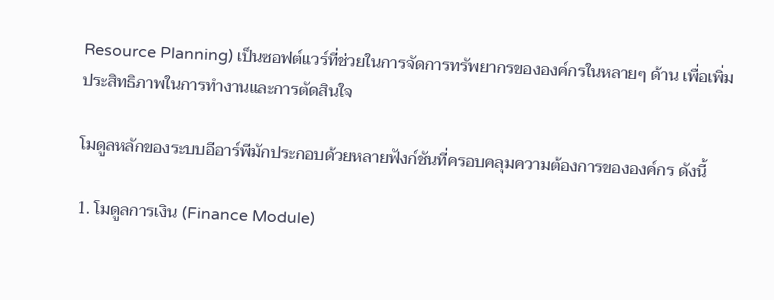Resource Planning) เป็นซอฟต์แวร์ที่ช่วยในการจัดการทรัพยากรขององค์กรในหลายๆ ด้าน เพื่อเพิ่มประสิทธิภาพในการทำงานและการตัดสินใจ

โมดูลหลักของระบบอีอาร์พีมักประกอบด้วยหลายฟังก์ชันที่ครอบคลุมความต้องการขององค์กร ดังนี้

1. โมดูลการเงิน (Finance Module)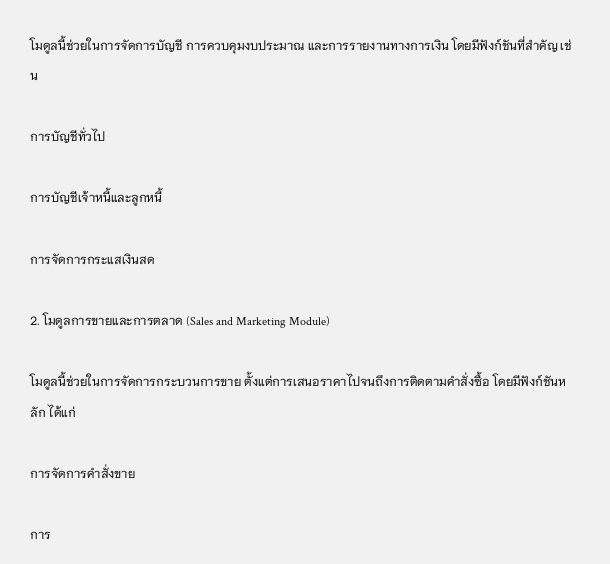โมดูลนี้ช่วยในการจัดการบัญชี การควบคุมงบประมาณ และการรายงานทางการเงิน โดยมีฟังก์ชันที่สำคัญ เช่น

การบัญชีทั่วไป

การบัญชีเจ้าหนี้และลูกหนี้

การจัดการกระแสเงินสด

2. โมดูลการขายและการตลาด (Sales and Marketing Module)

โมดูลนี้ช่วยในการจัดการกระบวนการขาย ตั้งแต่การเสนอราคาไปจนถึงการติดตามคำสั่งซื้อ โดยมีฟังก์ชันหลัก ได้แก่

การจัดการคำสั่งขาย

การ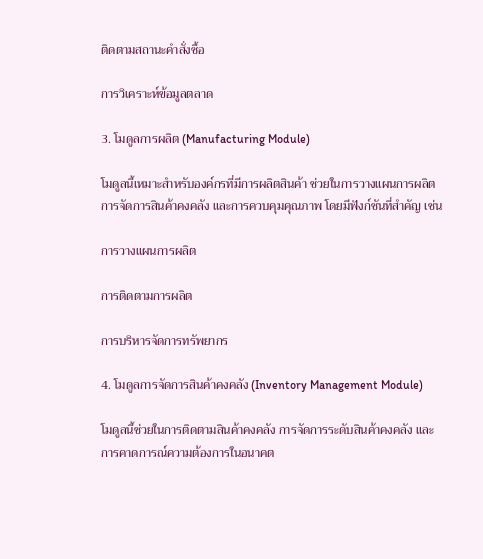ติดตามสถานะคำสั่งซื้อ

การวิเคราะห์ข้อมูลตลาด

3. โมดูลการผลิต (Manufacturing Module)

โมดูลนี้เหมาะสำหรับองค์กรที่มีการผลิตสินค้า ช่วยในการวางแผนการผลิต การจัดการสินค้าคงคลัง และการควบคุมคุณภาพ โดยมีฟังก์ชันที่สำคัญ เช่น

การวางแผนการผลิต

การติดตามการผลิต

การบริหารจัดการทรัพยากร

4. โมดูลการจัดการสินค้าคงคลัง (Inventory Management Module)

โมดูลนี้ช่วยในการติดตามสินค้าคงคลัง การจัดการระดับสินค้าคงคลัง และการคาดการณ์ความต้องการในอนาคต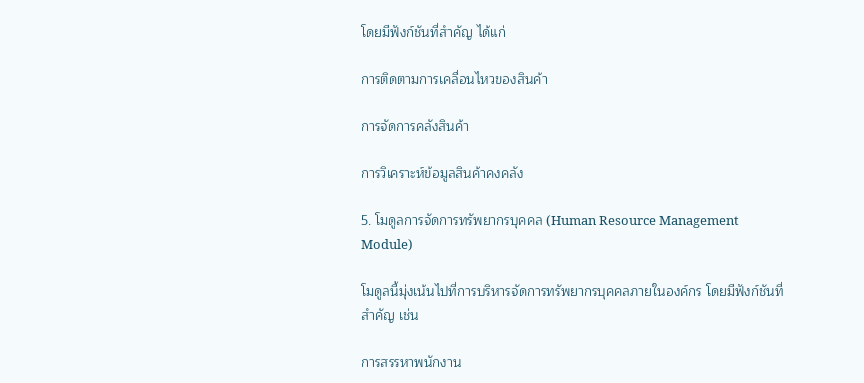โดยมีฟังก์ชันที่สำคัญ ได้แก่

การติดตามการเคลื่อนไหวของสินค้า

การจัดการคลังสินค้า

การวิเคราะห์ข้อมูลสินค้าคงคลัง

5. โมดูลการจัดการทรัพยากรบุคคล (Human Resource Management Module)

โมดูลนี้มุ่งเน้นไปที่การบริหารจัดการทรัพยากรบุคคลภายในองค์กร โดยมีฟังก์ชันที่สำคัญ เช่น

การสรรหาพนักงาน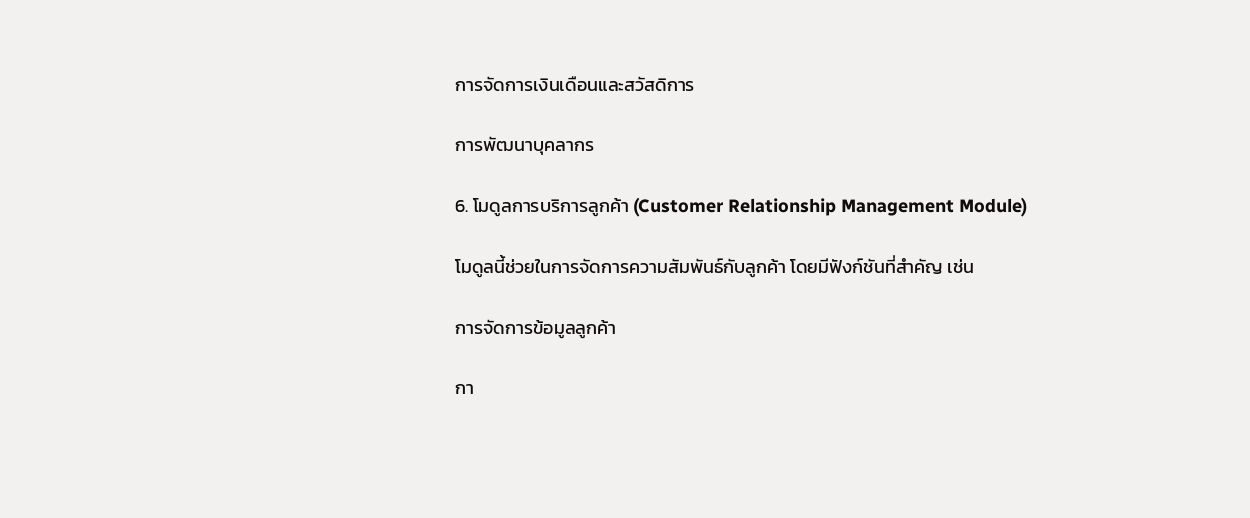การจัดการเงินเดือนและสวัสดิการ

การพัฒนาบุคลากร

6. โมดูลการบริการลูกค้า (Customer Relationship Management Module)

โมดูลนี้ช่วยในการจัดการความสัมพันธ์กับลูกค้า โดยมีฟังก์ชันที่สำคัญ เช่น

การจัดการข้อมูลลูกค้า

กา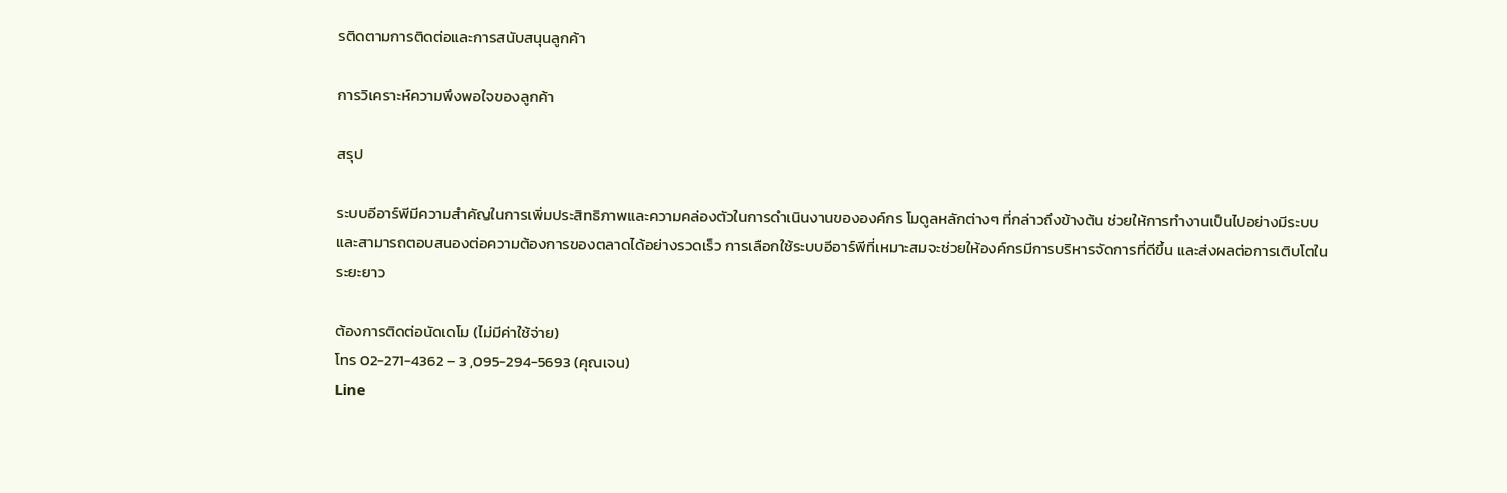รติดตามการติดต่อและการสนับสนุนลูกค้า

การวิเคราะห์ความพึงพอใจของลูกค้า

สรุป

ระบบอีอาร์พีมีความสำคัญในการเพิ่มประสิทธิภาพและความคล่องตัวในการดำเนินงานขององค์กร โมดูลหลักต่างๆ ที่กล่าวถึงข้างต้น ช่วยให้การทำงานเป็นไปอย่างมีระบบ และสามารถตอบสนองต่อความต้องการของตลาดได้อย่างรวดเร็ว การเลือกใช้ระบบอีอาร์พีที่เหมาะสมจะช่วยให้องค์กรมีการบริหารจัดการที่ดีขึ้น และส่งผลต่อการเติบโตในระยะยาว

ต้องการติดต่อนัดเดโม (ไม่มีค่าใช้จ่าย)
โทร 02-271-4362 – 3 ,095-294-5693 (คุณเจน)
Line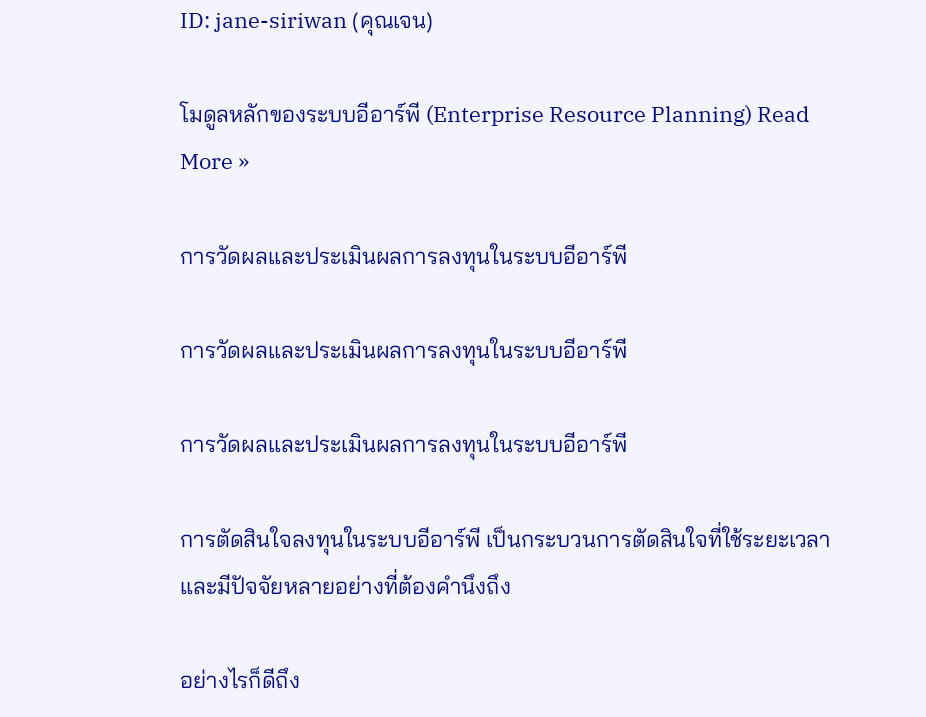ID: jane-siriwan (คุณเจน)

โมดูลหลักของระบบอีอาร์พี (Enterprise Resource Planning) Read More »

การวัดผลและประเมินผลการลงทุนในระบบอีอาร์พี

การวัดผลและประเมินผลการลงทุนในระบบอีอาร์พี

การวัดผลและประเมินผลการลงทุนในระบบอีอาร์พี

การตัดสินใจลงทุนในระบบอีอาร์พี เป็นกระบวนการตัดสินใจที่ใช้ระยะเวลาและมีปัจจัยหลายอย่างที่ต้องคำนึงถึง

อย่างไรก็ดีถึง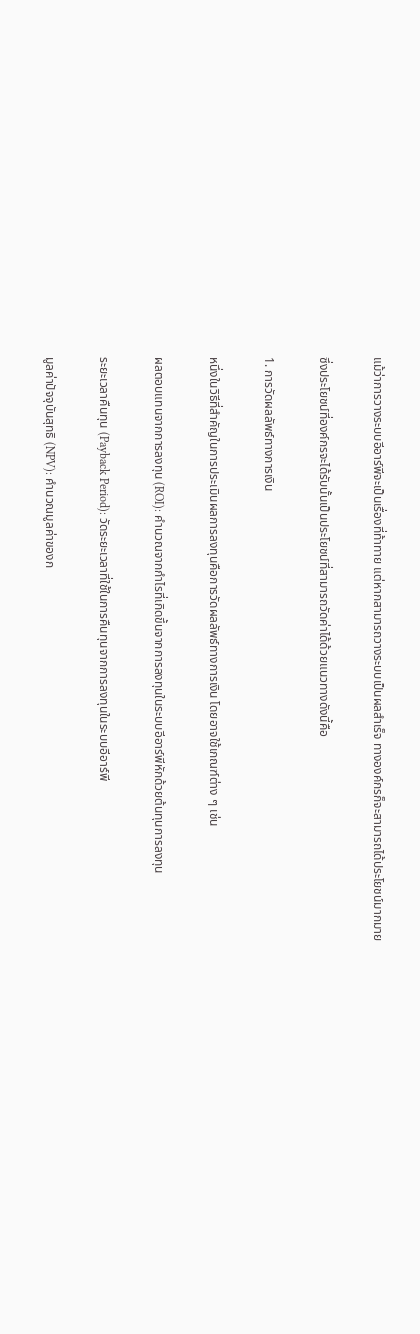แม้ว่าการวางระบบอีอาร์พีจะเป็นเรื่องที่ท้าทาย แต่หากสามารถวางระบบเป็นผลสำเร็จ ทางองค์กรก็จะสามารถได้ประโยชน์มากมาย

ซึ่งประโยชน์ที่องค์กรจะได้รับนั้นเป็นประโยชน์ที่สามารถวัดค่าได้ด้วยแนวทางดังนี้คือ

1. การวัดผลลัพธ์ทางการเงิน

หนึ่งในวิธีที่สำคัญในการประเมินผลการลงทุนคือการวัดผลลัพธ์ทางการเงิน โดยอาจใช้เกณฑ์ต่าง ๆ เช่น

ผลตอบแทนจากการลงทุน (ROI): คำนวณจากกำไรที่เกิดขึ้นจากการลงทุนในระบบอีอาร์พีหักด้วยต้นทุนการลงทุน

ระยะเวลาคืนทุน (Payback Period): วัดระยะเวลาที่ใช้ในการคืนทุนจากการลงทุนในระบบอีอาร์พี

มูลค่าปัจจุบันสุทธิ (NPV): คำนวณมูลค่าของก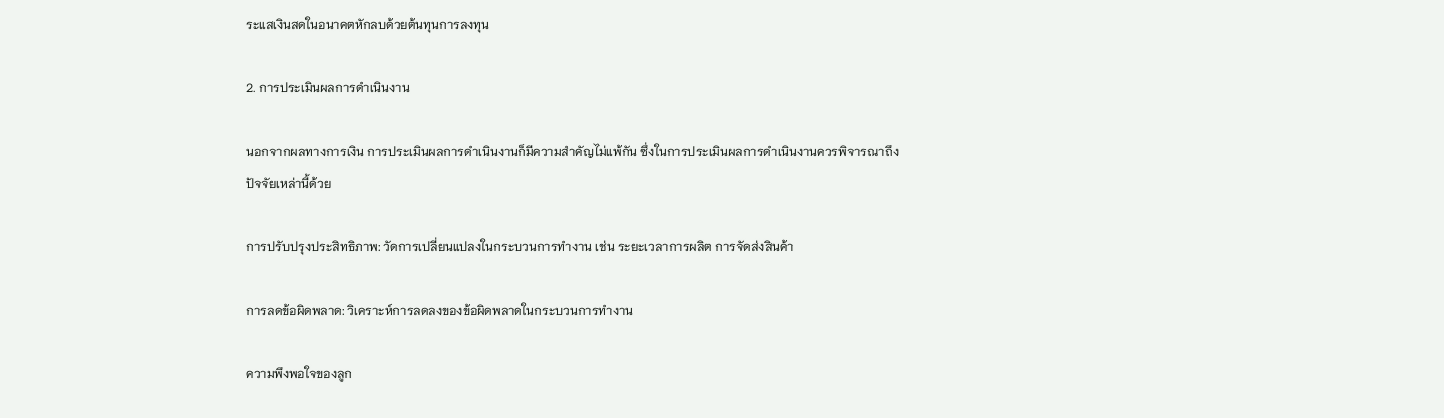ระแสเงินสดในอนาคตหักลบด้วยต้นทุนการลงทุน

2. การประเมินผลการดำเนินงาน

นอกจากผลทางการเงิน การประเมินผลการดำเนินงานก็มีความสำคัญไม่แพ้กัน ซึ่งในการประเมินผลการดำเนินงานควรพิจารณาถึงปัจจัยเหล่านี้ด้วย

การปรับปรุงประสิทธิภาพ: วัดการเปลี่ยนแปลงในกระบวนการทำงาน เช่น ระยะเวลาการผลิต การจัดส่งสินค้า

การลดข้อผิดพลาด: วิเคราะห์การลดลงของข้อผิดพลาดในกระบวนการทำงาน

ความพึงพอใจของลูก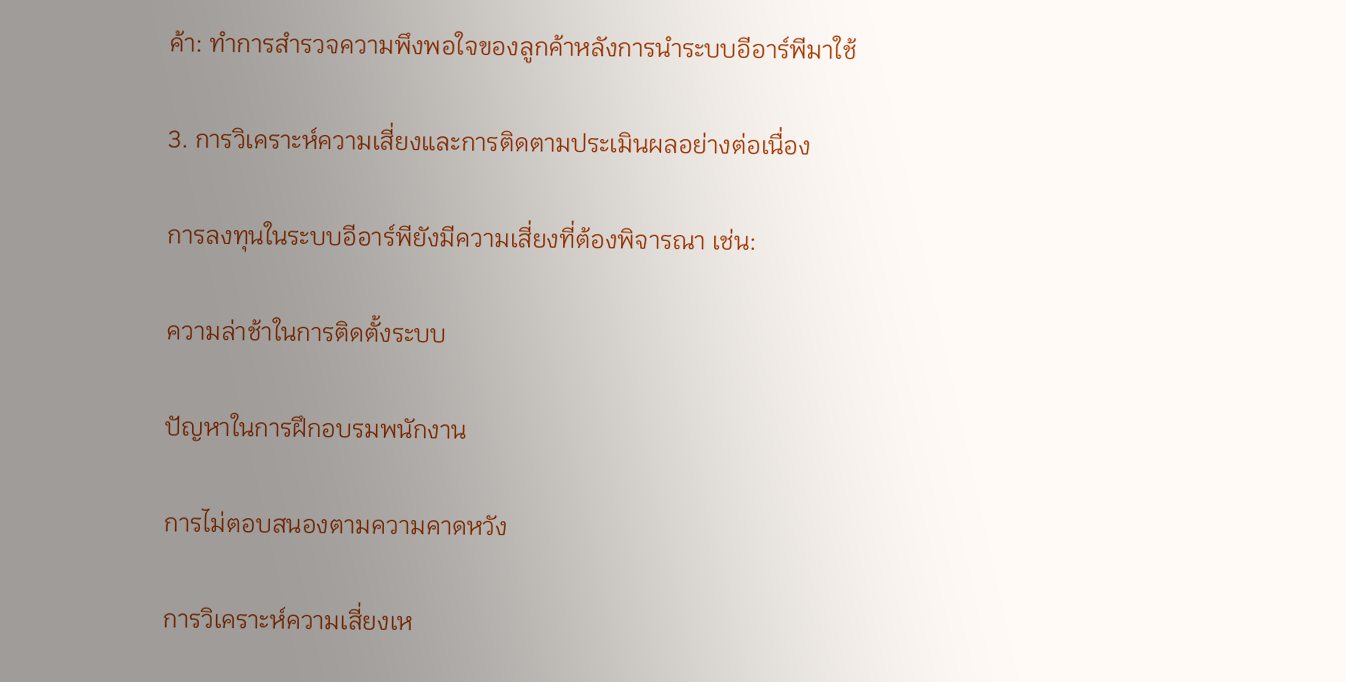ค้า: ทำการสำรวจความพึงพอใจของลูกค้าหลังการนำระบบอีอาร์พีมาใช้

3. การวิเคราะห์ความเสี่ยงและการติดตามประเมินผลอย่างต่อเนื่อง

การลงทุนในระบบอีอาร์พียังมีความเสี่ยงที่ต้องพิจารณา เช่น:

ความล่าช้าในการติดตั้งระบบ

ปัญหาในการฝึกอบรมพนักงาน

การไม่ตอบสนองตามความคาดหวัง

การวิเคราะห์ความเสี่ยงเห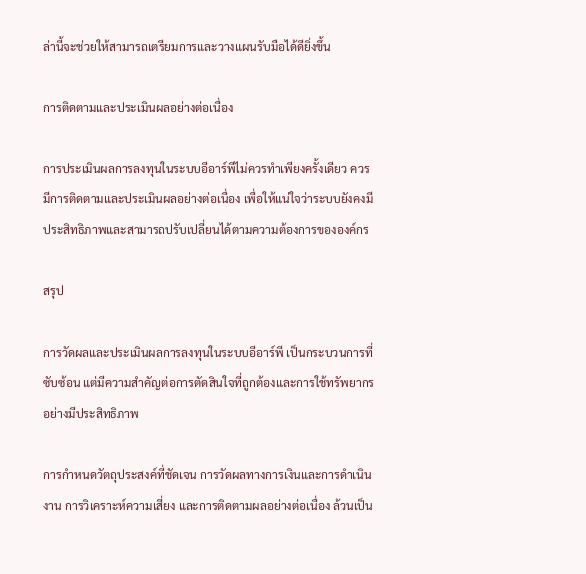ล่านี้จะช่วยให้สามารถเตรียมการและวางแผนรับมือได้ดียิ่งขึ้น

การติดตามและประเมินผลอย่างต่อเนื่อง

การประเมินผลการลงทุนในระบบอีอาร์พีไม่ควรทำเพียงครั้งเดียว ควรมีการติดตามและประเมินผลอย่างต่อเนื่อง เพื่อให้แน่ใจว่าระบบยังคงมีประสิทธิภาพและสามารถปรับเปลี่ยนได้ตามความต้องการขององค์กร

สรุป

การวัดผลและประเมินผลการลงทุนในระบบอีอาร์พี เป็นกระบวนการที่ซับซ้อน แต่มีความสำคัญต่อการตัดสินใจที่ถูกต้องและการใช้ทรัพยากรอย่างมีประสิทธิภาพ

การกำหนดวัตถุประสงค์ที่ชัดเจน การวัดผลทางการเงินและการดำเนินงาน การวิเคราะห์ความเสี่ยง และการติดตามผลอย่างต่อเนื่อง ล้วนเป็น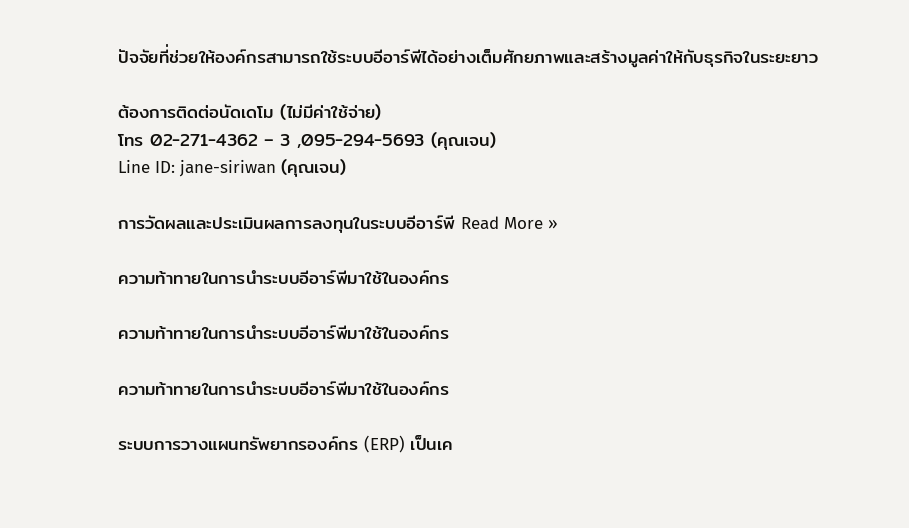ปัจจัยที่ช่วยให้องค์กรสามารถใช้ระบบอีอาร์พีได้อย่างเต็มศักยภาพและสร้างมูลค่าให้กับธุรกิจในระยะยาว

ต้องการติดต่อนัดเดโม (ไม่มีค่าใช้จ่าย)
โทร 02-271-4362 – 3 ,095-294-5693 (คุณเจน)
Line ID: jane-siriwan (คุณเจน)

การวัดผลและประเมินผลการลงทุนในระบบอีอาร์พี Read More »

ความท้าทายในการนำระบบอีอาร์พีมาใช้ในองค์กร

ความท้าทายในการนำระบบอีอาร์พีมาใช้ในองค์กร

ความท้าทายในการนำระบบอีอาร์พีมาใช้ในองค์กร

ระบบการวางแผนทรัพยากรองค์กร (ERP) เป็นเค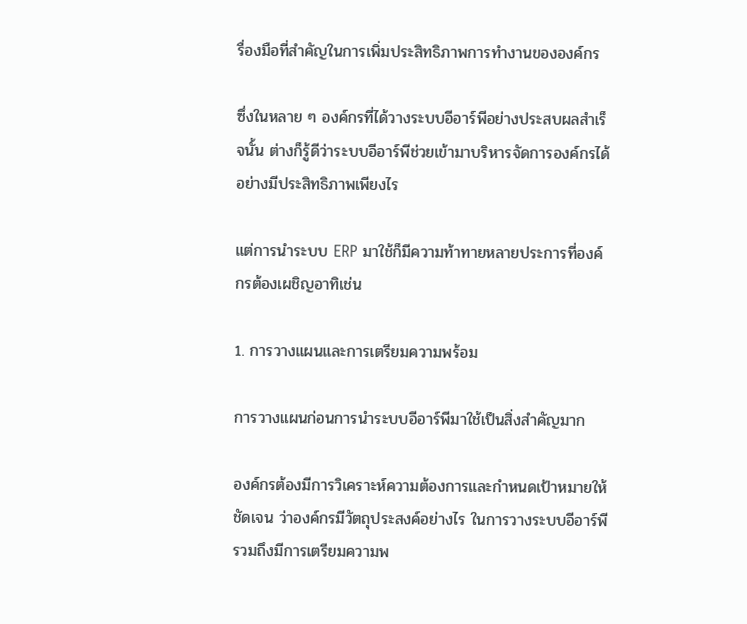รื่องมือที่สำคัญในการเพิ่มประสิทธิภาพการทำงานขององค์กร

ซึ่งในหลาย ๆ องค์กรที่ได้วางระบบอีอาร์พีอย่างประสบผลสำเร็จนั้น ต่างก็รู้ดีว่าระบบอีอาร์พีช่วยเข้ามาบริหารจัดการองค์กรได้อย่างมีประสิทธิภาพเพียงไร

แต่การนำระบบ ERP มาใช้ก็มีความท้าทายหลายประการที่องค์กรต้องเผชิญอาทิเช่น

1. การวางแผนและการเตรียมความพร้อม

การวางแผนก่อนการนำระบบอีอาร์พีมาใช้เป็นสิ่งสำคัญมาก

องค์กรต้องมีการวิเคราะห์ความต้องการและกำหนดเป้าหมายให้ชัดเจน ว่าองค์กรมีวัตถุประสงค์อย่างไร ในการวางระบบอีอาร์พี รวมถึงมีการเตรียมความพ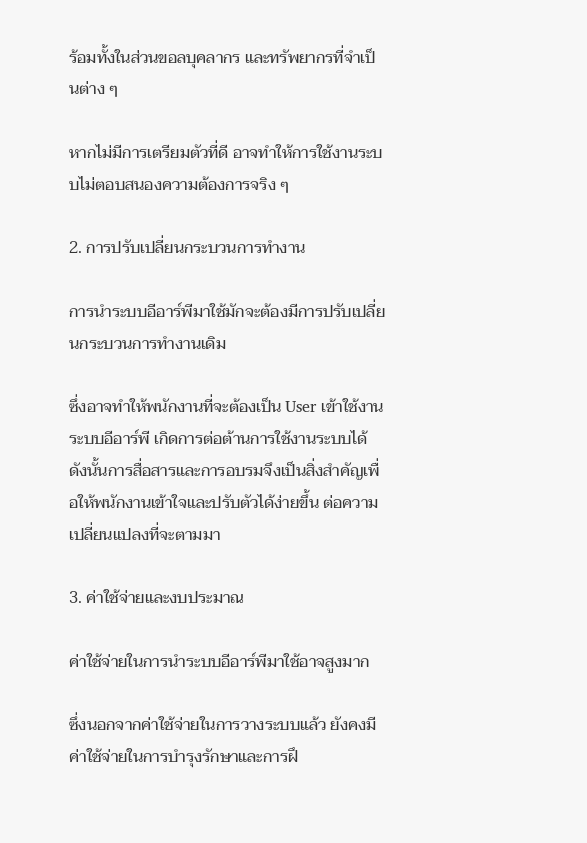ร้อมทั้งในส่วนขอลบุคลากร และทรัพยากรที่จำเป็นต่าง ๆ

หากไม่มีการเตรียมตัวที่ดี อาจทำให้การใช้งานระบบไม่ตอบสนองความต้องการจริง ๆ

2. การปรับเปลี่ยนกระบวนการทำงาน

การนำระบบอีอาร์พีมาใช้มักจะต้องมีการปรับเปลี่ยนกระบวนการทำงานเดิม

ซึ่งอาจทำให้พนักงานที่จะต้องเป็น User เข้าใช้งานระบบอีอาร์พี เกิดการต่อต้านการใช้งานระบบได้ดังนั้นการสื่อสารและการอบรมจึงเป็นสิ่งสำคัญเพื่อให้พนักงานเข้าใจและปรับตัวได้ง่ายขึ้น ต่อความเปลี่ยนแปลงที่จะตามมา

3. ค่าใช้จ่ายและงบประมาณ

ค่าใช้จ่ายในการนำระบบอีอาร์พีมาใช้อาจสูงมาก

ซึ่งนอกจากค่าใช้จ่ายในการวางระบบแล้ว ยังคงมีค่าใช้จ่ายในการบำรุงรักษาและการฝึ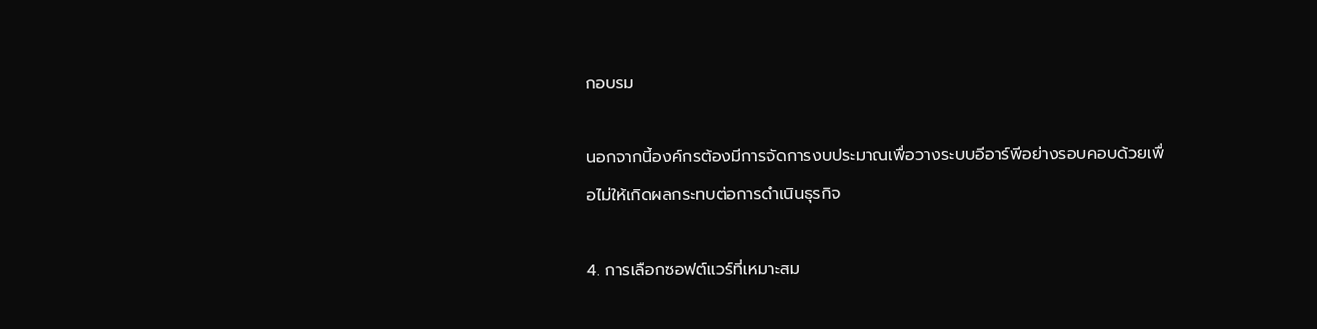กอบรม

นอกจากนี้องค์กรต้องมีการจัดการงบประมาณเพื่อวางระบบอีอาร์พีอย่างรอบคอบด้วยเพื่อไม่ให้เกิดผลกระทบต่อการดำเนินธุรกิจ

4. การเลือกซอฟต์แวร์ที่เหมาะสม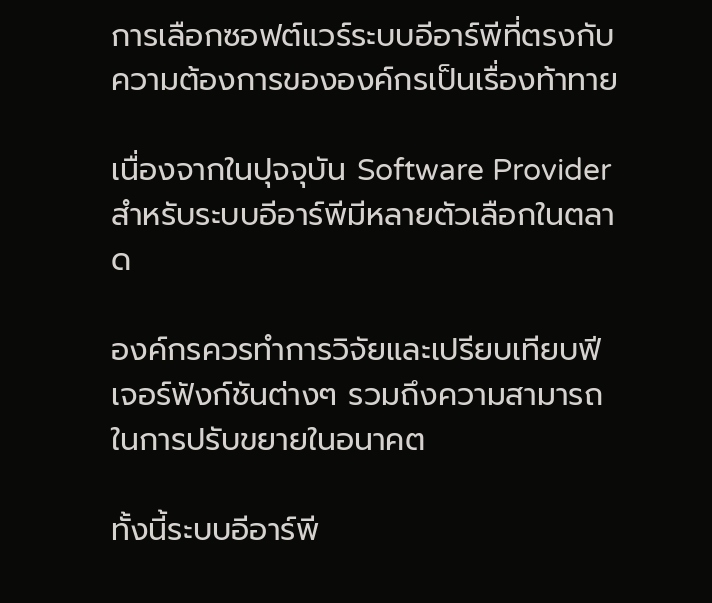การเลือกซอฟต์แวร์ระบบอีอาร์พีที่ตรงกับความต้องการขององค์กรเป็นเรื่องท้าทาย

เนื่องจากในปุจจุบัน Software Provider สำหรับระบบอีอาร์พีมีหลายตัวเลือกในตลาด

องค์กรควรทำการวิจัยและเปรียบเทียบฟีเจอร์ฟังก์ชันต่างๆ รวมถึงความสามารถในการปรับขยายในอนาคต

ทั้งนี้ระบบอีอาร์พี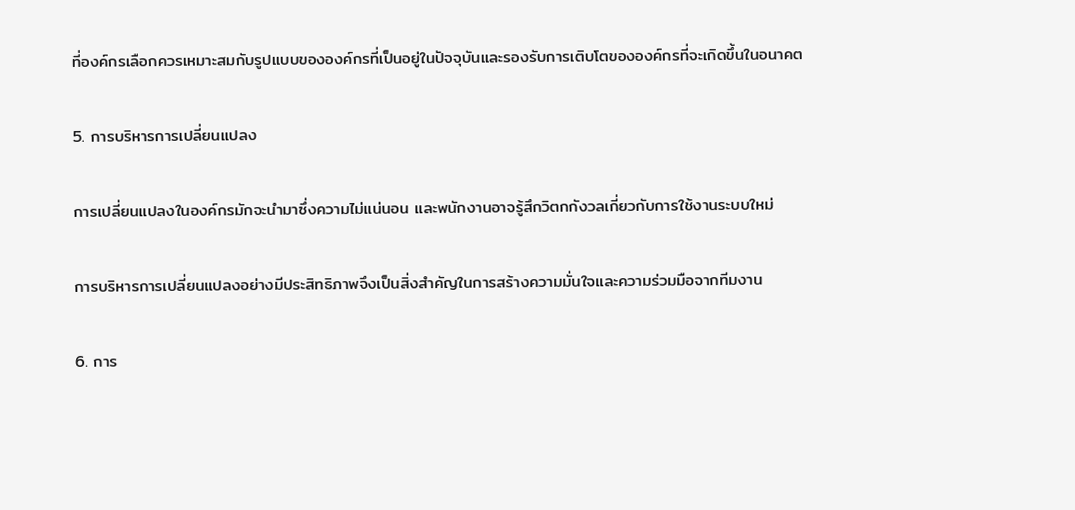ที่องค์กรเลือกควรเหมาะสมกับรูปแบบขององค์กรที่เป็นอยู่ในปัจจุบันและรองรับการเติบโตขององค์กรที่จะเกิดขึ้นในอนาคต

5. การบริหารการเปลี่ยนแปลง

การเปลี่ยนแปลงในองค์กรมักจะนำมาซึ่งความไม่แน่นอน และพนักงานอาจรู้สึกวิตกกังวลเกี่ยวกับการใช้งานระบบใหม่

การบริหารการเปลี่ยนแปลงอย่างมีประสิทธิภาพจึงเป็นสิ่งสำคัญในการสร้างความมั่นใจและความร่วมมือจากทีมงาน

6. การ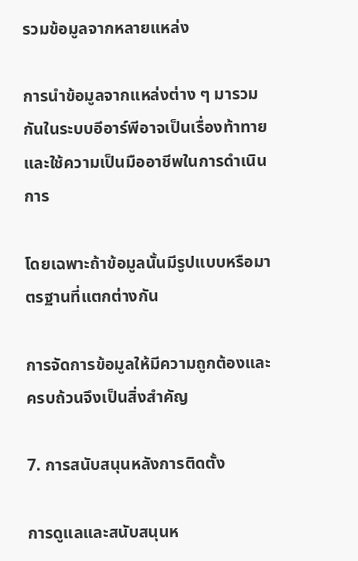รวมข้อมูลจากหลายแหล่ง

การนำข้อมูลจากแหล่งต่าง ๆ มารวมกันในระบบอีอาร์พีอาจเป็นเรื่องท้าทายและใช้ความเป็นมืออาชีพในการดำเนินการ

โดยเฉพาะถ้าข้อมูลนั้นมีรูปแบบหรือมาตรฐานที่แตกต่างกัน

การจัดการข้อมูลให้มีความถูกต้องและครบถ้วนจึงเป็นสิ่งสำคัญ

7. การสนับสนุนหลังการติดตั้ง

การดูแลและสนับสนุนห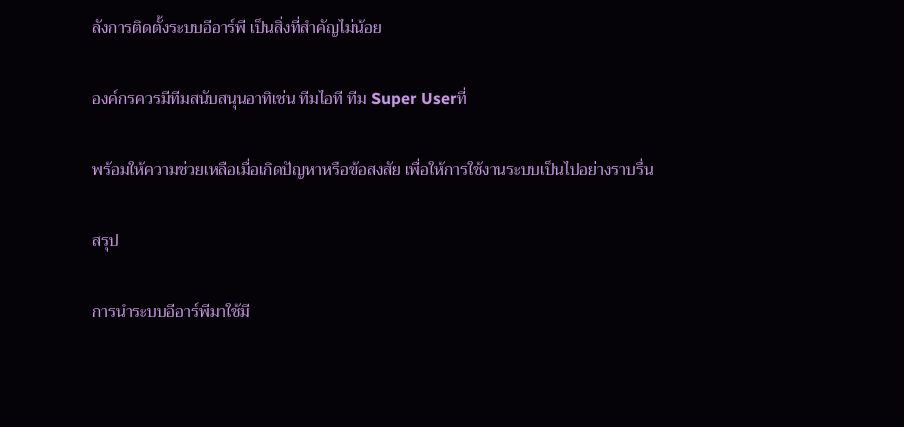ลังการติดตั้งระบบอีอาร์พี เป็นสิ่งที่สำคัญไม่น้อย

องค์กรควรมีทีมสนับสนุนอาทิเช่น ทีมไอที ทีม Super Userที่

พร้อมให้ความช่วยเหลือเมื่อเกิดปัญหาหรือข้อสงสัย เพื่อให้การใช้งานระบบเป็นไปอย่างราบรื่น

สรุป

การนำระบบอีอาร์พีมาใช้มี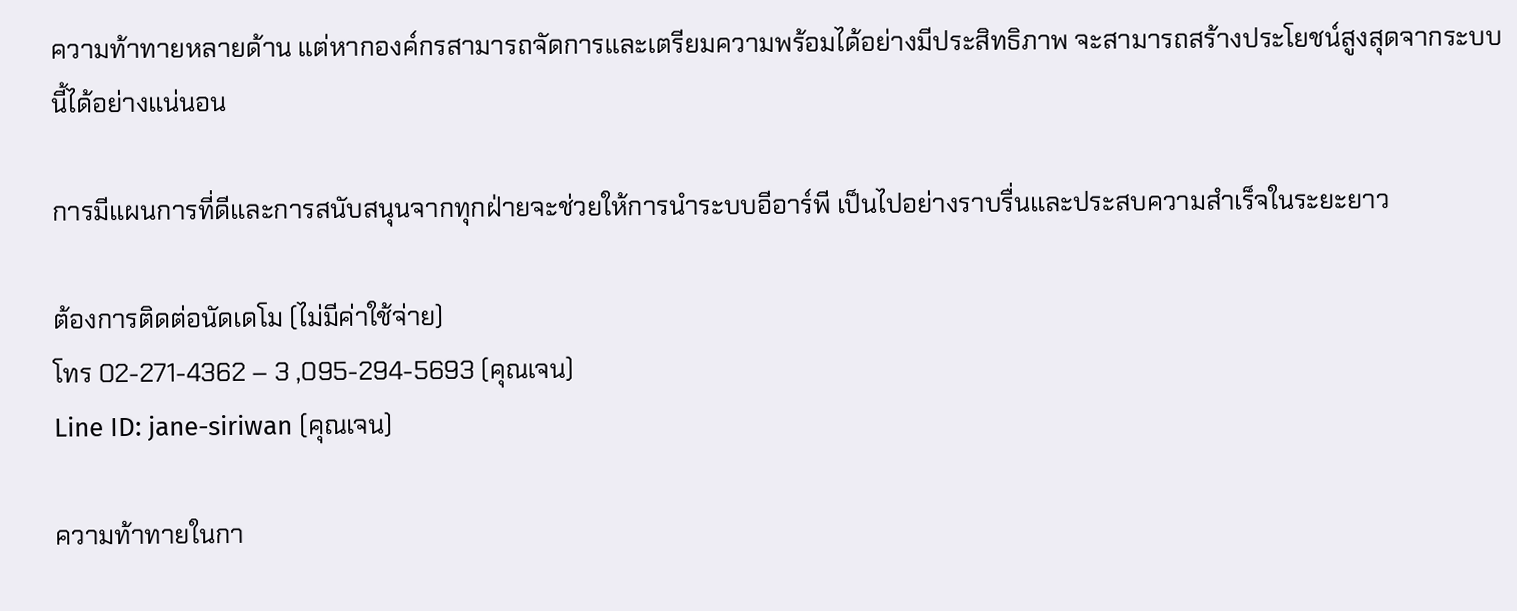ความท้าทายหลายด้าน แต่หากองค์กรสามารถจัดการและเตรียมความพร้อมได้อย่างมีประสิทธิภาพ จะสามารถสร้างประโยชน์สูงสุดจากระบบนี้ได้อย่างแน่นอน

การมีแผนการที่ดีและการสนับสนุนจากทุกฝ่ายจะช่วยให้การนำระบบอีอาร์พี เป็นไปอย่างราบรื่นและประสบความสำเร็จในระยะยาว

ต้องการติดต่อนัดเดโม (ไม่มีค่าใช้จ่าย)
โทร 02-271-4362 – 3 ,095-294-5693 (คุณเจน)
Line ID: jane-siriwan (คุณเจน)

ความท้าทายในกา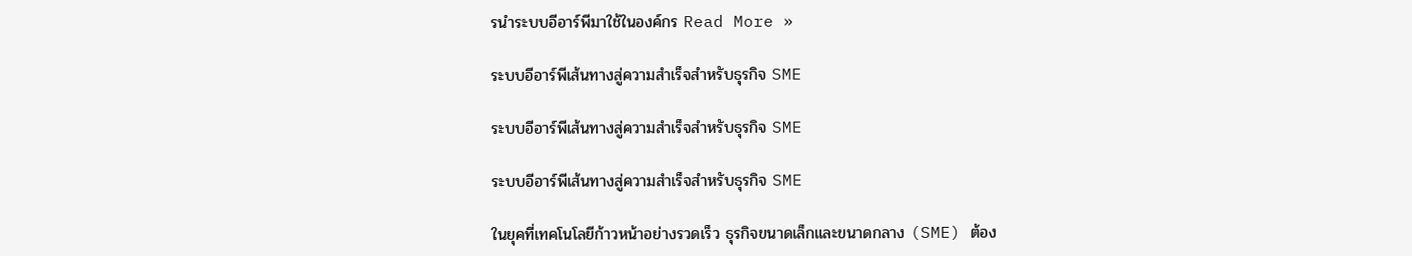รนำระบบอีอาร์พีมาใช้ในองค์กร Read More »

ระบบอีอาร์พีเส้นทางสู่ความสำเร็จสำหรับธุรกิจ SME

ระบบอีอาร์พีเส้นทางสู่ความสำเร็จสำหรับธุรกิจ SME

ระบบอีอาร์พีเส้นทางสู่ความสำเร็จสำหรับธุรกิจ SME

ในยุคที่เทคโนโลยีก้าวหน้าอย่างรวดเร็ว ธุรกิจขนาดเล็กและขนาดกลาง (SME) ต้อง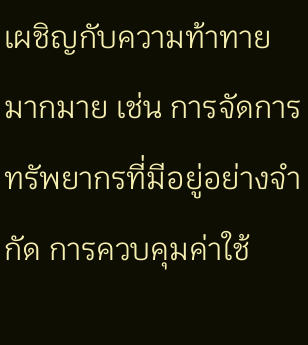เผชิญกับความท้าทายมากมาย เช่น การจัดการทรัพยากรที่มีอยู่อย่างจำกัด การควบคุมค่าใช้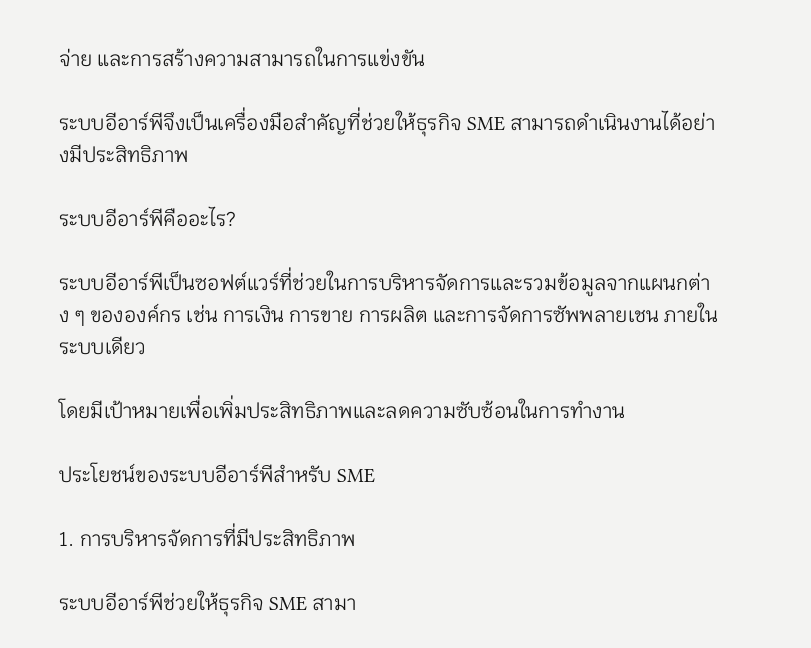จ่าย และการสร้างความสามารถในการแข่งขัน

ระบบอีอาร์พีจึงเป็นเครื่องมือสำคัญที่ช่วยให้ธุรกิจ SME สามารถดำเนินงานได้อย่างมีประสิทธิภาพ

ระบบอีอาร์พีคืออะไร?

ระบบอีอาร์พีเป็นซอฟต์แวร์ที่ช่วยในการบริหารจัดการและรวมข้อมูลจากแผนกต่าง ๆ ขององค์กร เช่น การเงิน การขาย การผลิต และการจัดการซัพพลายเชน ภายในระบบเดียว

โดยมีเป้าหมายเพื่อเพิ่มประสิทธิภาพและลดความซับซ้อนในการทำงาน

ประโยชน์ของระบบอีอาร์พีสำหรับ SME

1. การบริหารจัดการที่มีประสิทธิภาพ

ระบบอีอาร์พีช่วยให้ธุรกิจ SME สามา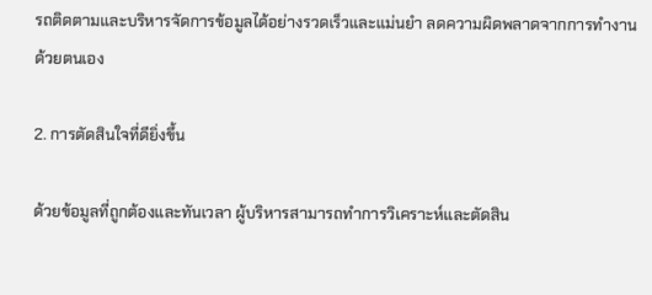รถติดตามและบริหารจัดการข้อมูลได้อย่างรวดเร็วและแม่นยำ ลดความผิดพลาดจากการทำงานด้วยตนเอง

2. การตัดสินใจที่ดียิ่งขึ้น

ด้วยข้อมูลที่ถูกต้องและทันเวลา ผู้บริหารสามารถทำการวิเคราะห์และตัดสิน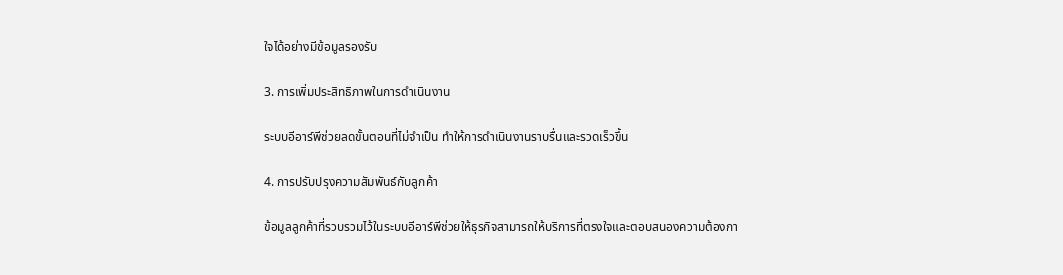ใจได้อย่างมีข้อมูลรองรับ

3. การเพิ่มประสิทธิภาพในการดำเนินงาน

ระบบอีอาร์พีช่วยลดขั้นตอนที่ไม่จำเป็น ทำให้การดำเนินงานราบรื่นและรวดเร็วขึ้น

4. การปรับปรุงความสัมพันธ์กับลูกค้า

ข้อมูลลูกค้าที่รวบรวมไว้ในระบบอีอาร์พีช่วยให้ธุรกิจสามารถให้บริการที่ตรงใจและตอบสนองความต้องกา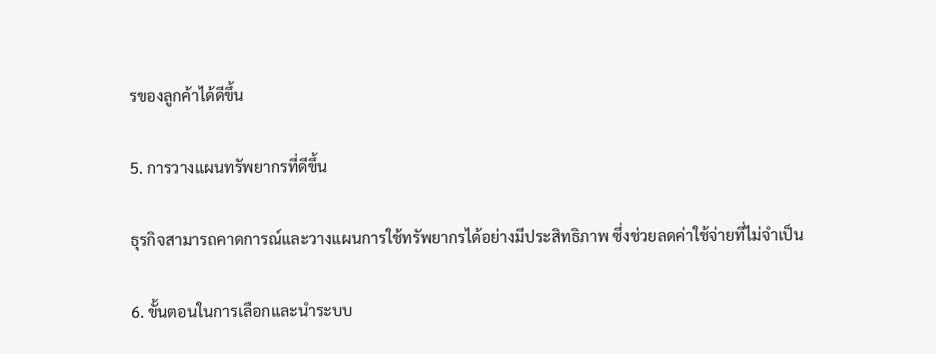รของลูกค้าได้ดีขึ้น

5. การวางแผนทรัพยากรที่ดีขึ้น

ธุรกิจสามารถคาดการณ์และวางแผนการใช้ทรัพยากรได้อย่างมีประสิทธิภาพ ซึ่งช่วยลดค่าใช้จ่ายที่ไม่จำเป็น

6. ขั้นตอนในการเลือกและนำระบบ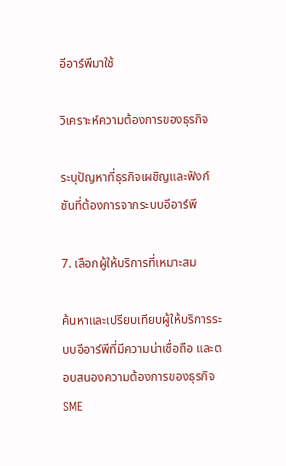อีอาร์พีมาใช้

วิเคราะห์ความต้องการของธุรกิจ

ระบุปัญหาที่ธุรกิจเผชิญและฟังก์ชันที่ต้องการจากระบบอีอาร์พี

7. เลือกผู้ให้บริการที่เหมาะสม

ค้นหาและเปรียบเทียบผู้ให้บริการระบบอีอาร์พีที่มีความน่าเชื่อถือ และตอบสนองความต้องการของธุรกิจ SME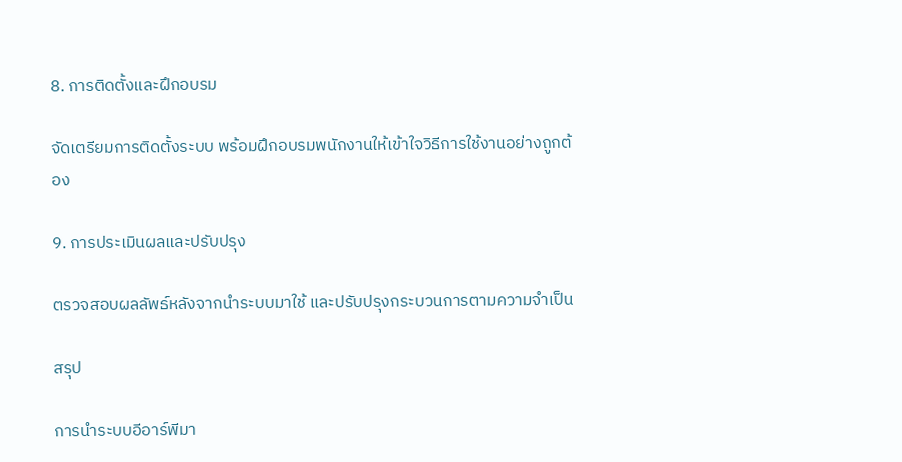8. การติดตั้งและฝึกอบรม

จัดเตรียมการติดตั้งระบบ พร้อมฝึกอบรมพนักงานให้เข้าใจวิธีการใช้งานอย่างถูกต้อง

9. การประเมินผลและปรับปรุง

ตรวจสอบผลลัพธ์หลังจากนำระบบมาใช้ และปรับปรุงกระบวนการตามความจำเป็น

สรุป

การนำระบบอีอาร์พีมา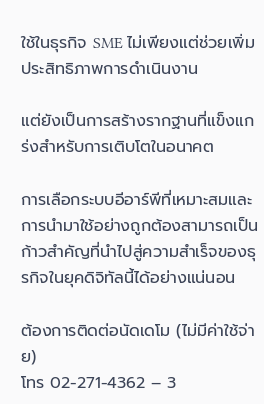ใช้ในธุรกิจ SME ไม่เพียงแต่ช่วยเพิ่มประสิทธิภาพการดำเนินงาน

แต่ยังเป็นการสร้างรากฐานที่แข็งแกร่งสำหรับการเติบโตในอนาคต

การเลือกระบบอีอาร์พีที่เหมาะสมและการนำมาใช้อย่างถูกต้องสามารถเป็นก้าวสำคัญที่นำไปสู่ความสำเร็จของธุรกิจในยุคดิจิทัลนี้ได้อย่างแน่นอน

ต้องการติดต่อนัดเดโม (ไม่มีค่าใช้จ่าย)
โทร 02-271-4362 – 3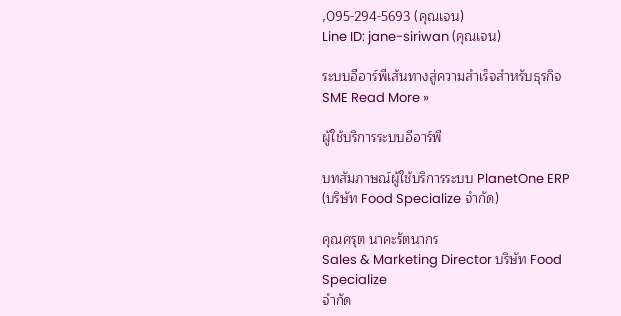,095-294-5693 (คุณเจน)
Line ID: jane-siriwan (คุณเจน)

ระบบอีอาร์พีเส้นทางสู่ความสำเร็จสำหรับธุรกิจ SME Read More »

ผู้ใช้บริการระบบอีอาร์พี

บทสัมภาษณ์ผู้ใช้บริการระบบ PlanetOne ERP (บริษัท Food Specialize จำกัด)

คุณศรุต นาคะรัตนากร
Sales & Marketing Director บริษัท Food Specialize
จำกัด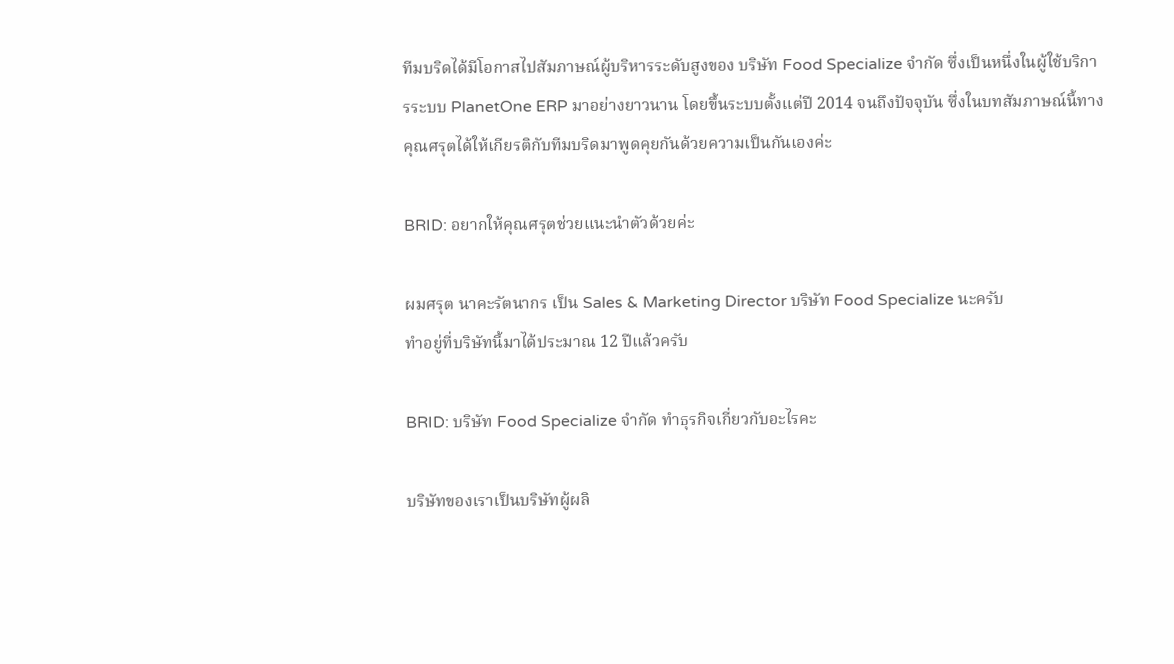ทีมบริดได้มีโอกาสไปสัมภาษณ์ผู้บริหารระดับสูงของ บริษัท Food Specialize จำกัด ซึ่งเป็นหนึ่งในผู้ใช้บริการระบบ PlanetOne ERP มาอย่างยาวนาน โดยขึ้นระบบตั้งแต่ปี 2014 จนถึงปัจจุบัน ซึ่งในบทสัมภาษณ์นี้ทางคุณศรุตได้ให้เกียรติกับทีมบริดมาพูดคุยกันด้วยความเป็นกันเองค่ะ

BRID: อยากให้คุณศรุตช่วยแนะนำตัวด้วยค่ะ

ผมศรุต นาคะรัตนากร เป็น Sales & Marketing Director บริษัท Food Specialize นะครับ
ทำอยู่ที่บริษัทนี้มาได้ประมาณ 12 ปีแล้วครับ

BRID: บริษัท Food Specialize จำกัด ทำธุรกิจเกี่ยวกับอะไรคะ

บริษัทของเราเป็นบริษัทผู้ผลิ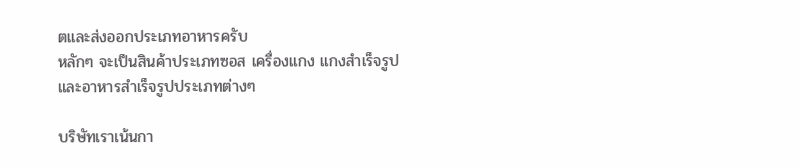ตและส่งออกประเภทอาหารครับ
หลักๆ จะเป็นสินค้าประเภทซอส เครื่องแกง แกงสำเร็จรูป
และอาหารสำเร็จรูปประเภทต่างๆ

บริษัทเราเน้นกา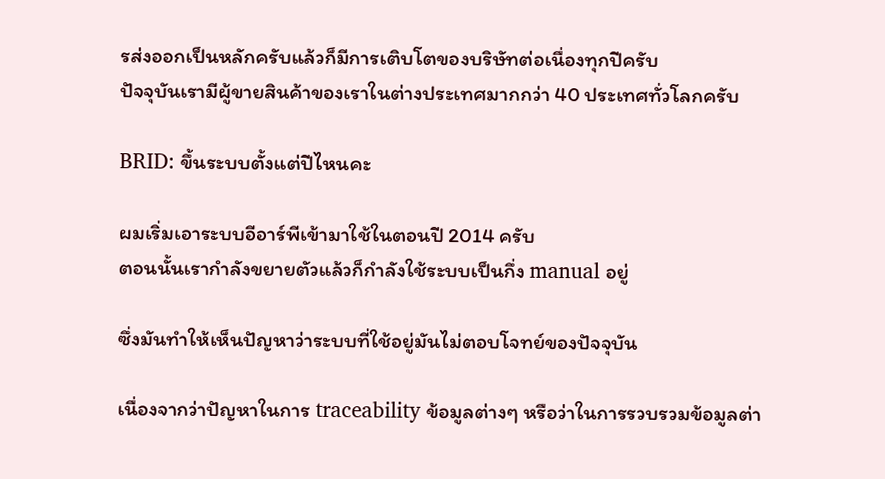รส่งออกเป็นหลักครับแล้วก็มีการเติบโตของบริษัทต่อเนื่องทุกปีครับ
ปัจจุบันเรามีผู้ขายสินค้าของเราในต่างประเทศมากกว่า 40 ประเทศทั่วโลกครับ

BRID: ขึ้นระบบตั้งแต่ปีไหนคะ

ผมเริ่มเอาระบบอีอาร์พีเข้ามาใช้ในตอนปี 2014 ครับ
ตอนนั้นเรากำลังขยายตัวแล้วก็กำลังใช้ระบบเป็นกึ่ง manual อยู่

ซึ่งมันทำให้เห็นปัญหาว่าระบบที่ใช้อยู่มันไม่ตอบโจทย์ของปัจจุบัน

เนื่องจากว่าปัญหาในการ traceability ข้อมูลต่างๆ หรือว่าในการรวบรวมข้อมูลต่า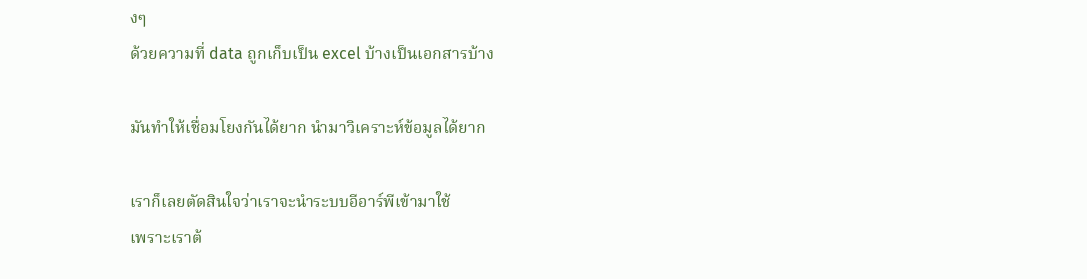งๆ
ด้วยความที่ data ถูกเก็บเป็น excel บ้างเป็นเอกสารบ้าง

มันทำให้เชื่อมโยงกันได้ยาก นำมาวิเคราะห์ข้อมูลได้ยาก

เราก็เลยตัดสินใจว่าเราจะนำระบบอีอาร์พีเข้ามาใช้
เพราะเราต้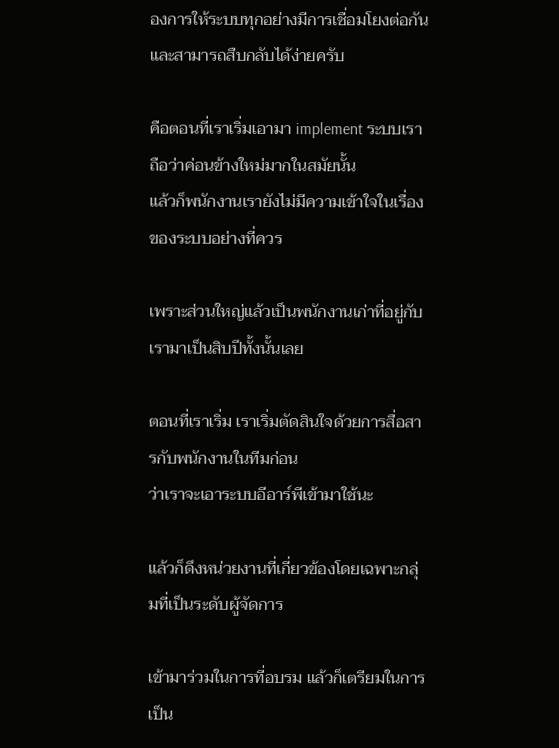องการให้ระบบทุกอย่างมีการเชื่อมโยงต่อกันและสามารถสืบกลับได้ง่ายครับ

คือตอนที่เราเริ่มเอามา implement ระบบเราถือว่าค่อนข้างใหม่มากในสมัยนั้น
แล้วก็พนักงานเรายังไม่มีความเข้าใจในเรื่องของระบบอย่างที่ควร

เพราะส่วนใหญ่แล้วเป็นพนักงานเก่าที่อยู่กับเรามาเป็นสิบปีทั้งนั้นเลย

ตอนที่เราเริ่ม เราเริ่มตัดสินใจด้วยการสื่อสารกับพนักงานในทีมก่อน
ว่าเราจะเอาระบบอีอาร์พีเข้ามาใช้นะ

แล้วก็ดึงหน่วยงานที่เกี่ยวข้องโดยเฉพาะกลุ่มที่เป็นระดับผู้จัดการ

เข้ามาร่วมในการที่อบรม แล้วก็เตรียมในการเป็น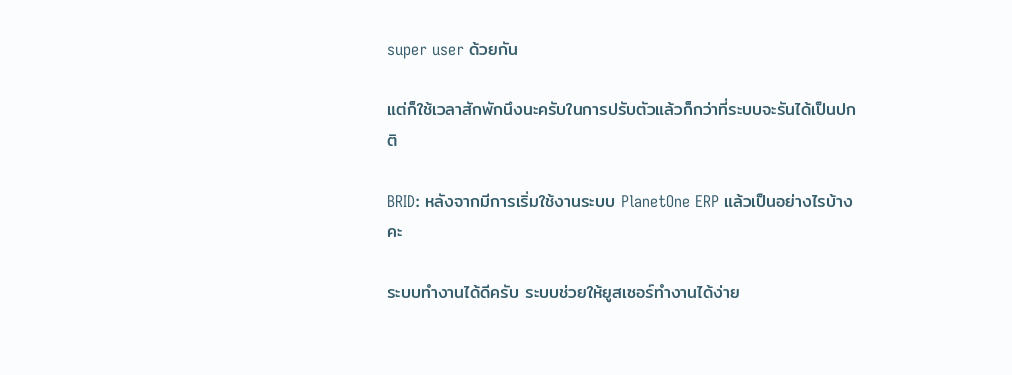super user ด้วยกัน

แต่ก็ใช้เวลาสักพักนึงนะครับในการปรับตัวแล้วก็กว่าที่ระบบจะรันได้เป็นปกติ

BRID: หลังจากมีการเริ่มใช้งานระบบ PlanetOne ERP แล้วเป็นอย่างไรบ้างคะ

ระบบทำงานได้ดีครับ ระบบช่วยให้ยูสเซอร์ทำงานได้ง่าย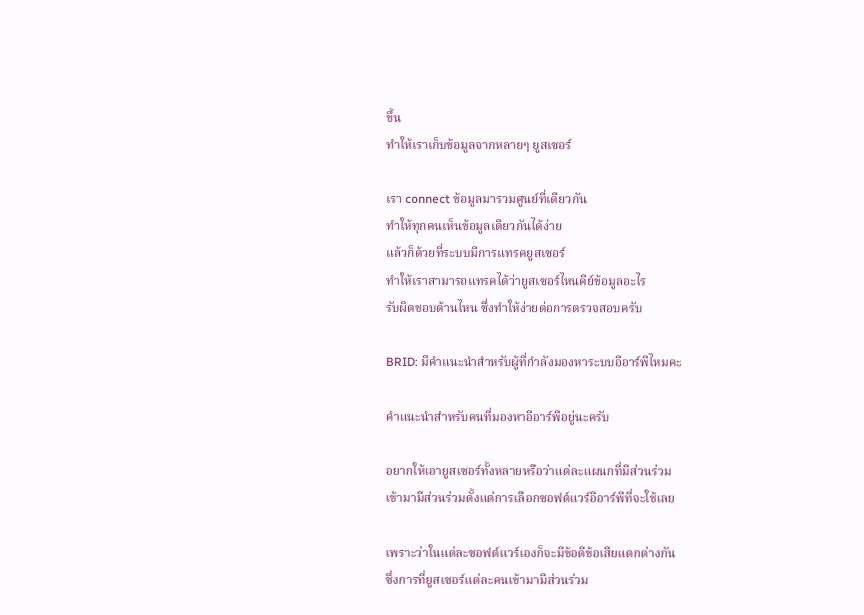ขึ้น
ทำให้เราเก็บข้อมูลจากหลายๆ ยูสเซอร์

เรา connect ข้อมูลมารวมศูนย์ที่เดียวกัน
ทำให้ทุกคนเห็นข้อมูลเดียวกันได้ง่าย
แล้วก็ด้วยที่ระบบมีการแทรคยูสเซอร์
ทำให้เราสามารถแทรคได้ว่ายูสเซอร์ไหนคีย์ข้อมูลอะไร
รับผิดชอบด้านไหน ซึ่งทำให้ง่ายต่อการตรวจสอบครับ

BRID: มีคำแนะนำสำหรับผู้ที่กำลังมองหาระบบอีอาร์พีไหมคะ

คำแนะนำสำหรับคนที่มองหาอีอาร์พีอยู่นะครับ

อยากให้เอายูสเซอร์ทั้งหลายหรือว่าแต่ละแผนกที่มีส่วนร่วม
เข้ามามีส่วนร่วมตั้งแต่การเลือกซอฟต์แวร์อีอาร์พีที่จะใช้เลย

เพราะว่าในแต่ละซอฟต์แวร์เองก็จะมีข้อดีข้อเสียแตกต่างกัน
ซึ่งการที่ยูสเซอร์แต่ละคนเข้ามามีส่วนร่วม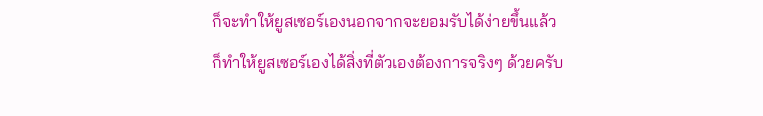ก็จะทำให้ยูสเซอร์เองนอกจากจะยอมรับได้ง่ายขึ้นแล้ว
ก็ทำให้ยูสเซอร์เองได้สิ่งที่ตัวเองต้องการจริงๆ ด้วยครับ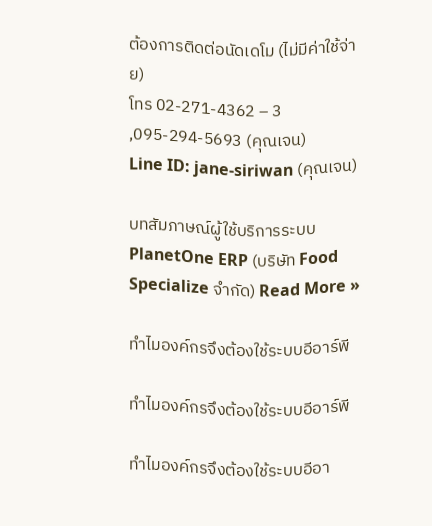ต้องการติดต่อนัดเดโม (ไม่มีค่าใช้จ่าย)
โทร 02-271-4362 – 3 ,095-294-5693 (คุณเจน)
Line ID: jane-siriwan (คุณเจน)

บทสัมภาษณ์ผู้ใช้บริการระบบ PlanetOne ERP (บริษัท Food Specialize จำกัด) Read More »

ทำไมองค์กรจึงต้องใช้ระบบอีอาร์พี

ทำไมองค์กรจึงต้องใช้ระบบอีอาร์พี

ทำไมองค์กรจึงต้องใช้ระบบอีอา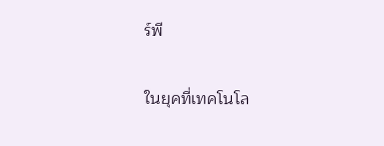ร์พี

ในยุคที่เทคโนโล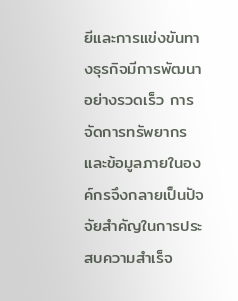ยีและการแข่งขันทางธุรกิจมีการพัฒนาอย่างรวดเร็ว การจัดการทรัพยากรและข้อมูลภายในองค์กรจึงกลายเป็นปัจจัยสำคัญในการประสบความสำเร็จ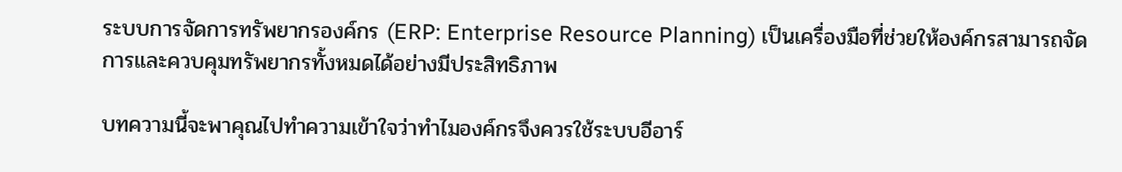ระบบการจัดการทรัพยากรองค์กร (ERP: Enterprise Resource Planning) เป็นเครื่องมือที่ช่วยให้องค์กรสามารถจัดการและควบคุมทรัพยากรทั้งหมดได้อย่างมีประสิทธิภาพ

บทความนี้จะพาคุณไปทำความเข้าใจว่าทำไมองค์กรจึงควรใช้ระบบอีอาร์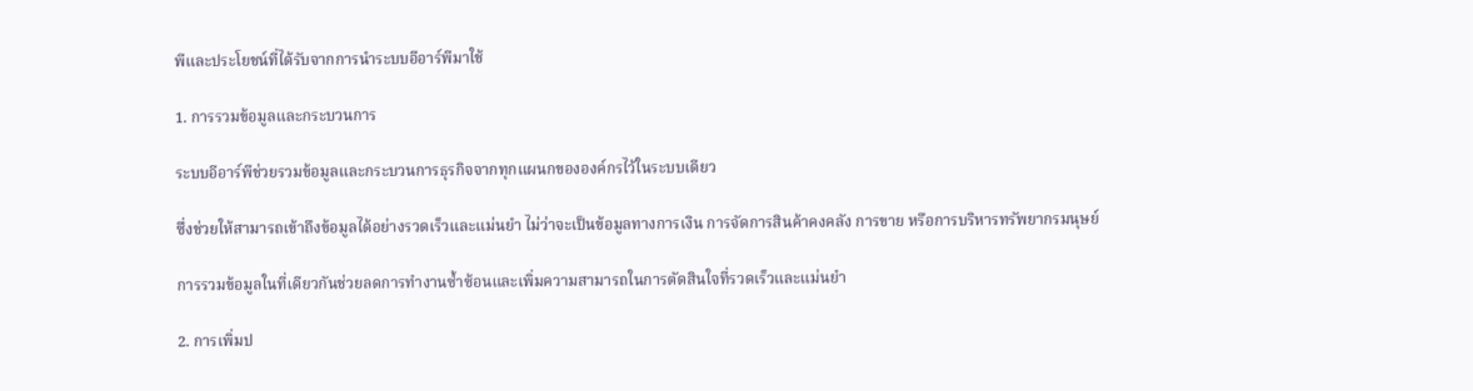พีและประโยชน์ที่ได้รับจากการนำระบบอีอาร์พีมาใช้

1. การรวมข้อมูลและกระบวนการ

ระบบอีอาร์พีช่วยรวมข้อมูลและกระบวนการธุรกิจจากทุกแผนกขององค์กรไว้ในระบบเดียว

ซึ่งช่วยให้สามารถเข้าถึงข้อมูลได้อย่างรวดเร็วและแม่นยำ ไม่ว่าจะเป็นข้อมูลทางการเงิน การจัดการสินค้าคงคลัง การขาย หรือการบริหารทรัพยากรมนุษย์

การรวมข้อมูลในที่เดียวกันช่วยลดการทำงานซ้ำซ้อนและเพิ่มความสามารถในการตัดสินใจที่รวดเร็วและแม่นยำ

2. การเพิ่มป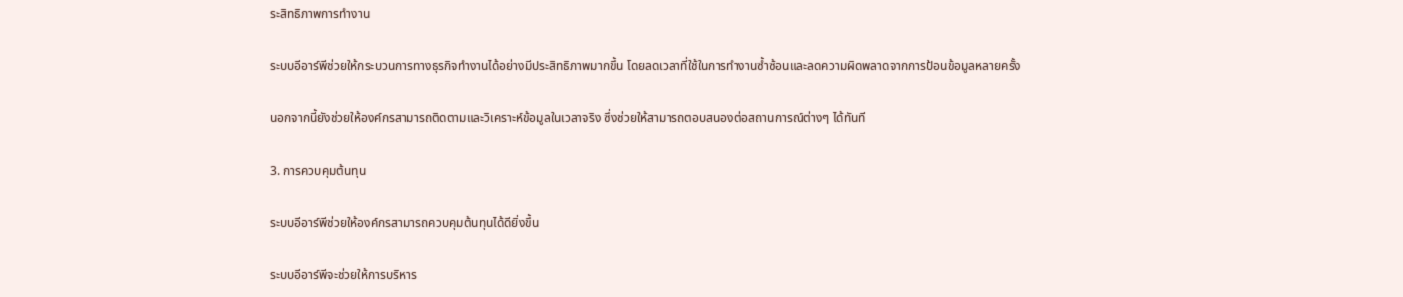ระสิทธิภาพการทำงาน

ระบบอีอาร์พีช่วยให้กระบวนการทางธุรกิจทำงานได้อย่างมีประสิทธิภาพมากขึ้น โดยลดเวลาที่ใช้ในการทำงานซ้ำซ้อนและลดความผิดพลาดจากการป้อนข้อมูลหลายครั้ง

นอกจากนี้ยังช่วยให้องค์กรสามารถติดตามและวิเคราะห์ข้อมูลในเวลาจริง ซึ่งช่วยให้สามารถตอบสนองต่อสถานการณ์ต่างๆ ได้ทันที

3. การควบคุมต้นทุน

ระบบอีอาร์พีช่วยให้องค์กรสามารถควบคุมต้นทุนได้ดียิ่งขึ้น

ระบบอีอาร์พีจะช่วยให้การบริหาร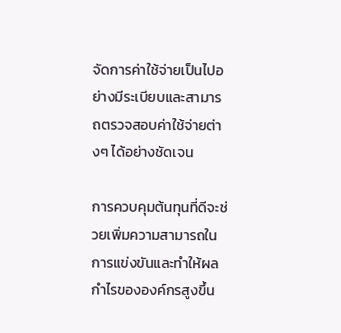จัดการค่าใช้จ่ายเป็นไปอย่างมีระเบียบและสามารถตรวจสอบค่าใช้จ่ายต่างๆ ได้อย่างชัดเจน

การควบคุมต้นทุนที่ดีจะช่วยเพิ่มความสามารถในการแข่งขันและทำให้ผลกำไรขององค์กรสูงขึ้น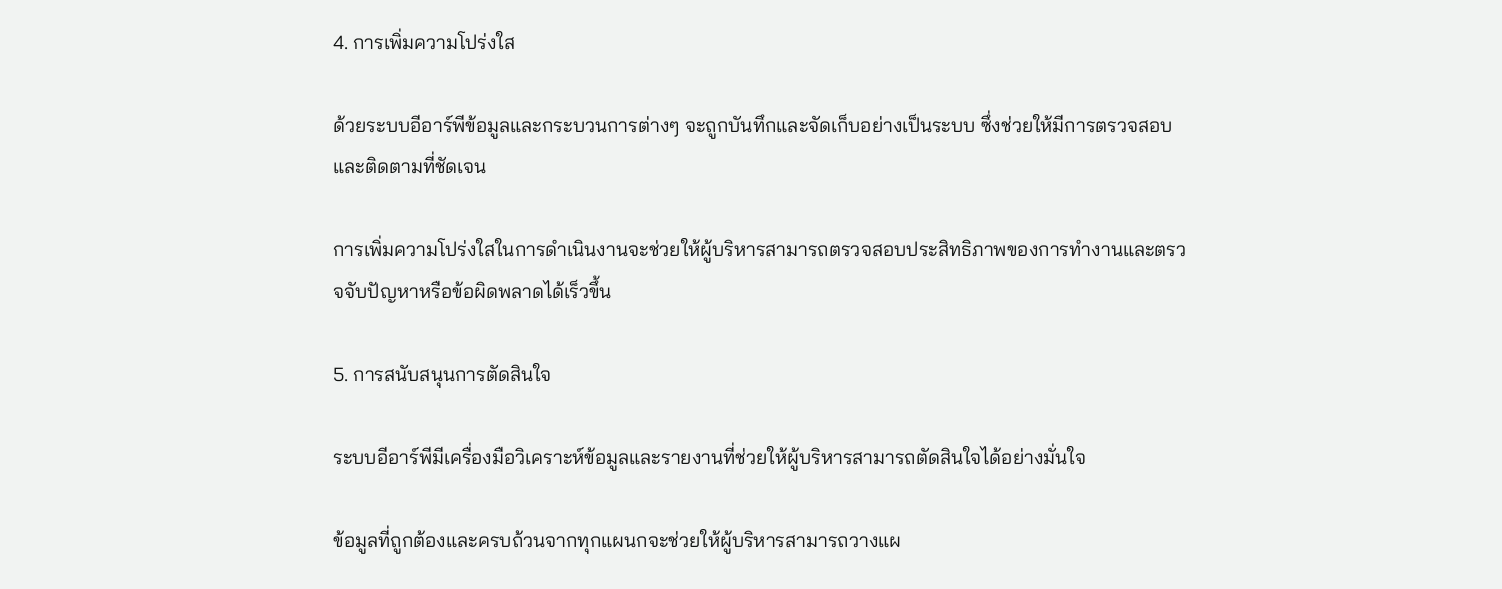4. การเพิ่มความโปร่งใส

ด้วยระบบอีอาร์พีข้อมูลและกระบวนการต่างๆ จะถูกบันทึกและจัดเก็บอย่างเป็นระบบ ซึ่งช่วยให้มีการตรวจสอบและติดตามที่ชัดเจน

การเพิ่มความโปร่งใสในการดำเนินงานจะช่วยให้ผู้บริหารสามารถตรวจสอบประสิทธิภาพของการทำงานและตรวจจับปัญหาหรือข้อผิดพลาดได้เร็วขึ้น

5. การสนับสนุนการตัดสินใจ

ระบบอีอาร์พีมีเครื่องมือวิเคราะห์ข้อมูลและรายงานที่ช่วยให้ผู้บริหารสามารถตัดสินใจได้อย่างมั่นใจ

ข้อมูลที่ถูกต้องและครบถ้วนจากทุกแผนกจะช่วยให้ผู้บริหารสามารถวางแผ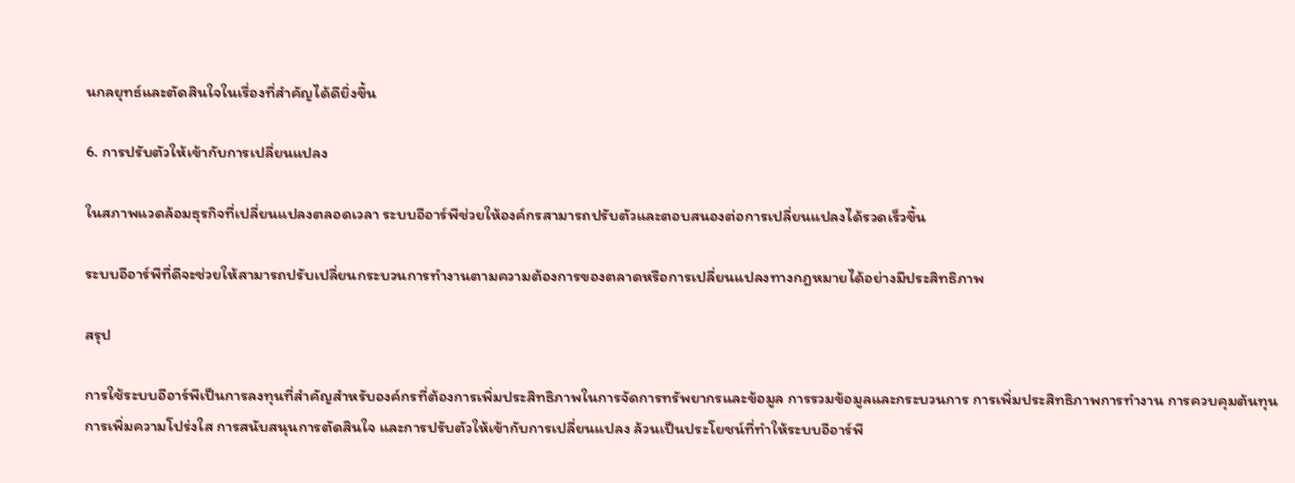นกลยุทธ์และตัดสินใจในเรื่องที่สำคัญได้ดียิ่งขึ้น

6. การปรับตัวให้เข้ากับการเปลี่ยนแปลง

ในสภาพแวดล้อมธุรกิจที่เปลี่ยนแปลงตลอดเวลา ระบบอีอาร์พีช่วยให้องค์กรสามารถปรับตัวและตอบสนองต่อการเปลี่ยนแปลงได้รวดเร็วขึ้น

ระบบอีอาร์พีที่ดีจะช่วยให้สามารถปรับเปลี่ยนกระบวนการทำงานตามความต้องการของตลาดหรือการเปลี่ยนแปลงทางกฎหมายได้อย่างมีประสิทธิภาพ

สรุป

การใช้ระบบอีอาร์พีเป็นการลงทุนที่สำคัญสำหรับองค์กรที่ต้องการเพิ่มประสิทธิภาพในการจัดการทรัพยากรและข้อมูล การรวมข้อมูลและกระบวนการ การเพิ่มประสิทธิภาพการทำงาน การควบคุมต้นทุน การเพิ่มความโปร่งใส การสนับสนุนการตัดสินใจ และการปรับตัวให้เข้ากับการเปลี่ยนแปลง ล้วนเป็นประโยชน์ที่ทำให้ระบบอีอาร์พี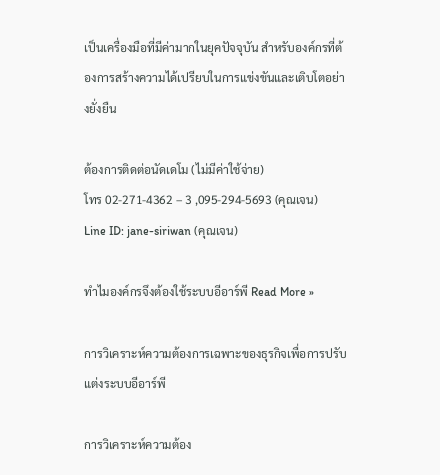เป็นเครื่องมือที่มีค่ามากในยุคปัจจุบัน สำหรับองค์กรที่ต้องการสร้างความได้เปรียบในการแข่งขันและเติบโตอย่างยั่งยืน

ต้องการติดต่อนัดเดโม (ไม่มีค่าใช้จ่าย)
โทร 02-271-4362 – 3 ,095-294-5693 (คุณเจน)
Line ID: jane-siriwan (คุณเจน)

ทำไมองค์กรจึงต้องใช้ระบบอีอาร์พี Read More »

การวิเคราะห์ความต้องการเฉพาะของธุรกิจเพื่อการปรับแต่งระบบอีอาร์พี

การวิเคราะห์ความต้อง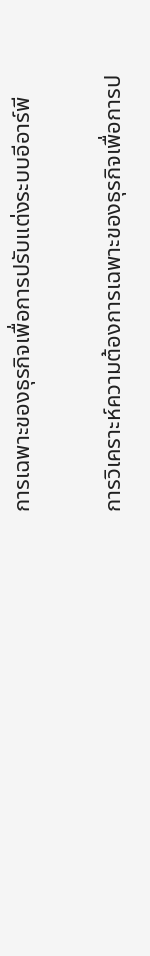การเฉพาะของธุรกิจเพื่อการปรับแต่งระบบอีอาร์พี

การวิเคราะห์ความต้องการเฉพาะของธุรกิจเพื่อการป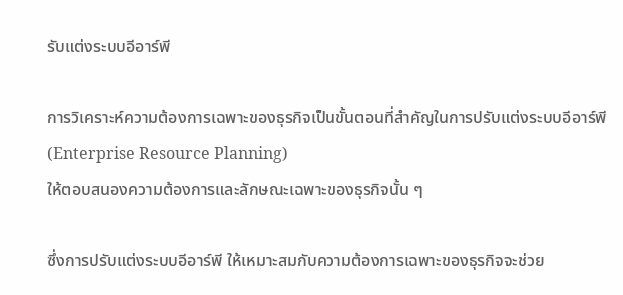รับแต่งระบบอีอาร์พี

การวิเคราะห์ความต้องการเฉพาะของธุรกิจเป็นขั้นตอนที่สำคัญในการปรับแต่งระบบอีอาร์พี (Enterprise Resource Planning)
ให้ตอบสนองความต้องการและลักษณะเฉพาะของธุรกิจนั้น ๆ

ซึ่งการปรับแต่งระบบอีอาร์พี ให้เหมาะสมกับความต้องการเฉพาะของธุรกิจจะช่วย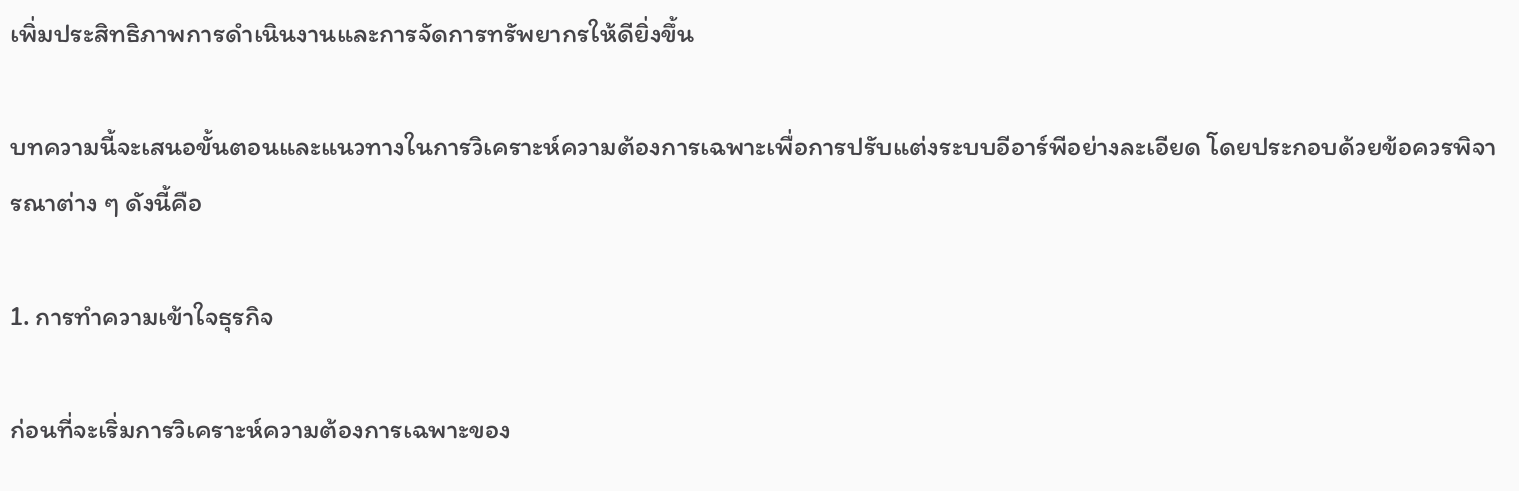เพิ่มประสิทธิภาพการดำเนินงานและการจัดการทรัพยากรให้ดียิ่งขึ้น

บทความนี้จะเสนอขั้นตอนและแนวทางในการวิเคราะห์ความต้องการเฉพาะเพื่อการปรับแต่งระบบอีอาร์พีอย่างละเอียด โดยประกอบด้วยข้อควรพิจารณาต่าง ๆ ดังนี้คือ

1. การทำความเข้าใจธุรกิจ

ก่อนที่จะเริ่มการวิเคราะห์ความต้องการเฉพาะของ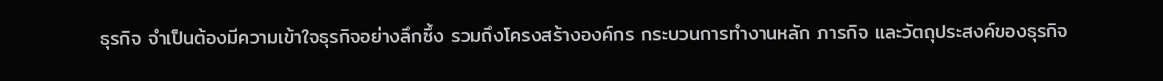ธุรกิจ จำเป็นต้องมีความเข้าใจธุรกิจอย่างลึกซึ้ง รวมถึงโครงสร้างองค์กร กระบวนการทำงานหลัก ภารกิจ และวัตถุประสงค์ของธุรกิจ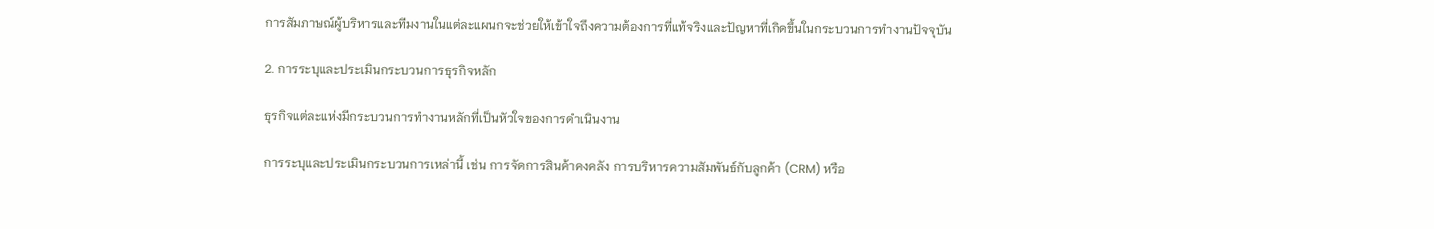การสัมภาษณ์ผู้บริหารและทีมงานในแต่ละแผนกจะช่วยให้เข้าใจถึงความต้องการที่แท้จริงและปัญหาที่เกิดขึ้นในกระบวนการทำงานปัจจุบัน

2. การระบุและประเมินกระบวนการธุรกิจหลัก

ธุรกิจแต่ละแห่งมีกระบวนการทำงานหลักที่เป็นหัวใจของการดำเนินงาน

การระบุและประเมินกระบวนการเหล่านี้ เช่น การจัดการสินค้าคงคลัง การบริหารความสัมพันธ์กับลูกค้า (CRM) หรือ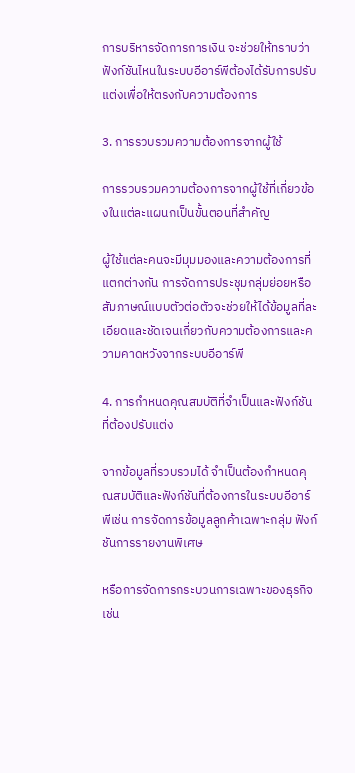การบริหารจัดการการเงิน จะช่วยให้ทราบว่าฟังก์ชันไหนในระบบอีอาร์พีต้องได้รับการปรับแต่งเพื่อให้ตรงกับความต้องการ

3. การรวบรวมความต้องการจากผู้ใช้

การรวบรวมความต้องการจากผู้ใช้ที่เกี่ยวข้องในแต่ละแผนกเป็นขั้นตอนที่สำคัญ

ผู้ใช้แต่ละคนจะมีมุมมองและความต้องการที่แตกต่างกัน การจัดการประชุมกลุ่มย่อยหรือสัมภาษณ์แบบตัวต่อตัวจะช่วยให้ได้ข้อมูลที่ละเอียดและชัดเจนเกี่ยวกับความต้องการและความคาดหวังจากระบบอีอาร์พี

4. การกำหนดคุณสมบัติที่จำเป็นและฟังก์ชันที่ต้องปรับแต่ง

จากข้อมูลที่รวบรวมได้ จำเป็นต้องกำหนดคุณสมบัติและฟังก์ชันที่ต้องการในระบบอีอาร์พีเช่น การจัดการข้อมูลลูกค้าเฉพาะกลุ่ม ฟังก์ชันการรายงานพิเศษ

หรือการจัดการกระบวนการเฉพาะของธุรกิจ เช่น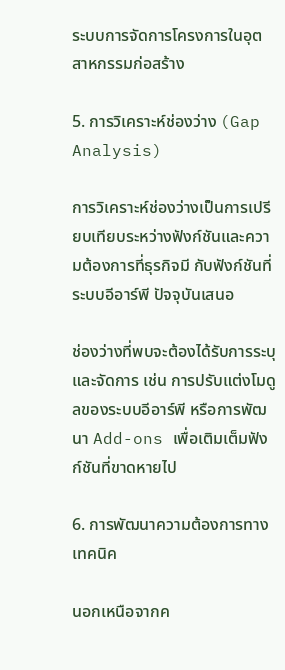ระบบการจัดการโครงการในอุตสาหกรรมก่อสร้าง

5. การวิเคราะห์ช่องว่าง (Gap Analysis)

การวิเคราะห์ช่องว่างเป็นการเปรียบเทียบระหว่างฟังก์ชันและความต้องการที่ธุรกิจมี กับฟังก์ชันที่ระบบอีอาร์พี ปัจจุบันเสนอ

ช่องว่างที่พบจะต้องได้รับการระบุและจัดการ เช่น การปรับแต่งโมดูลของระบบอีอาร์พี หรือการพัฒนา Add-ons เพื่อเติมเต็มฟังก์ชันที่ขาดหายไป

6. การพัฒนาความต้องการทางเทคนิค

นอกเหนือจากค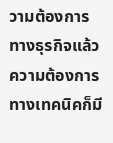วามต้องการทางธุรกิจแล้ว ความต้องการทางเทคนิคก็มี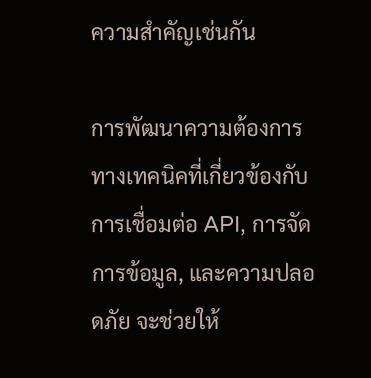ความสำคัญเช่นกัน

การพัฒนาความต้องการทางเทคนิคที่เกี่ยวข้องกับการเชื่อมต่อ API, การจัดการข้อมูล, และความปลอดภัย จะช่วยให้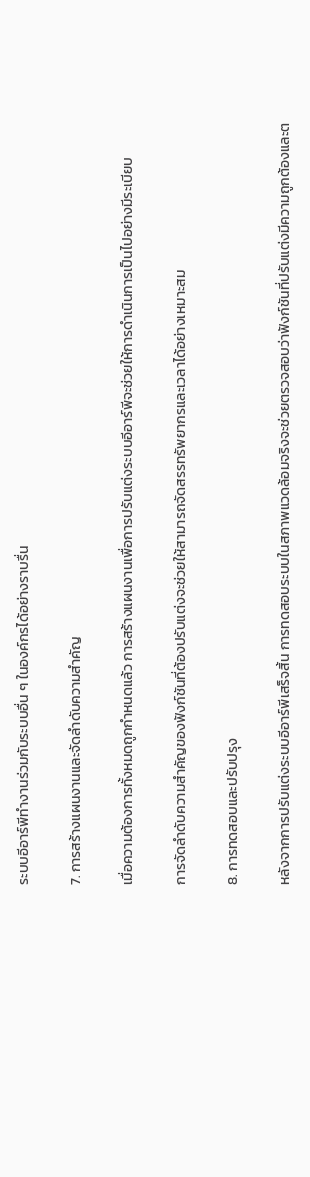ระบบอีอาร์พีทำงานร่วมกับระบบอื่น ๆ ในองค์กรได้อย่างราบรื่น

7. การสร้างแผนงานและจัดลำดับความสำคัญ

เมื่อความต้องการทั้งหมดถูกกำหนดแล้ว การสร้างแผนงานเพื่อการปรับแต่งระบบอีอาร์พีจะช่วยให้การดำเนินการเป็นไปอย่างมีระเบียบ

การจัดลำดับความสำคัญของฟังก์ชันที่ต้องปรับแต่งจะช่วยให้สามารถจัดสรรทรัพยากรและเวลาได้อย่างเหมาะสม

8. การทดสอบและปรับปรุง

หลังจากการปรับแต่งระบบอีอาร์พีเสร็จสิ้น การทดสอบระบบในสภาพแวดล้อมจริงจะช่วยตรวจสอบว่าฟังก์ชันที่ปรับแต่งมีความถูกต้องและต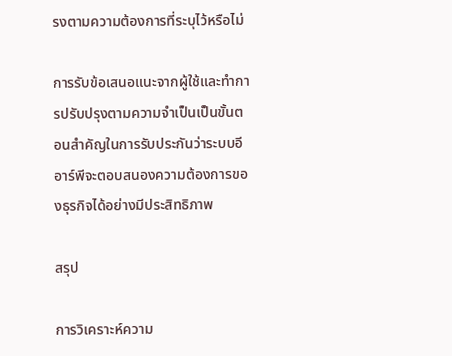รงตามความต้องการที่ระบุไว้หรือไม่

การรับข้อเสนอแนะจากผู้ใช้และทำการปรับปรุงตามความจำเป็นเป็นขั้นตอนสำคัญในการรับประกันว่าระบบอีอาร์พีจะตอบสนองความต้องการของธุรกิจได้อย่างมีประสิทธิภาพ

สรุป

การวิเคราะห์ความ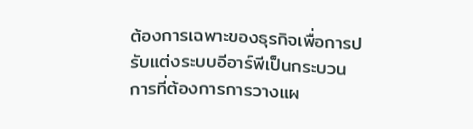ต้องการเฉพาะของธุรกิจเพื่อการปรับแต่งระบบอีอาร์พีเป็นกระบวนการที่ต้องการการวางแผ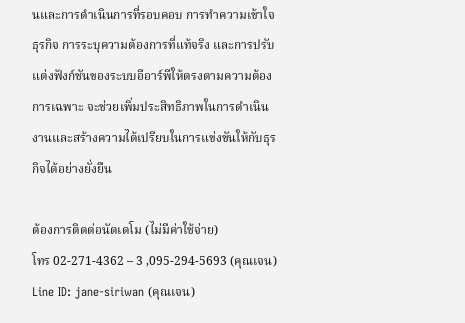นและการดำเนินการที่รอบคอบ การทำความเข้าใจธุรกิจ การระบุความต้องการที่แท้จริง และการปรับแต่งฟังก์ชันของระบบอีอาร์พีให้ตรงตามความต้องการเฉพาะ จะช่วยเพิ่มประสิทธิภาพในการดำเนินงานและสร้างความได้เปรียบในการแข่งขันให้กับธุรกิจได้อย่างยั่งยืน

ต้องการติดต่อนัดเดโม (ไม่มีค่าใช้จ่าย)
โทร 02-271-4362 – 3 ,095-294-5693 (คุณเจน)
Line ID: jane-siriwan (คุณเจน)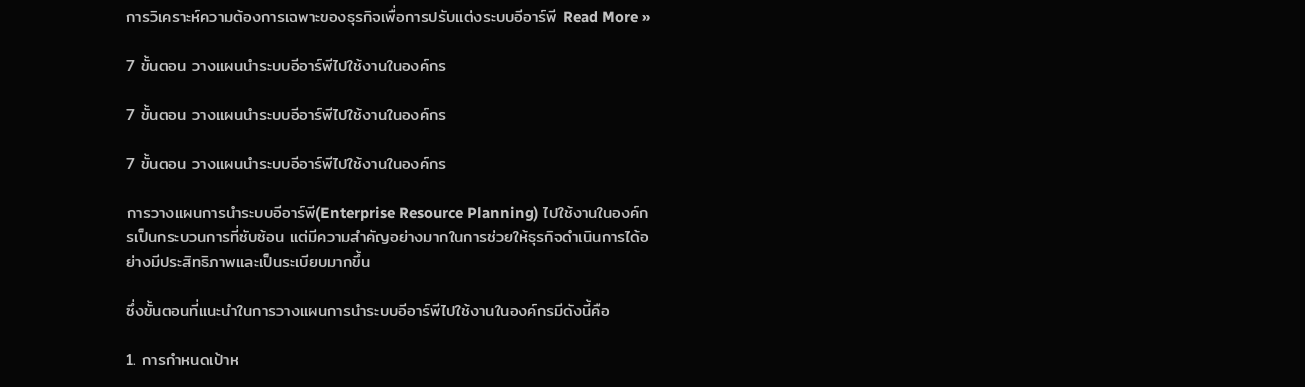การวิเคราะห์ความต้องการเฉพาะของธุรกิจเพื่อการปรับแต่งระบบอีอาร์พี Read More »

7 ขั้นตอน วางแผนนำระบบอีอาร์พีไปใช้งานในองค์กร

7 ขั้นตอน วางแผนนำระบบอีอาร์พีไปใช้งานในองค์กร

7 ขั้นตอน วางแผนนำระบบอีอาร์พีไปใช้งานในองค์กร

การวางแผนการนำระบบอีอาร์พี(Enterprise Resource Planning) ไปใช้งานในองค์กรเป็นกระบวนการที่ซับซ้อน แต่มีความสำคัญอย่างมากในการช่วยให้ธุรกิจดำเนินการได้อย่างมีประสิทธิภาพและเป็นระเบียบมากขึ้น

ซึ่งขั้นตอนที่แนะนำในการวางแผนการนำระบบอีอาร์พีไปใช้งานในองค์กรมีดังนี้คือ

1. การกำหนดเป้าห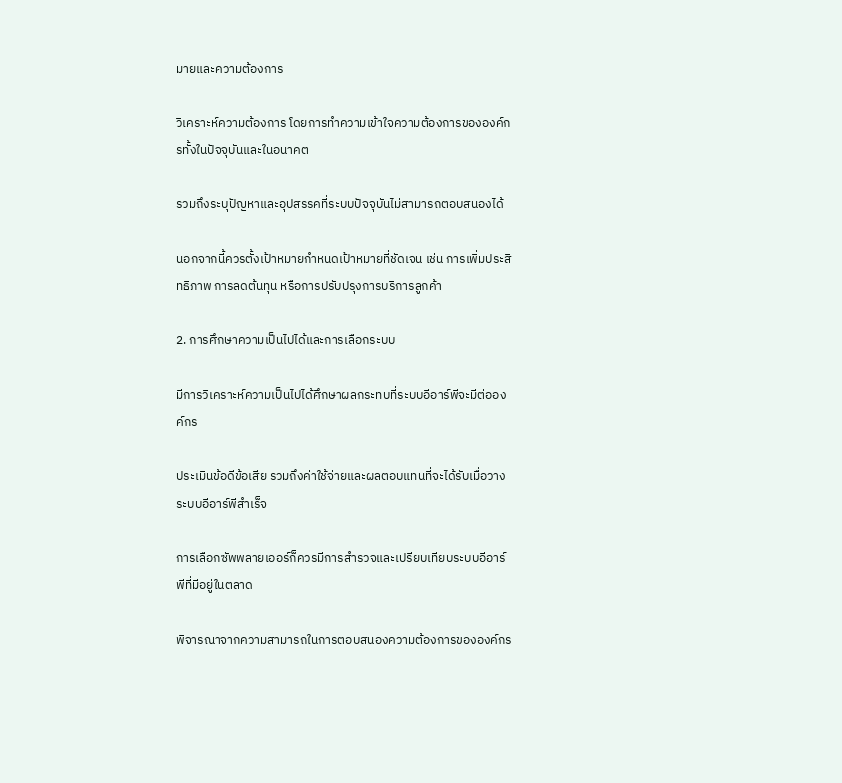มายและความต้องการ

วิเคราะห์ความต้องการ โดยการทำความเข้าใจความต้องการขององค์กรทั้งในปัจจุบันและในอนาคต

รวมถึงระบุปัญหาและอุปสรรคที่ระบบปัจจุบันไม่สามารถตอบสนองได้

นอกจากนี้ควรตั้งเป้าหมายกำหนดเป้าหมายที่ชัดเจน เช่น การเพิ่มประสิทธิภาพ การลดต้นทุน หรือการปรับปรุงการบริการลูกค้า

2. การศึกษาความเป็นไปได้และการเลือกระบบ

มีการวิเคราะห์ความเป็นไปได้ศึกษาผลกระทบที่ระบบอีอาร์พีจะมีต่อองค์กร

ประเมินข้อดีข้อเสีย รวมถึงค่าใช้จ่ายและผลตอบแทนที่จะได้รับเมื่อวางระบบอีอาร์พีสำเร็จ

การเลือกซัพพลายเออร์ก็ควรมีการสำรวจและเปรียบเทียบระบบอีอาร์พีที่มีอยู่ในตลาด

พิจารณาจากความสามารถในการตอบสนองความต้องการขององค์กร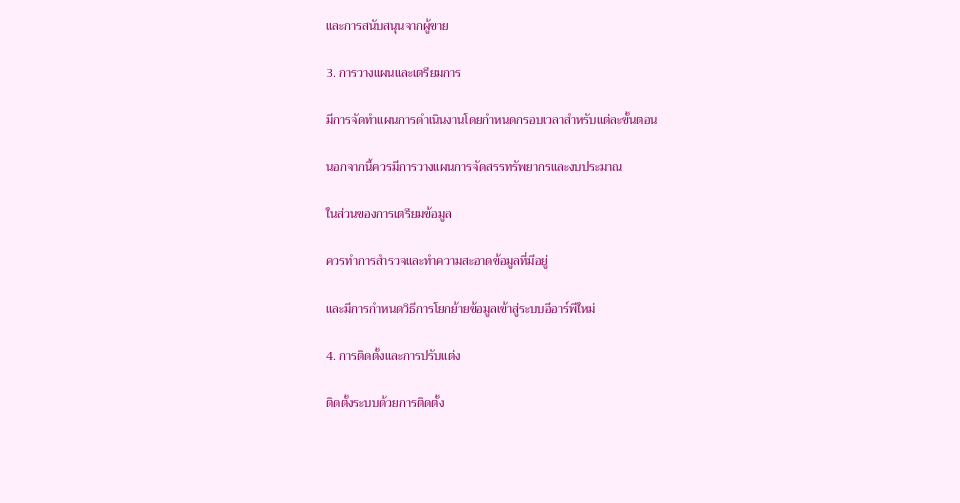และการสนับสนุนจากผู้ขาย

3. การวางแผนและเตรียมการ

มีการจัดทำแผนการดำเนินงานโดยกำหนดกรอบเวลาสำหรับแต่ละขั้นตอน

นอกจากนี้ควรมีการวางแผนการจัดสรรทรัพยากรและงบประมาณ

ในส่วนของการเตรียมข้อมูล

ควรทำการสำรวจและทำความสะอาดข้อมูลที่มีอยู่

และมีการกำหนดวิธีการโยกย้ายข้อมูลเข้าสู่ระบบอีอาร์พีใหม่

4. การติดตั้งและการปรับแต่ง

ติดตั้งระบบด้วยการติดตั้ง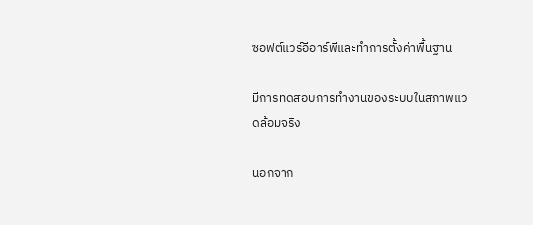ซอฟต์แวร์อีอาร์พีและทำการตั้งค่าพื้นฐาน

มีการทดสอบการทำงานของระบบในสภาพแวดล้อมจริง

นอกจาก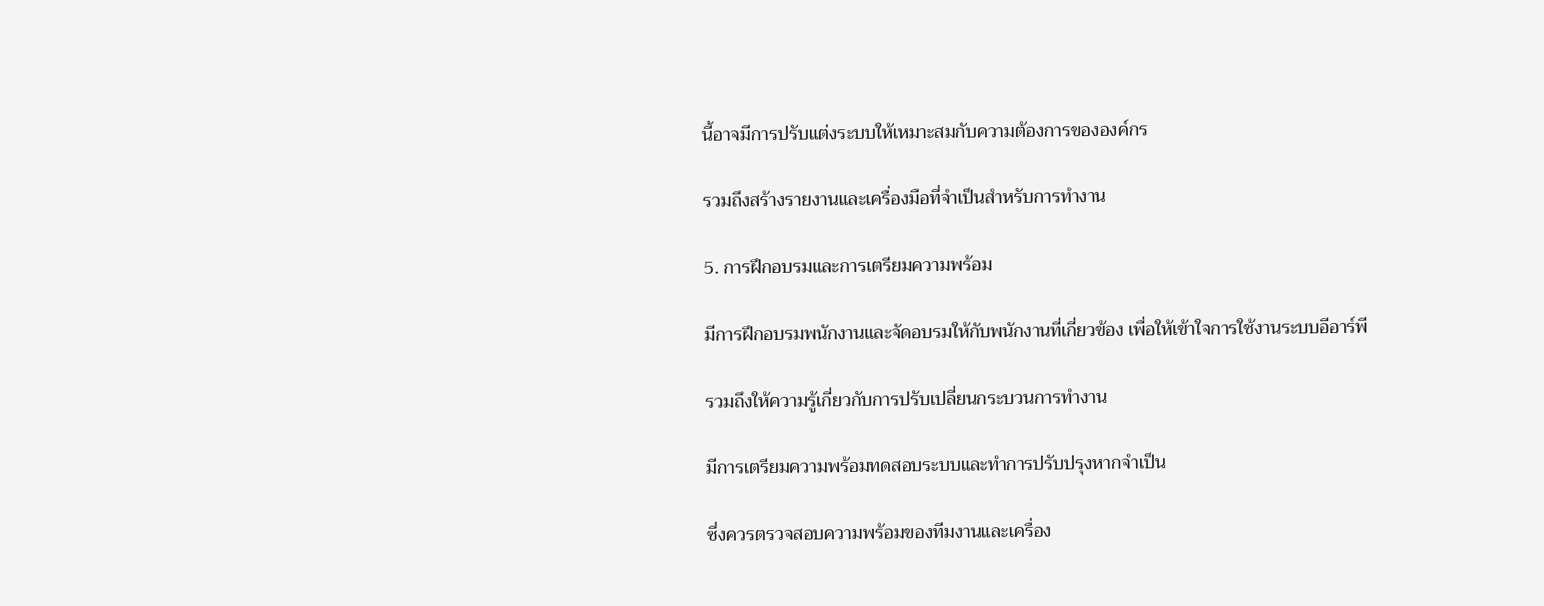นี้อาจมีการปรับแต่งระบบให้เหมาะสมกับความต้องการขององค์กร

รวมถึงสร้างรายงานและเครื่องมือที่จำเป็นสำหรับการทำงาน

5. การฝึกอบรมและการเตรียมความพร้อม

มีการฝึกอบรมพนักงานและจัดอบรมให้กับพนักงานที่เกี่ยวข้อง เพื่อให้เข้าใจการใช้งานระบบอีอาร์พี

รวมถึงให้ความรู้เกี่ยวกับการปรับเปลี่ยนกระบวนการทำงาน

มีการเตรียมความพร้อมทดสอบระบบและทำการปรับปรุงหากจำเป็น

ซึ่งควรตรวจสอบความพร้อมของทีมงานและเครื่อง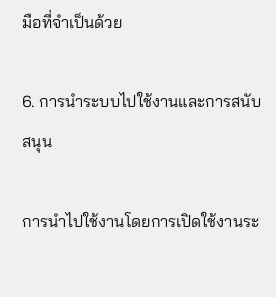มือที่จำเป็นด้วย

6. การนำระบบไปใช้งานและการสนับสนุน

การนำไปใช้งานโดยการเปิดใช้งานระ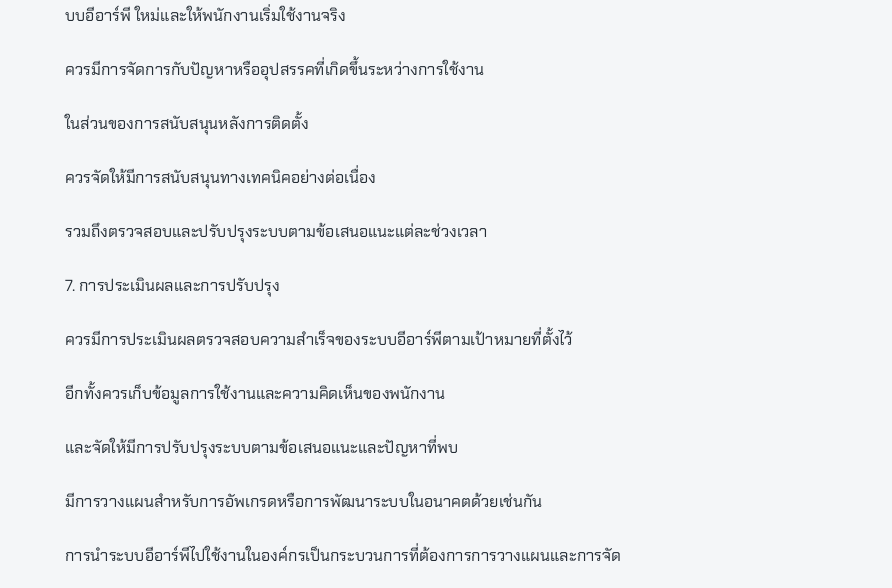บบอีอาร์พี ใหม่และให้พนักงานเริ่มใช้งานจริง

ควรมีการจัดการกับปัญหาหรืออุปสรรคที่เกิดขึ้นระหว่างการใช้งาน

ในส่วนของการสนับสนุนหลังการติดตั้ง

ควรจัดให้มีการสนับสนุนทางเทคนิคอย่างต่อเนื่อง

รวมถึงตรวจสอบและปรับปรุงระบบตามข้อเสนอแนะแต่ละช่วงเวลา

7. การประเมินผลและการปรับปรุง

ควรมีการประเมินผลตรวจสอบความสำเร็จของระบบอีอาร์พีตามเป้าหมายที่ตั้งไว้

อีกทั้งควรเก็บข้อมูลการใช้งานและความคิดเห็นของพนักงาน

และจัดให้มีการปรับปรุงระบบตามข้อเสนอแนะและปัญหาที่พบ

มีการวางแผนสำหรับการอัพเกรดหรือการพัฒนาระบบในอนาคตด้วยเช่นกัน

การนำระบบอีอาร์พีไปใช้งานในองค์กรเป็นกระบวนการที่ต้องการการวางแผนและการจัด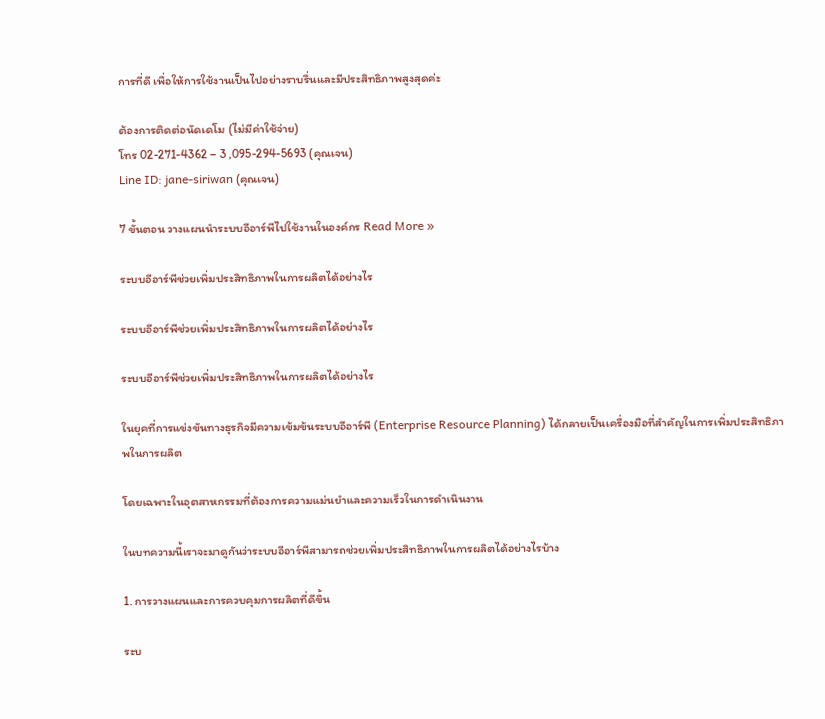การที่ดี เพื่อให้การใช้งานเป็นไปอย่างราบรื่นและมีประสิทธิภาพสูงสุดค่ะ

ต้องการติดต่อนัดเดโม (ไม่มีค่าใช้จ่าย)
โทร 02-271-4362 – 3 ,095-294-5693 (คุณเจน)
Line ID: jane-siriwan (คุณเจน)

7 ขั้นตอน วางแผนนำระบบอีอาร์พีไปใช้งานในองค์กร Read More »

ระบบอีอาร์พีช่วยเพิ่มประสิทธิภาพในการผลิตได้อย่างไร

ระบบอีอาร์พีช่วยเพิ่มประสิทธิภาพในการผลิตได้อย่างไร

ระบบอีอาร์พีช่วยเพิ่มประสิทธิภาพในการผลิตได้อย่างไร

ในยุคที่การแข่งขันทางธุรกิจมีความเข้มข้นระบบอีอาร์พี (Enterprise Resource Planning) ได้กลายเป็นเครื่องมือที่สำคัญในการเพิ่มประสิทธิภาพในการผลิต

โดยเฉพาะในอุตสาหกรรมที่ต้องการความแม่นยำและความเร็วในการดำเนินงาน

ในบทความนี้เราจะมาดูกันว่าระบบอีอาร์พีสามารถช่วยเพิ่มประสิทธิภาพในการผลิตได้อย่างไรบ้าง

1. การวางแผนและการควบคุมการผลิตที่ดีขึ้น

ระบ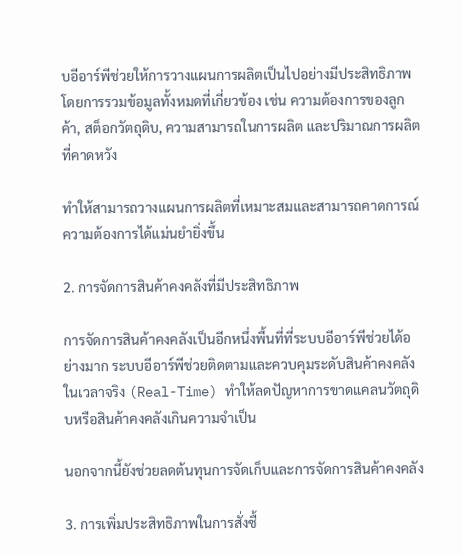บอีอาร์พีช่วยให้การวางแผนการผลิตเป็นไปอย่างมีประสิทธิภาพ โดยการรวมข้อมูลทั้งหมดที่เกี่ยวข้อง เช่น ความต้องการของลูกค้า, สต็อกวัตถุดิบ, ความสามารถในการผลิต และปริมาณการผลิตที่คาดหวัง

ทำให้สามารถวางแผนการผลิตที่เหมาะสมและสามารถคาดการณ์ความต้องการได้แม่นยำยิ่งขึ้น

2. การจัดการสินค้าคงคลังที่มีประสิทธิภาพ

การจัดการสินค้าคงคลังเป็นอีกหนึ่งพื้นที่ที่ระบบอีอาร์พีช่วยได้อย่างมาก ระบบอีอาร์พีช่วยติดตามและควบคุมระดับสินค้าคงคลังในเวลาจริง (Real-Time) ทำให้ลดปัญหาการขาดแคลนวัตถุดิบหรือสินค้าคงคลังเกินความจำเป็น

นอกจากนี้ยังช่วยลดต้นทุนการจัดเก็บและการจัดการสินค้าคงคลัง

3. การเพิ่มประสิทธิภาพในการสั่งซื้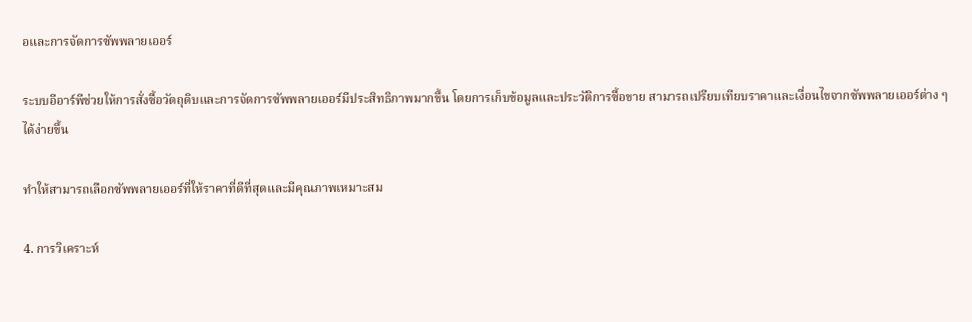อและการจัดการซัพพลายเออร์

ระบบอีอาร์พีช่วยให้การสั่งซื้อวัตถุดิบและการจัดการซัพพลายเออร์มีประสิทธิภาพมากขึ้น โดยการเก็บข้อมูลและประวัติการซื้อขาย สามารถเปรียบเทียบราคาและเงื่อนไขจากซัพพลายเออร์ต่าง ๆ ได้ง่ายขึ้น

ทำให้สามารถเลือกซัพพลายเออร์ที่ให้ราคาที่ดีที่สุดและมีคุณภาพเหมาะสม

4. การวิเคราะห์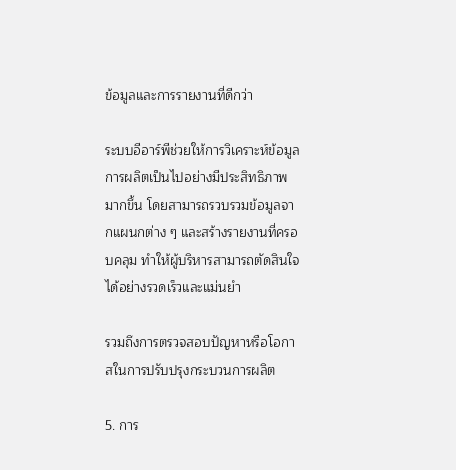ข้อมูลและการรายงานที่ดีกว่า

ระบบอีอาร์พีช่วยให้การวิเคราะห์ข้อมูลการผลิตเป็นไปอย่างมีประสิทธิภาพมากขึ้น โดยสามารถรวบรวมข้อมูลจากแผนกต่าง ๆ และสร้างรายงานที่ครอบคลุม ทำให้ผู้บริหารสามารถตัดสินใจได้อย่างรวดเร็วและแม่นยำ

รวมถึงการตรวจสอบปัญหาหรือโอกาสในการปรับปรุงกระบวนการผลิต

5. การ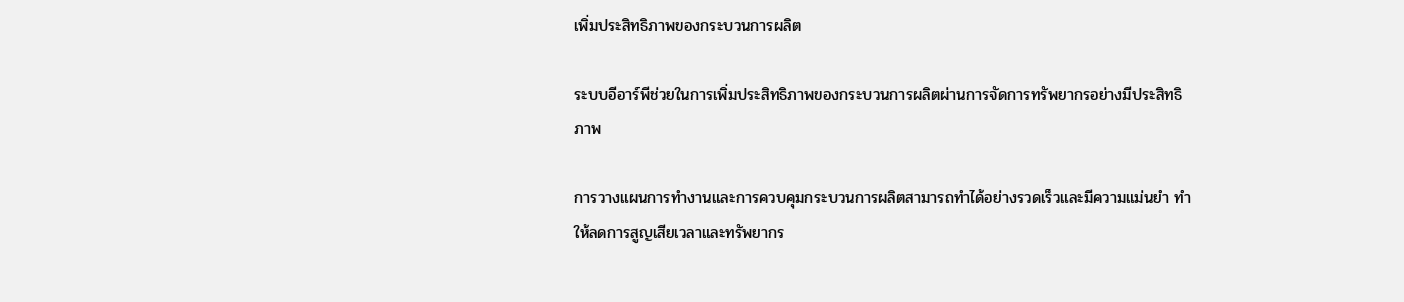เพิ่มประสิทธิภาพของกระบวนการผลิต

ระบบอีอาร์พีช่วยในการเพิ่มประสิทธิภาพของกระบวนการผลิตผ่านการจัดการทรัพยากรอย่างมีประสิทธิภาพ

การวางแผนการทำงานและการควบคุมกระบวนการผลิตสามารถทำได้อย่างรวดเร็วและมีความแม่นยำ ทำให้ลดการสูญเสียเวลาและทรัพยากร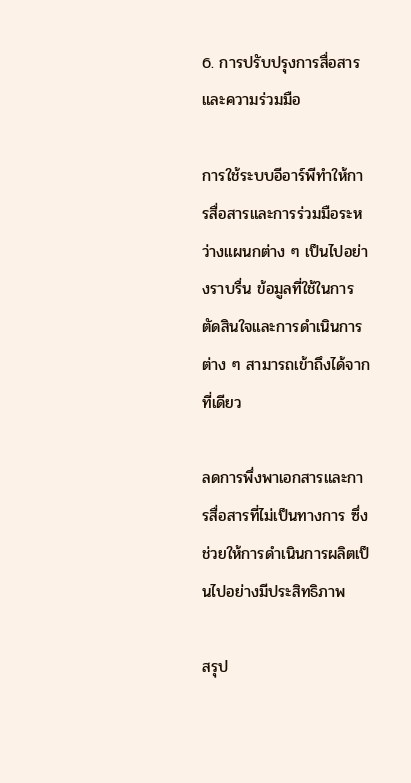6. การปรับปรุงการสื่อสารและความร่วมมือ

การใช้ระบบอีอาร์พีทำให้การสื่อสารและการร่วมมือระหว่างแผนกต่าง ๆ เป็นไปอย่างราบรื่น ข้อมูลที่ใช้ในการตัดสินใจและการดำเนินการต่าง ๆ สามารถเข้าถึงได้จากที่เดียว

ลดการพึ่งพาเอกสารและการสื่อสารที่ไม่เป็นทางการ ซึ่งช่วยให้การดำเนินการผลิตเป็นไปอย่างมีประสิทธิภาพ

สรุป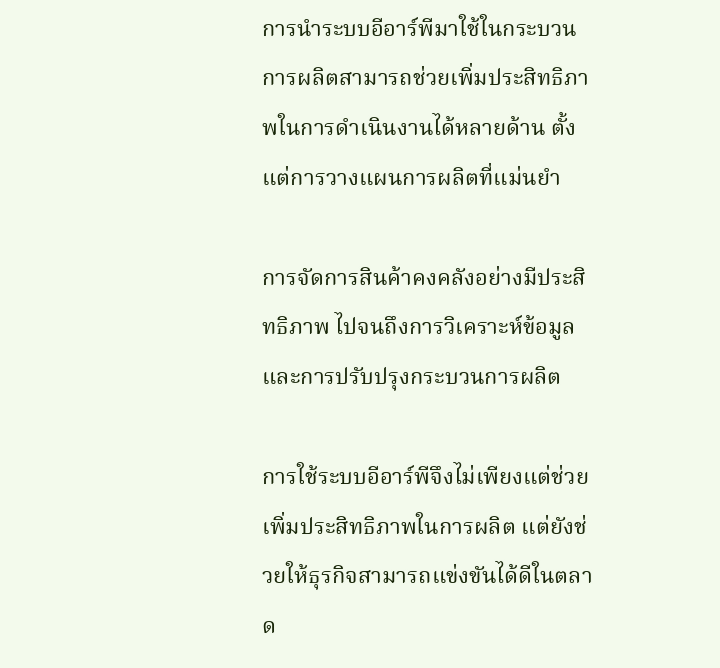การนำระบบอีอาร์พีมาใช้ในกระบวนการผลิตสามารถช่วยเพิ่มประสิทธิภาพในการดำเนินงานได้หลายด้าน ตั้งแต่การวางแผนการผลิตที่แม่นยำ

การจัดการสินค้าคงคลังอย่างมีประสิทธิภาพ ไปจนถึงการวิเคราะห์ข้อมูลและการปรับปรุงกระบวนการผลิต

การใช้ระบบอีอาร์พีจึงไม่เพียงแต่ช่วยเพิ่มประสิทธิภาพในการผลิต แต่ยังช่วยให้ธุรกิจสามารถแข่งขันได้ดีในตลาด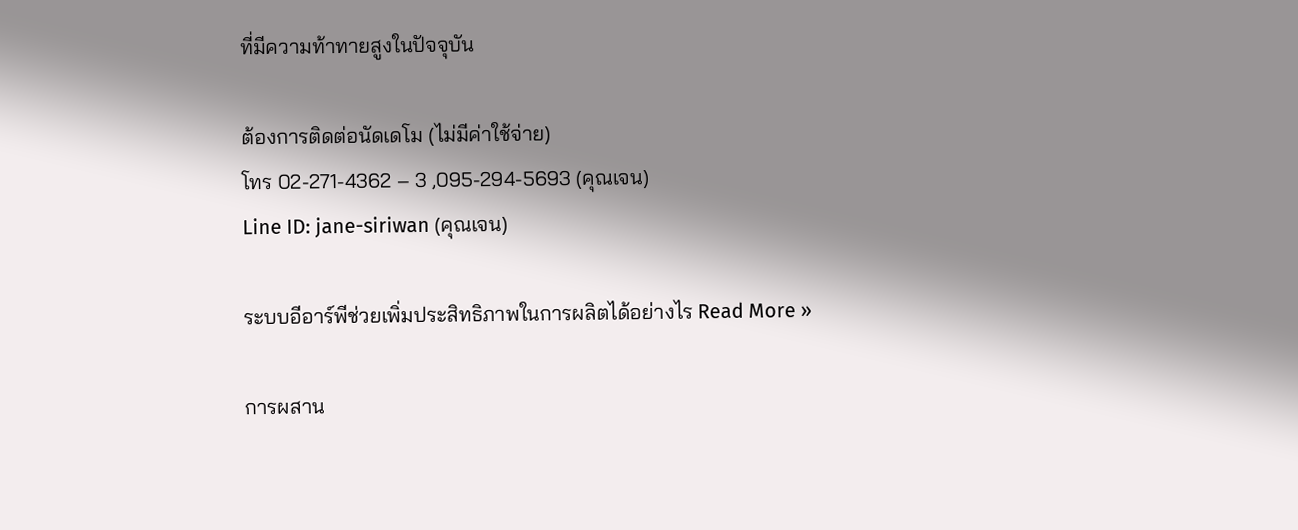ที่มีความท้าทายสูงในปัจจุบัน

ต้องการติดต่อนัดเดโม (ไม่มีค่าใช้จ่าย)
โทร 02-271-4362 – 3 ,095-294-5693 (คุณเจน)
Line ID: jane-siriwan (คุณเจน)

ระบบอีอาร์พีช่วยเพิ่มประสิทธิภาพในการผลิตได้อย่างไร Read More »

การผสาน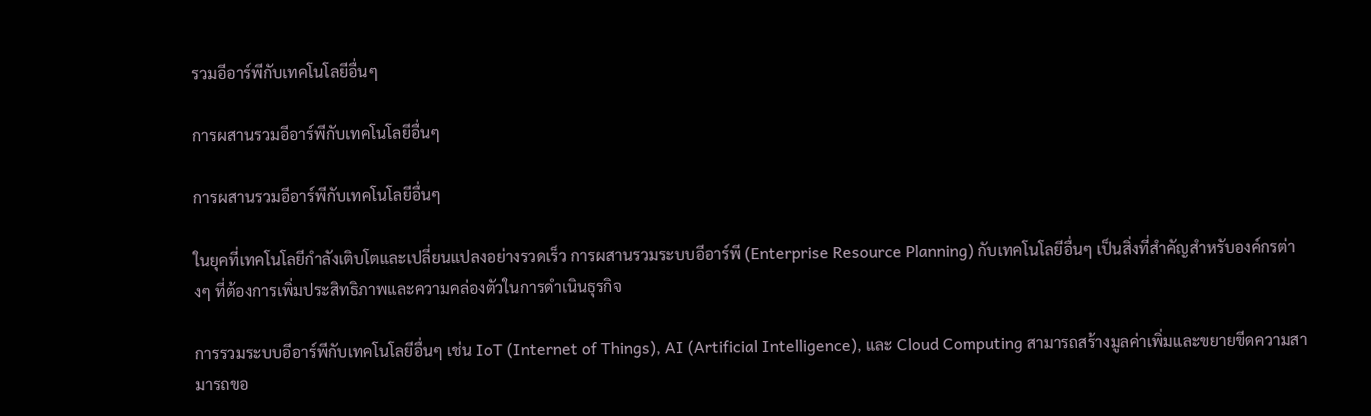รวมอีอาร์พีกับเทคโนโลยีอื่นๆ

การผสานรวมอีอาร์พีกับเทคโนโลยีอื่นๆ

การผสานรวมอีอาร์พีกับเทคโนโลยีอื่นๆ

ในยุคที่เทคโนโลยีกำลังเติบโตและเปลี่ยนแปลงอย่างรวดเร็ว การผสานรวมระบบอีอาร์พี (Enterprise Resource Planning) กับเทคโนโลยีอื่นๆ เป็นสิ่งที่สำคัญสำหรับองค์กรต่างๆ ที่ต้องการเพิ่มประสิทธิภาพและความคล่องตัวในการดำเนินธุรกิจ

การรวมระบบอีอาร์พีกับเทคโนโลยีอื่นๆ เช่น IoT (Internet of Things), AI (Artificial Intelligence), และ Cloud Computing สามารถสร้างมูลค่าเพิ่มและขยายขีดความสามารถขอ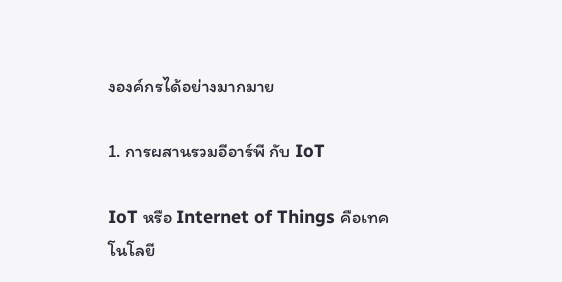งองค์กรได้อย่างมากมาย

1. การผสานรวมอีอาร์พี กับ IoT

IoT หรือ Internet of Things คือเทคโนโลยี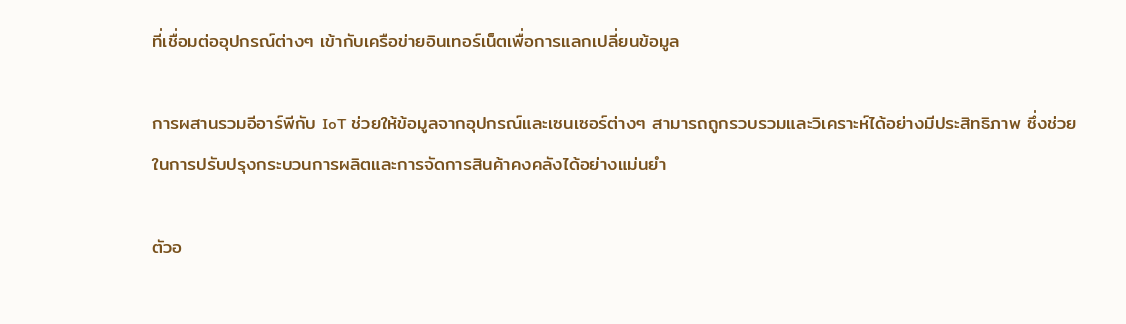ที่เชื่อมต่ออุปกรณ์ต่างๆ เข้ากับเครือข่ายอินเทอร์เน็ตเพื่อการแลกเปลี่ยนข้อมูล

การผสานรวมอีอาร์พีกับ IoT ช่วยให้ข้อมูลจากอุปกรณ์และเซนเซอร์ต่างๆ สามารถถูกรวบรวมและวิเคราะห์ได้อย่างมีประสิทธิภาพ ซึ่งช่วยในการปรับปรุงกระบวนการผลิตและการจัดการสินค้าคงคลังได้อย่างแม่นยำ

ตัวอ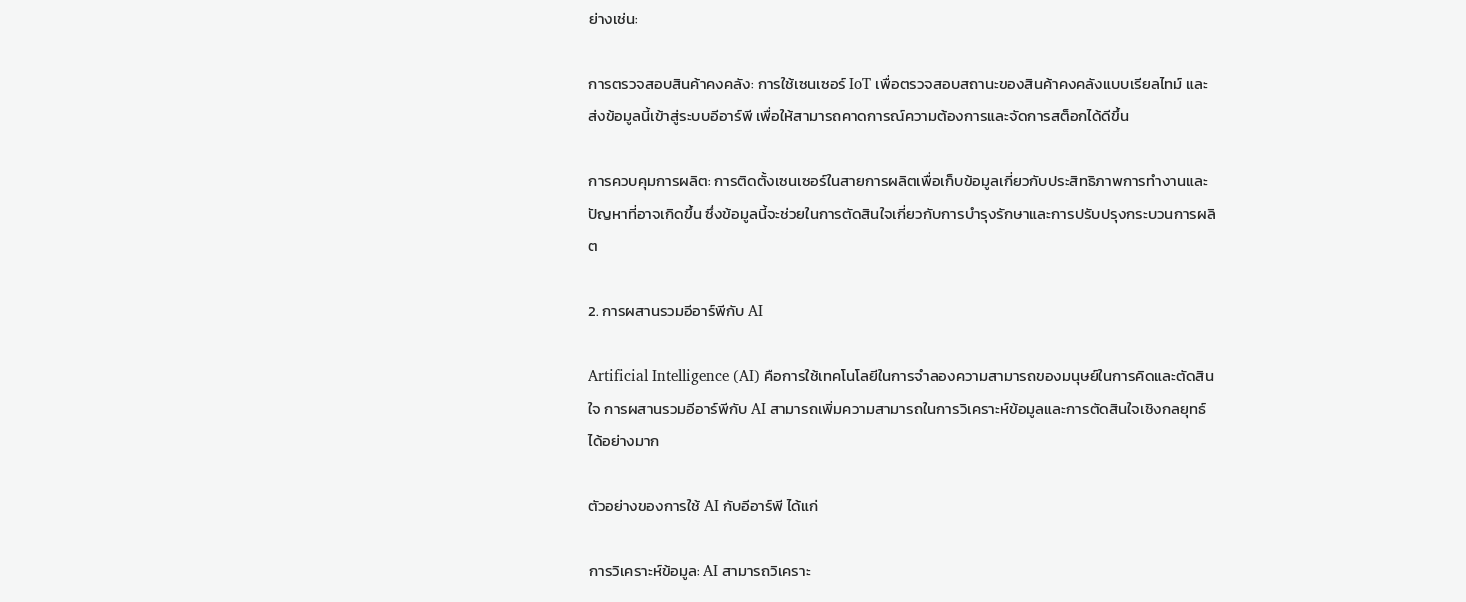ย่างเช่น:

การตรวจสอบสินค้าคงคลัง: การใช้เซนเซอร์ IoT เพื่อตรวจสอบสถานะของสินค้าคงคลังแบบเรียลไทม์ และส่งข้อมูลนี้เข้าสู่ระบบอีอาร์พี เพื่อให้สามารถคาดการณ์ความต้องการและจัดการสต็อกได้ดีขึ้น

การควบคุมการผลิต: การติดตั้งเซนเซอร์ในสายการผลิตเพื่อเก็บข้อมูลเกี่ยวกับประสิทธิภาพการทำงานและปัญหาที่อาจเกิดขึ้น ซึ่งข้อมูลนี้จะช่วยในการตัดสินใจเกี่ยวกับการบำรุงรักษาและการปรับปรุงกระบวนการผลิต

2. การผสานรวมอีอาร์พีกับ AI

Artificial Intelligence (AI) คือการใช้เทคโนโลยีในการจำลองความสามารถของมนุษย์ในการคิดและตัดสินใจ การผสานรวมอีอาร์พีกับ AI สามารถเพิ่มความสามารถในการวิเคราะห์ข้อมูลและการตัดสินใจเชิงกลยุทธ์ได้อย่างมาก

ตัวอย่างของการใช้ AI กับอีอาร์พี ได้แก่

การวิเคราะห์ข้อมูล: AI สามารถวิเคราะ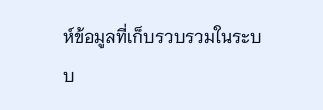ห์ข้อมูลที่เก็บรวบรวมในระบบ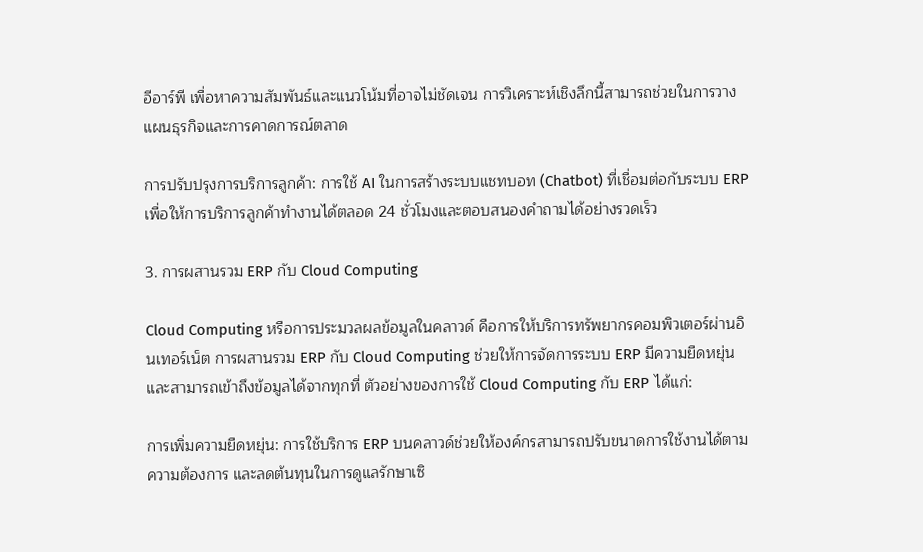อีอาร์พี เพื่อหาความสัมพันธ์และแนวโน้มที่อาจไม่ชัดเจน การวิเคราะห์เชิงลึกนี้สามารถช่วยในการวางแผนธุรกิจและการคาดการณ์ตลาด

การปรับปรุงการบริการลูกค้า: การใช้ AI ในการสร้างระบบแชทบอท (Chatbot) ที่เชื่อมต่อกับระบบ ERP เพื่อให้การบริการลูกค้าทำงานได้ตลอด 24 ชั่วโมงและตอบสนองคำถามได้อย่างรวดเร็ว

3. การผสานรวม ERP กับ Cloud Computing

Cloud Computing หรือการประมวลผลข้อมูลในคลาวด์ คือการให้บริการทรัพยากรคอมพิวเตอร์ผ่านอินเทอร์เน็ต การผสานรวม ERP กับ Cloud Computing ช่วยให้การจัดการระบบ ERP มีความยืดหยุ่นและสามารถเข้าถึงข้อมูลได้จากทุกที่ ตัวอย่างของการใช้ Cloud Computing กับ ERP ได้แก่:

การเพิ่มความยืดหยุ่น: การใช้บริการ ERP บนคลาวด์ช่วยให้องค์กรสามารถปรับขนาดการใช้งานได้ตามความต้องการ และลดต้นทุนในการดูแลรักษาเซิ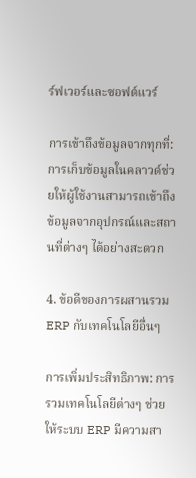ร์ฟเวอร์และซอฟต์แวร์

การเข้าถึงข้อมูลจากทุกที่: การเก็บข้อมูลในคลาวด์ช่วยให้ผู้ใช้งานสามารถเข้าถึงข้อมูลจากอุปกรณ์และสถานที่ต่างๆ ได้อย่างสะดวก

4. ข้อดีของการผสานรวม ERP กับเทคโนโลยีอื่นๆ

การเพิ่มประสิทธิภาพ: การรวมเทคโนโลยีต่างๆ ช่วยให้ระบบ ERP มีความสา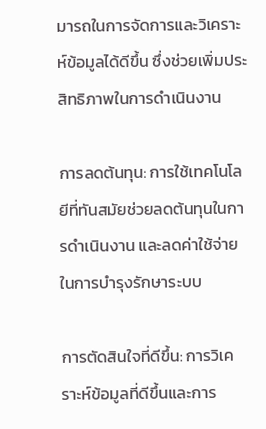มารถในการจัดการและวิเคราะห์ข้อมูลได้ดีขึ้น ซึ่งช่วยเพิ่มประสิทธิภาพในการดำเนินงาน

การลดต้นทุน: การใช้เทคโนโลยีที่ทันสมัยช่วยลดต้นทุนในการดำเนินงาน และลดค่าใช้จ่ายในการบำรุงรักษาระบบ

การตัดสินใจที่ดีขึ้น: การวิเคราะห์ข้อมูลที่ดีขึ้นและการ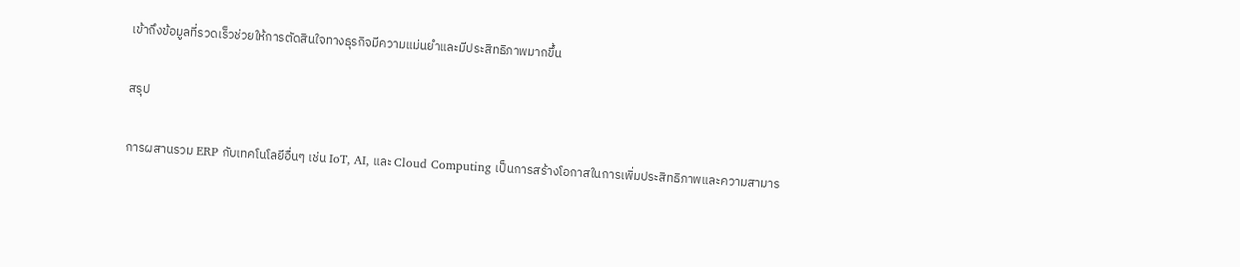เข้าถึงข้อมูลที่รวดเร็วช่วยให้การตัดสินใจทางธุรกิจมีความแม่นยำและมีประสิทธิภาพมากขึ้น

สรุป

การผสานรวม ERP กับเทคโนโลยีอื่นๆ เช่น IoT, AI, และ Cloud Computing เป็นการสร้างโอกาสในการเพิ่มประสิทธิภาพและความสามาร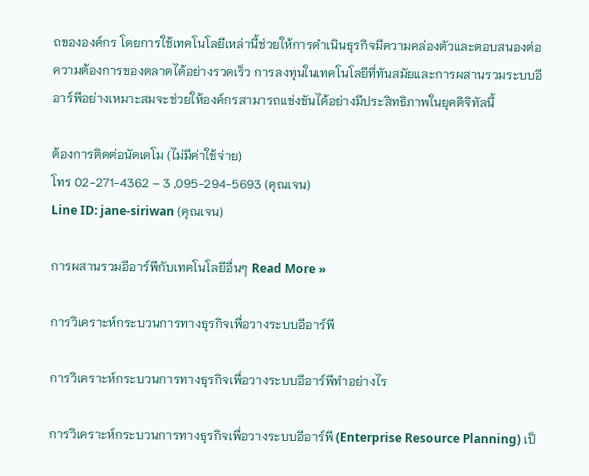ถขององค์กร โดยการใช้เทคโนโลยีเหล่านี้ช่วยให้การดำเนินธุรกิจมีความคล่องตัวและตอบสนองต่อความต้องการของตลาดได้อย่างรวดเร็ว การลงทุนในเทคโนโลยีที่ทันสมัยและการผสานรวมระบบอีอาร์พีอย่างเหมาะสมจะช่วยให้องค์กรสามารถแข่งขันได้อย่างมีประสิทธิภาพในยุคดิจิทัลนี้

ต้องการติดต่อนัดเดโม (ไม่มีค่าใช้จ่าย)
โทร 02-271-4362 – 3 ,095-294-5693 (คุณเจน)
Line ID: jane-siriwan (คุณเจน)

การผสานรวมอีอาร์พีกับเทคโนโลยีอื่นๆ Read More »

การวิเคราะห์กระบวนการทางธุรกิจเพื่อวางระบบอีอาร์พี

การวิเคราะห์กระบวนการทางธุรกิจเพื่อวางระบบอีอาร์พีทำอย่างไร

การวิเคราะห์กระบวนการทางธุรกิจเพื่อวางระบบอีอาร์พี (Enterprise Resource Planning) เป็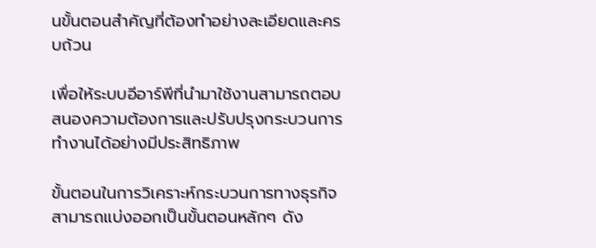นขั้นตอนสำคัญที่ต้องทำอย่างละเอียดและครบถ้วน

เพื่อให้ระบบอีอาร์พีที่นำมาใช้งานสามารถตอบสนองความต้องการและปรับปรุงกระบวนการทำงานได้อย่างมีประสิทธิภาพ

ขั้นตอนในการวิเคราะห์กระบวนการทางธุรกิจสามารถแบ่งออกเป็นขั้นตอนหลักๆ ดัง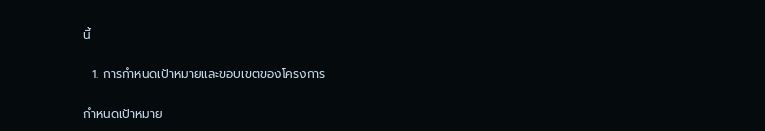นี้

  1. การกำหนดเป้าหมายและขอบเขตของโครงการ

กำหนดเป้าหมาย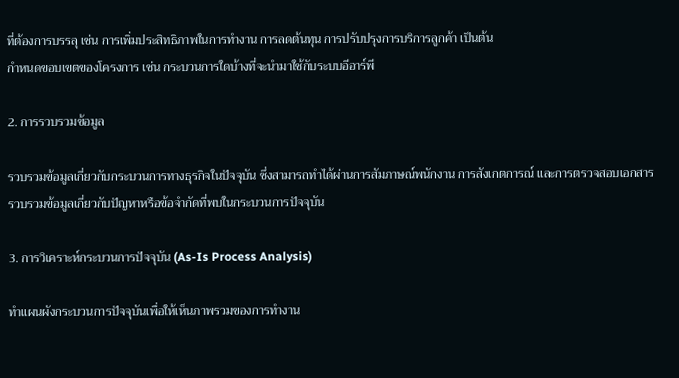ที่ต้องการบรรลุ เช่น การเพิ่มประสิทธิภาพในการทำงาน การลดต้นทุน การปรับปรุงการบริการลูกค้า เป็นต้น
กำหนดขอบเขตของโครงการ เช่น กระบวนการใดบ้างที่จะนำมาใช้กับระบบอีอาร์พี

2. การรวบรวมข้อมูล

รวบรวมข้อมูลเกี่ยวกับกระบวนการทางธุรกิจในปัจจุบัน ซึ่งสามารถทำได้ผ่านการสัมภาษณ์พนักงาน การสังเกตการณ์ และการตรวจสอบเอกสาร
รวบรวมข้อมูลเกี่ยวกับปัญหาหรือข้อจำกัดที่พบในกระบวนการปัจจุบัน

3. การวิเคราะห์กระบวนการปัจจุบัน (As-Is Process Analysis)

ทำแผนผังกระบวนการปัจจุบันเพื่อให้เห็นภาพรวมของการทำงาน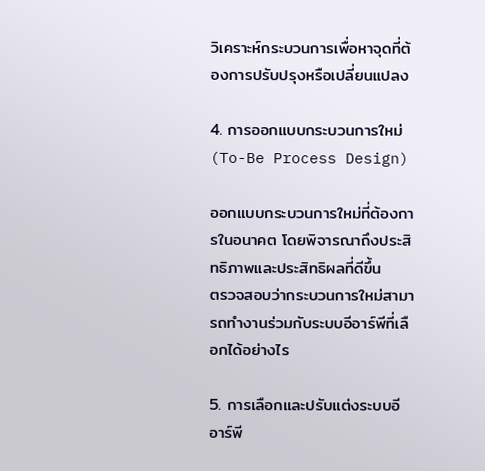วิเคราะห์กระบวนการเพื่อหาจุดที่ต้องการปรับปรุงหรือเปลี่ยนแปลง

4. การออกแบบกระบวนการใหม่ (To-Be Process Design)

ออกแบบกระบวนการใหม่ที่ต้องการในอนาคต โดยพิจารณาถึงประสิทธิภาพและประสิทธิผลที่ดีขึ้น
ตรวจสอบว่ากระบวนการใหม่สามารถทำงานร่วมกับระบบอีอาร์พีที่เลือกได้อย่างไร

5. การเลือกและปรับแต่งระบบอีอาร์พี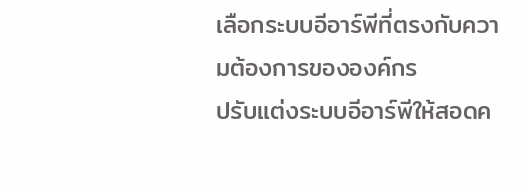เลือกระบบอีอาร์พีที่ตรงกับความต้องการขององค์กร
ปรับแต่งระบบอีอาร์พีให้สอดค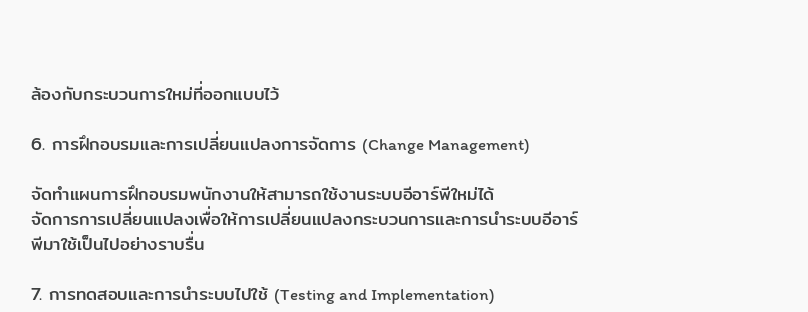ล้องกับกระบวนการใหม่ที่ออกแบบไว้

6. การฝึกอบรมและการเปลี่ยนแปลงการจัดการ (Change Management)

จัดทำแผนการฝึกอบรมพนักงานให้สามารถใช้งานระบบอีอาร์พีใหม่ได้
จัดการการเปลี่ยนแปลงเพื่อให้การเปลี่ยนแปลงกระบวนการและการนำระบบอีอาร์พีมาใช้เป็นไปอย่างราบรื่น

7. การทดสอบและการนำระบบไปใช้ (Testing and Implementation)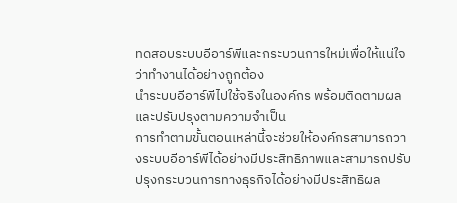ทดสอบระบบอีอาร์พีและกระบวนการใหม่เพื่อให้แน่ใจว่าทำงานได้อย่างถูกต้อง
นำระบบอีอาร์พีไปใช้จริงในองค์กร พร้อมติดตามผลและปรับปรุงตามความจำเป็น
การทำตามขั้นตอนเหล่านี้จะช่วยให้องค์กรสามารถวางระบบอีอาร์พีได้อย่างมีประสิทธิภาพและสามารถปรับปรุงกระบวนการทางธุรกิจได้อย่างมีประสิทธิผล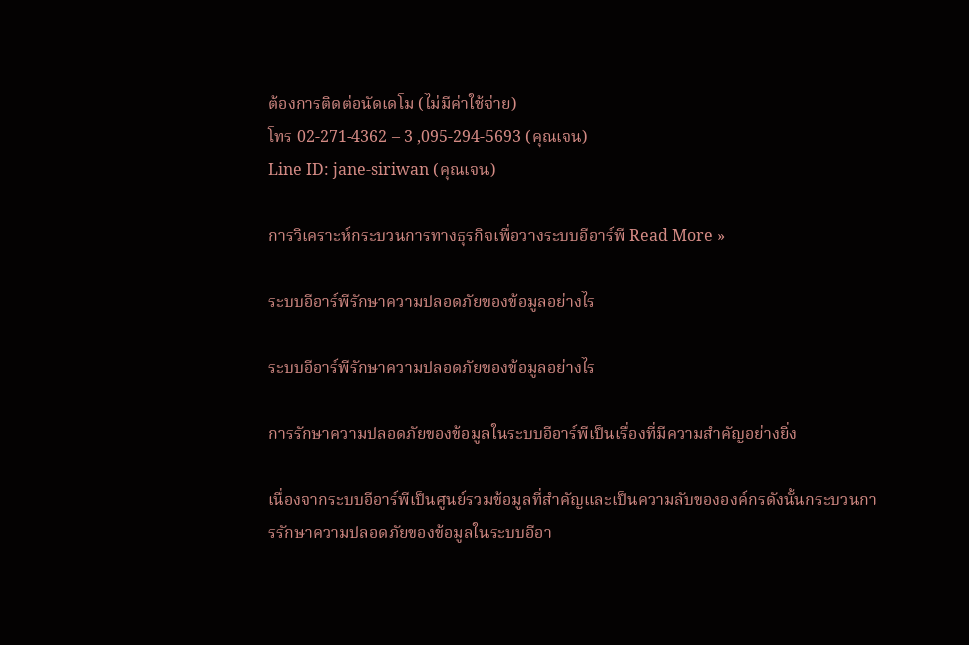ต้องการติดต่อนัดเดโม (ไม่มีค่าใช้จ่าย)
โทร 02-271-4362 – 3 ,095-294-5693 (คุณเจน)
Line ID: jane-siriwan (คุณเจน)

การวิเคราะห์กระบวนการทางธุรกิจเพื่อวางระบบอีอาร์พี Read More »

ระบบอีอาร์พีรักษาความปลอดภัยของข้อมูลอย่างไร

ระบบอีอาร์พีรักษาความปลอดภัยของข้อมูลอย่างไร

การรักษาความปลอดภัยของข้อมูลในระบบอีอาร์พีเป็นเรื่องที่มีความสำคัญอย่างยิ่ง

เนื่องจากระบบอีอาร์พีเป็นศูนย์รวมข้อมูลที่สำคัญและเป็นความลับขององค์กรดังนั้นกระบวนการรักษาความปลอดภัยของข้อมูลในระบบอีอา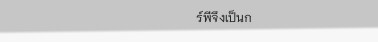ร์พีจึงเป็นก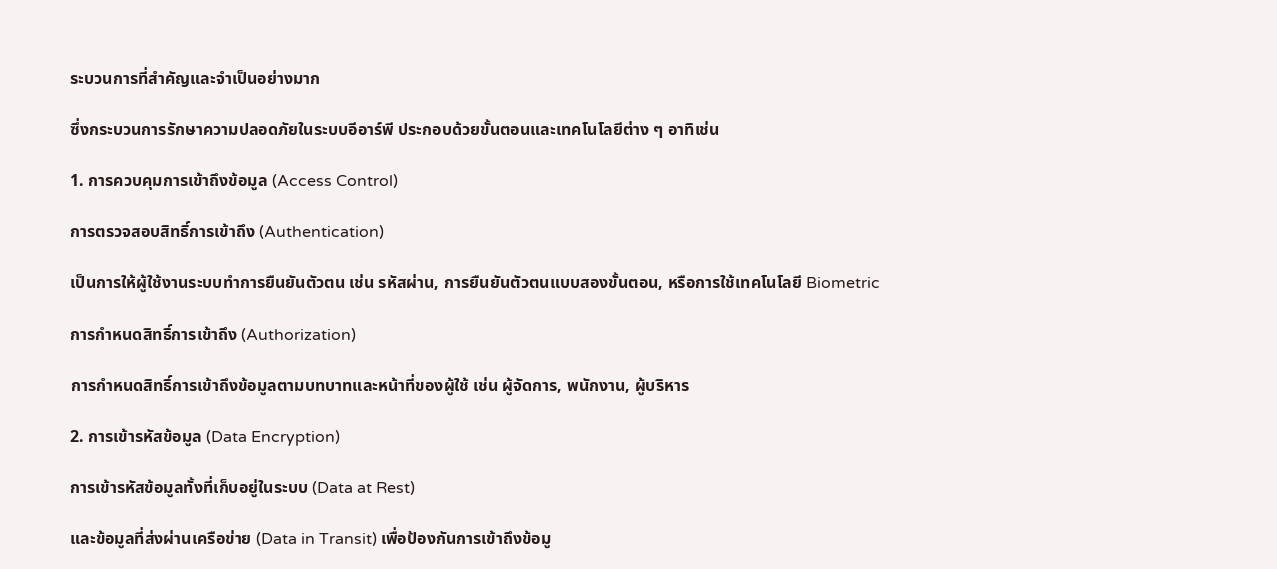ระบวนการที่สำคัญและจำเป็นอย่างมาก

ซึ่งกระบวนการรักษาความปลอดภัยในระบบอีอาร์พี ประกอบด้วยขั้นตอนและเทคโนโลยีต่าง ๆ อาทิเช่น

1. การควบคุมการเข้าถึงข้อมูล (Access Control)

การตรวจสอบสิทธิ์การเข้าถึง (Authentication)

เป็นการให้ผู้ใช้งานระบบทำการยืนยันตัวตน เช่น รหัสผ่าน, การยืนยันตัวตนแบบสองขั้นตอน, หรือการใช้เทคโนโลยี Biometric

การกำหนดสิทธิ์การเข้าถึง (Authorization)

การกำหนดสิทธิ์การเข้าถึงข้อมูลตามบทบาทและหน้าที่ของผู้ใช้ เช่น ผู้จัดการ, พนักงาน, ผู้บริหาร

2. การเข้ารหัสข้อมูล (Data Encryption)

การเข้ารหัสข้อมูลทั้งที่เก็บอยู่ในระบบ (Data at Rest)

และข้อมูลที่ส่งผ่านเครือข่าย (Data in Transit) เพื่อป้องกันการเข้าถึงข้อมู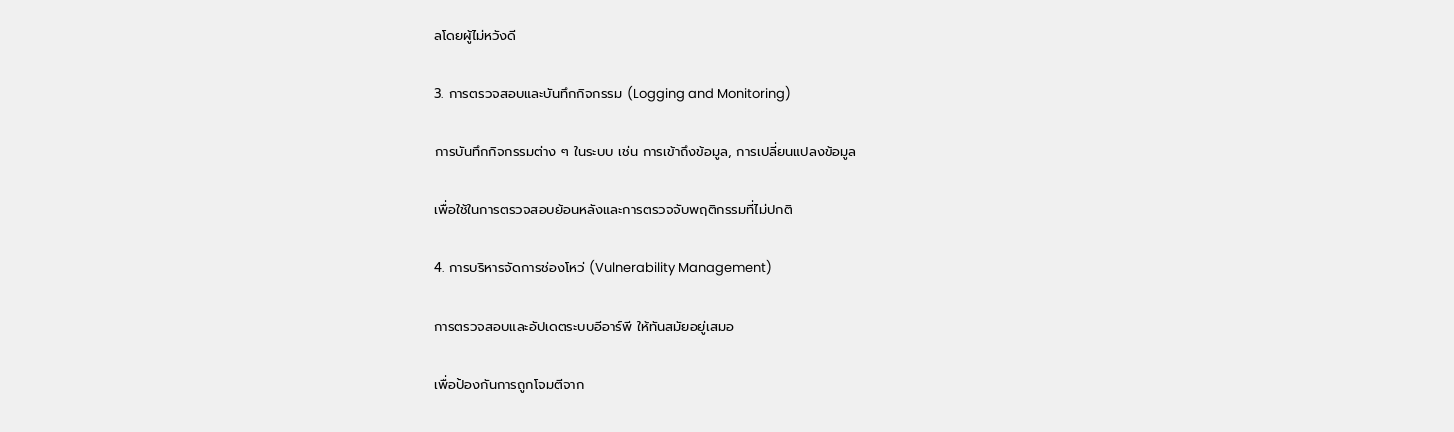ลโดยผู้ไม่หวังดี

3. การตรวจสอบและบันทึกกิจกรรม (Logging and Monitoring)

การบันทึกกิจกรรมต่าง ๆ ในระบบ เช่น การเข้าถึงข้อมูล, การเปลี่ยนแปลงข้อมูล

เพื่อใช้ในการตรวจสอบย้อนหลังและการตรวจจับพฤติกรรมที่ไม่ปกติ

4. การบริหารจัดการช่องโหว่ (Vulnerability Management)

การตรวจสอบและอัปเดตระบบอีอาร์พี ให้ทันสมัยอยู่เสมอ

เพื่อป้องกันการถูกโจมตีจาก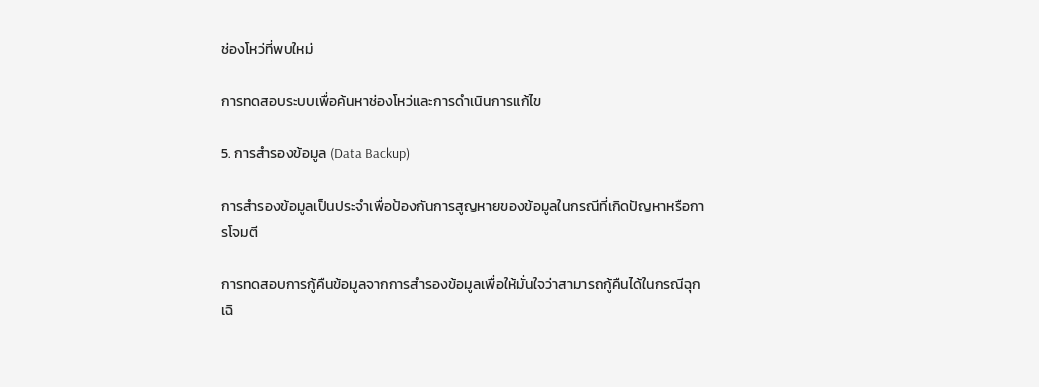ช่องโหว่ที่พบใหม่

การทดสอบระบบเพื่อค้นหาช่องโหว่และการดำเนินการแก้ไข

5. การสำรองข้อมูล (Data Backup)

การสำรองข้อมูลเป็นประจำเพื่อป้องกันการสูญหายของข้อมูลในกรณีที่เกิดปัญหาหรือการโจมตี

การทดสอบการกู้คืนข้อมูลจากการสำรองข้อมูลเพื่อให้มั่นใจว่าสามารถกู้คืนได้ในกรณีฉุกเฉิ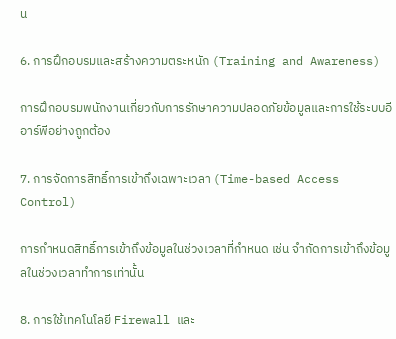น

6. การฝึกอบรมและสร้างความตระหนัก (Training and Awareness)

การฝึกอบรมพนักงานเกี่ยวกับการรักษาความปลอดภัยข้อมูลและการใช้ระบบอีอาร์พีอย่างถูกต้อง

7. การจัดการสิทธิ์การเข้าถึงเฉพาะเวลา (Time-based Access Control)

การกำหนดสิทธิ์การเข้าถึงข้อมูลในช่วงเวลาที่กำหนด เช่น จำกัดการเข้าถึงข้อมูลในช่วงเวลาทำการเท่านั้น

8. การใช้เทคโนโลยี Firewall และ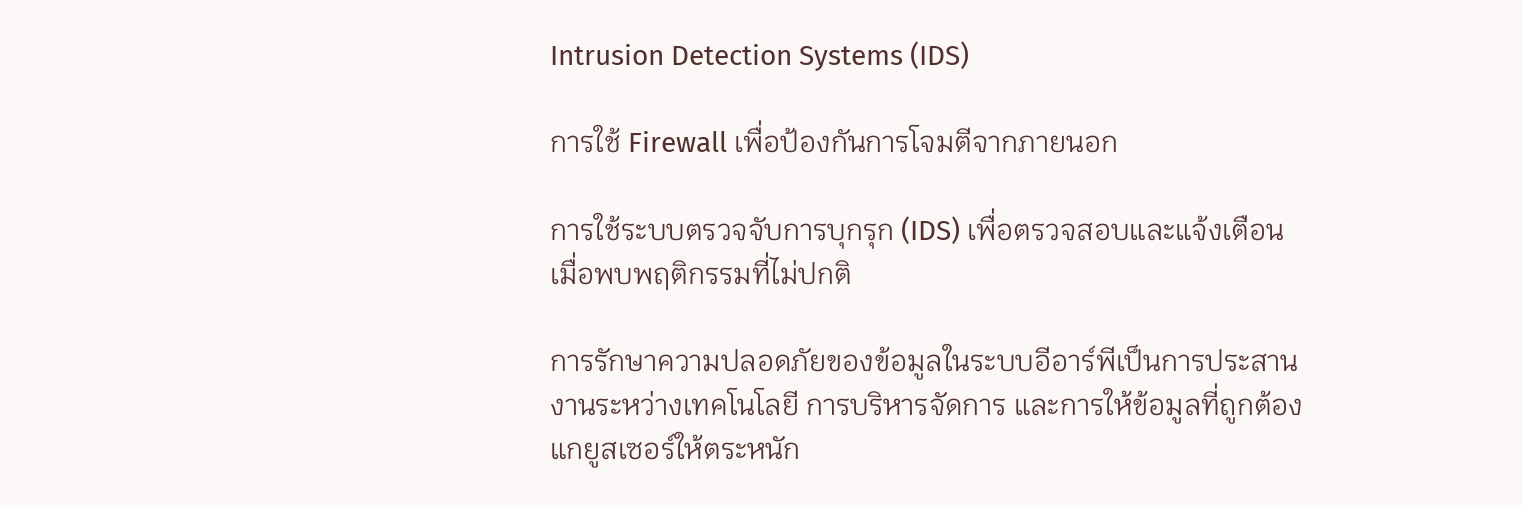Intrusion Detection Systems (IDS)

การใช้ Firewall เพื่อป้องกันการโจมตีจากภายนอก

การใช้ระบบตรวจจับการบุกรุก (IDS) เพื่อตรวจสอบและแจ้งเตือนเมื่อพบพฤติกรรมที่ไม่ปกติ

การรักษาความปลอดภัยของข้อมูลในระบบอีอาร์พีเป็นการประสานงานระหว่างเทคโนโลยี การบริหารจัดการ และการให้ข้อมูลที่ถูกต้องแกยูสเซอร์ให้ตระหนัก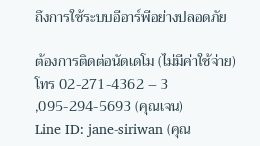ถึงการใช้ระบบอีอาร์พีอย่างปลอดภัย

ต้องการติดต่อนัดเดโม (ไม่มีค่าใช้จ่าย)
โทร 02-271-4362 – 3 ,095-294-5693 (คุณเจน)
Line ID: jane-siriwan (คุณ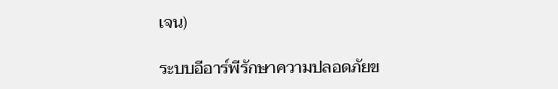เจน)

ระบบอีอาร์พีรักษาความปลอดภัยข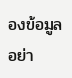องข้อมูลอย่า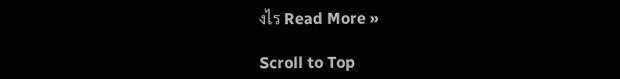งไร Read More »

Scroll to Top